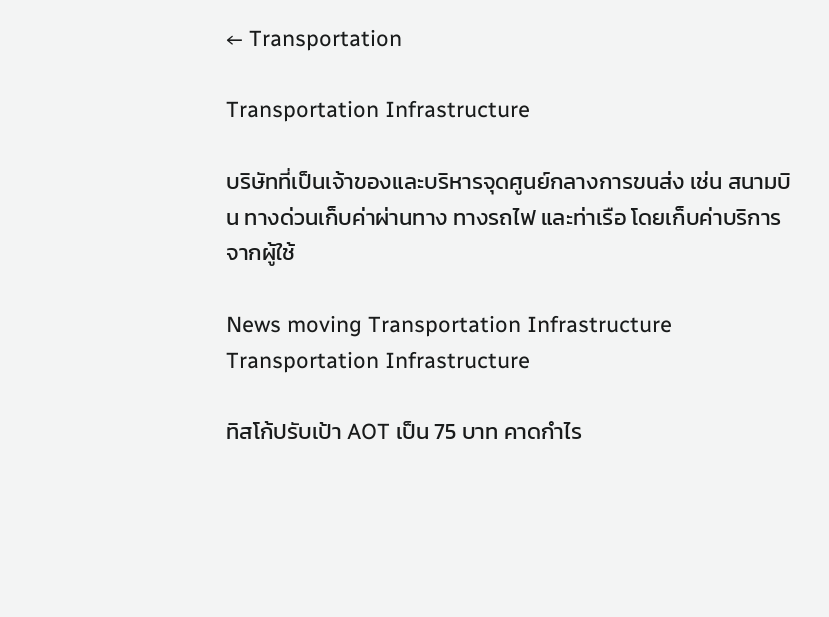← Transportation

Transportation Infrastructure

บริษัทที่เป็นเจ้าของและบริหารจุดศูนย์กลางการขนส่ง เช่น สนามบิน ทางด่วนเก็บค่าผ่านทาง ทางรถไฟ และท่าเรือ โดยเก็บค่าบริการจากผู้ใช้

News moving Transportation Infrastructure
Transportation Infrastructure

ทิสโก้ปรับเป้า AOT เป็น 75 บาท คาดกำไร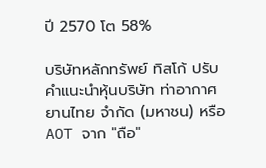ปี 2570 โต 58%

บริษัทหลักทรัพย์ ทิสโก้ ปรับคำแนะนำหุ้นบริษัท ท่าอากาศยานไทย จำกัด (มหาชน) หรือ AOT จาก "ถือ"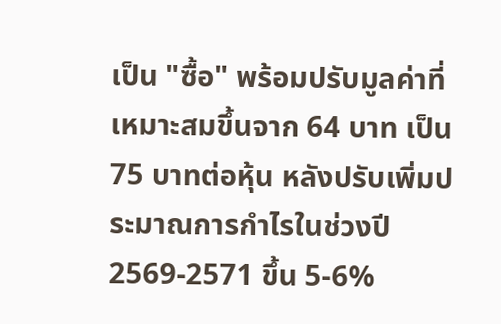เป็น "ซื้อ" พร้อมปรับมูลค่าที่เหมาะสมขึ้นจาก 64 บาท เป็น 75 บาทต่อหุ้น หลังปรับเพิ่มประมาณการกำไรในช่วงปี 2569-2571 ขึ้น 5-6%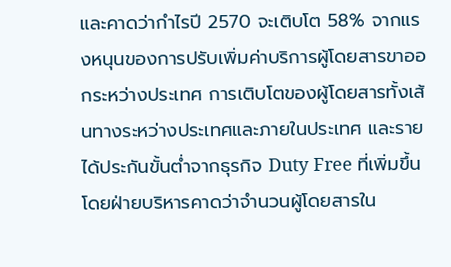และคาดว่ากำไรปี 2570 จะเติบโต 58% จากแรงหนุนของการปรับเพิ่มค่าบริการผู้โดยสารขาออกระหว่างประเทศ การเติบโตของผู้โดยสารทั้งเส้นทางระหว่างประเทศและภายในประเทศ และรายได้ประกันขั้นต่ำจากธุรกิจ Duty Free ที่เพิ่มขึ้น โดยฝ่ายบริหารคาดว่าจำนวนผู้โดยสารใน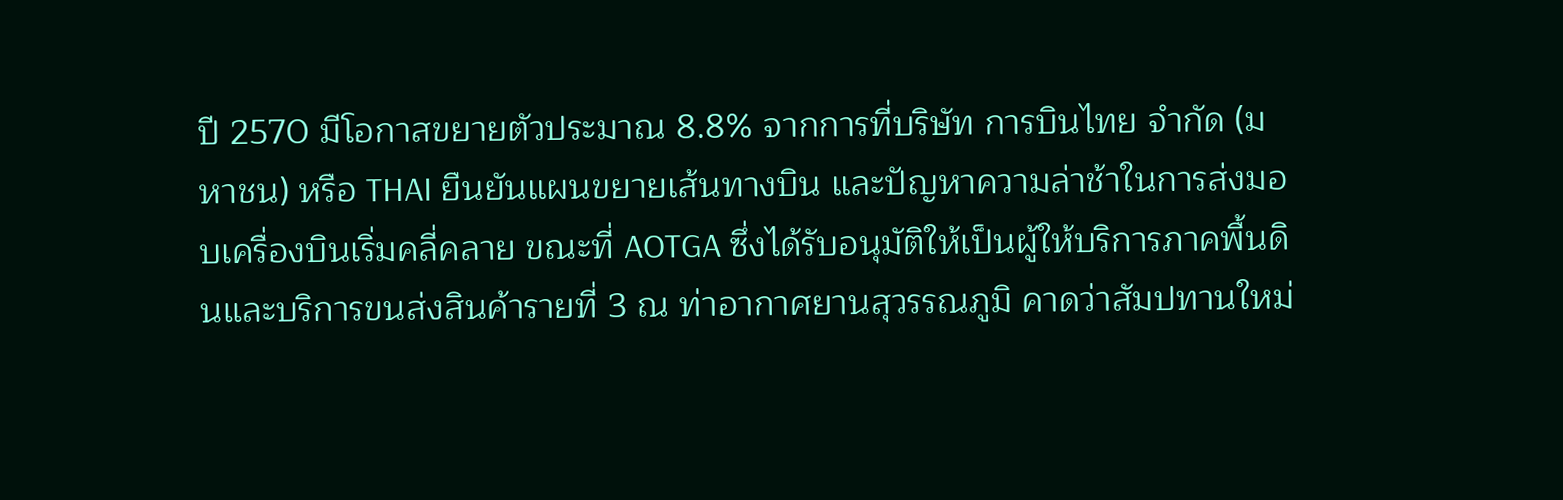ปี 2570 มีโอกาสขยายตัวประมาณ 8.8% จากการที่บริษัท การบินไทย จำกัด (มหาชน) หรือ THAI ยืนยันแผนขยายเส้นทางบิน และปัญหาความล่าช้าในการส่งมอบเครื่องบินเริ่มคลี่คลาย ขณะที่ AOTGA ซึ่งได้รับอนุมัติให้เป็นผู้ให้บริการภาคพื้นดินและบริการขนส่งสินค้ารายที่ 3 ณ ท่าอากาศยานสุวรรณภูมิ คาดว่าสัมปทานใหม่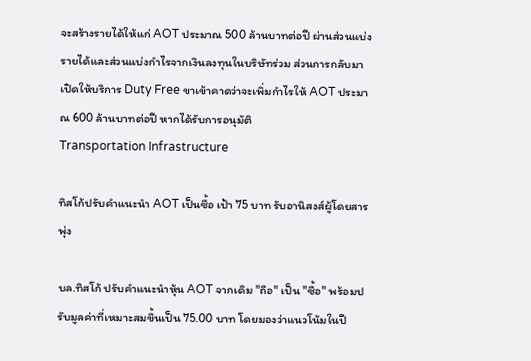จะสร้างรายได้ให้แก่ AOT ประมาณ 500 ล้านบาทต่อปี ผ่านส่วนแบ่งรายได้และส่วนแบ่งกำไรจากเงินลงทุนในบริษัทร่วม ส่วนการกลับมาเปิดให้บริการ Duty Free ขาเข้าคาดว่าจะเพิ่มกำไรให้ AOT ประมาณ 600 ล้านบาทต่อปี หากได้รับการอนุมัติ
Transportation Infrastructure

ทิสโก้ปรับคำแนะนำ AOT เป็นซื้อ เป้า 75 บาท รับอานิสงส์ผู้โดยสารพุ่ง

บล.ทิสโก้ ปรับคำแนะนำหุ้น AOT จากเดิม "ถือ" เป็น "ซื้อ" พร้อมปรับมูลค่าที่เหมาะสมขึ้นเป็น 75.00 บาท โดยมองว่าแนวโน้มในปี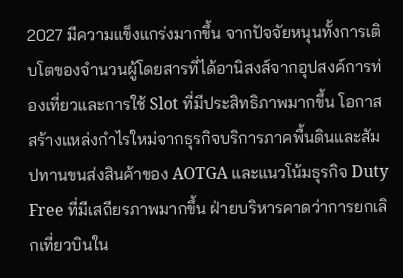2027 มีความแข็งแกร่งมากขึ้น จากปัจจัยหนุนทั้งการเติบโตของจำนวนผู้โดยสารที่ได้อานิสงส์จากอุปสงค์การท่องเที่ยวและการใช้ Slot ที่มีประสิทธิภาพมากขึ้น โอกาสสร้างแหล่งกำไรใหม่จากธุรกิจบริการภาคพื้นดินและสัมปทานขนส่งสินค้าของ AOTGA และแนวโน้มธุรกิจ Duty Free ที่มีเสถียรภาพมากขึ้น ฝ่ายบริหารคาดว่าการยกเลิกเที่ยวบินใน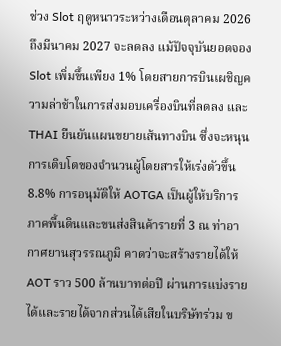ช่วง Slot ฤดูหนาวระหว่างเดือนตุลาคม 2026 ถึงมีนาคม 2027 จะลดลง แม้ปัจจุบันยอดจอง Slot เพิ่มขึ้นเพียง 1% โดยสายการบินเผชิญความล่าช้าในการส่งมอบเครื่องบินที่ลดลง และ THAI ยืนยันแผนขยายเส้นทางบิน ซึ่งจะหนุนการเติบโตของจำนวนผู้โดยสารให้เร่งตัวขึ้น 8.8% การอนุมัติให้ AOTGA เป็นผู้ให้บริการภาคพื้นดินและขนส่งสินค้ารายที่ 3 ณ ท่าอากาศยานสุวรรณภูมิ คาดว่าจะสร้างรายได้ให้ AOT ราว 500 ล้านบาทต่อปี ผ่านการแบ่งรายได้และรายได้จากส่วนได้เสียในบริษัทร่วม ข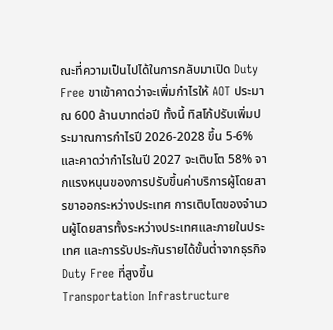ณะที่ความเป็นไปได้ในการกลับมาเปิด Duty Free ขาเข้าคาดว่าจะเพิ่มกำไรให้ AOT ประมาณ 600 ล้านบาทต่อปี ทั้งนี้ ทิสโก้ปรับเพิ่มประมาณการกำไรปี 2026-2028 ขึ้น 5-6% และคาดว่ากำไรในปี 2027 จะเติบโต 58% จากแรงหนุนของการปรับขึ้นค่าบริการผู้โดยสารขาออกระหว่างประเทศ การเติบโตของจำนวนผู้โดยสารทั้งระหว่างประเทศและภายในประเทศ และการรับประกันรายได้ขั้นต่ำจากธุรกิจ Duty Free ที่สูงขึ้น
Transportation Infrastructure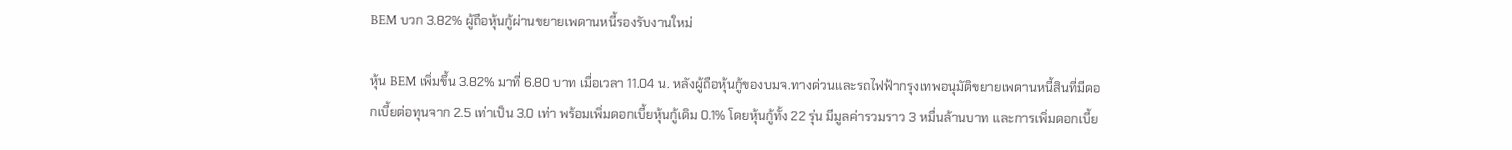BEM บวก 3.82% ผู้ถือหุ้นกู้ผ่านขยายเพดานหนี้รองรับงานใหม่

หุ้น BEM เพิ่มขึ้น 3.82% มาที่ 6.80 บาท เมื่อเวลา 11.04 น. หลังผู้ถือหุ้นกู้ของบมจ.ทางด่วนและรถไฟฟ้ากรุงเทพอนุมัติขยายเพดานหนี้สินที่มีดอกเบี้ยต่อทุนจาก 2.5 เท่าเป็น 3.0 เท่า พร้อมเพิ่มดอกเบี้ยหุ้นกู้เดิม 0.1% โดยหุ้นกู้ทั้ง 22 รุ่น มีมูลค่ารวมราว 3 หมื่นล้านบาท และการเพิ่มดอกเบี้ย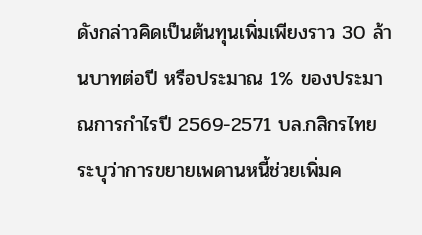ดังกล่าวคิดเป็นต้นทุนเพิ่มเพียงราว 30 ล้านบาทต่อปี หรือประมาณ 1% ของประมาณการกำไรปี 2569-2571 บล.กสิกรไทยระบุว่าการขยายเพดานหนี้ช่วยเพิ่มค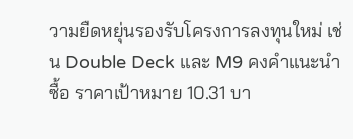วามยืดหยุ่นรองรับโครงการลงทุนใหม่ เช่น Double Deck และ M9 คงคำแนะนำซื้อ ราคาเป้าหมาย 10.31 บา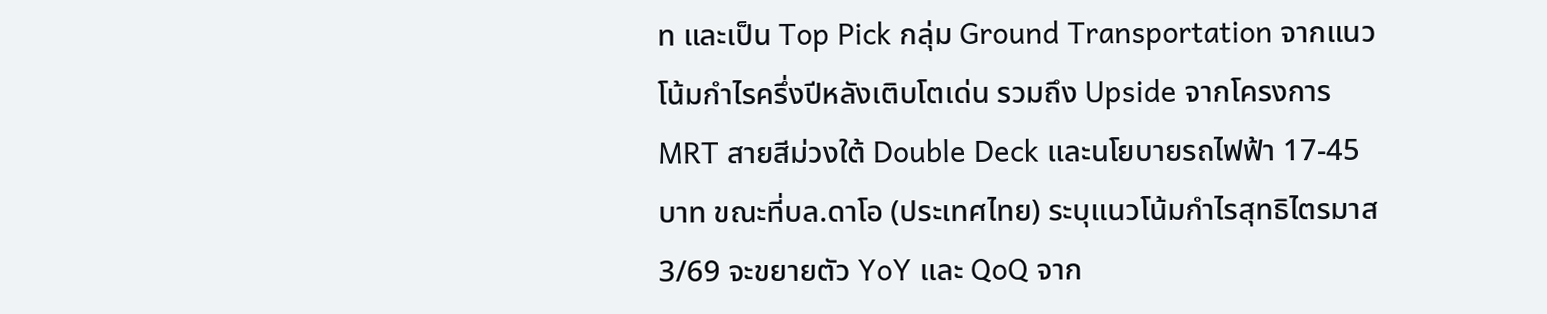ท และเป็น Top Pick กลุ่ม Ground Transportation จากแนวโน้มกำไรครึ่งปีหลังเติบโตเด่น รวมถึง Upside จากโครงการ MRT สายสีม่วงใต้ Double Deck และนโยบายรถไฟฟ้า 17-45 บาท ขณะที่บล.ดาโอ (ประเทศไทย) ระบุแนวโน้มกำไรสุทธิไตรมาส 3/69 จะขยายตัว YoY และ QoQ จาก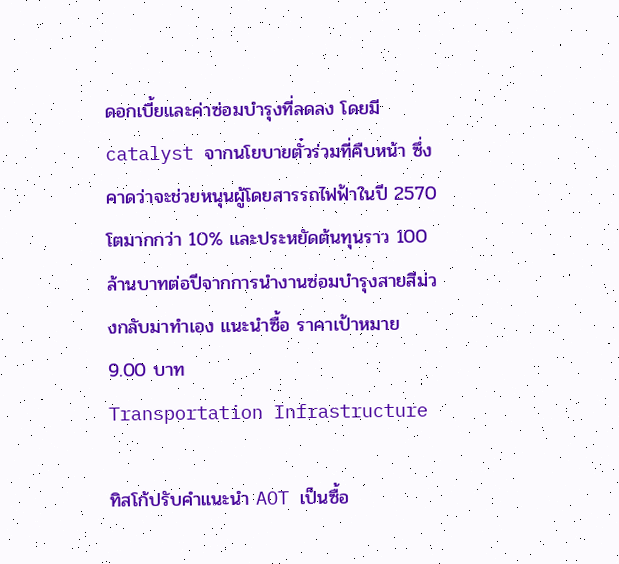ดอกเบี้ยและค่าซ่อมบำรุงที่ลดลง โดยมี catalyst จากนโยบายตั๋วร่วมที่คืบหน้า ซึ่งคาดว่าจะช่วยหนุนผู้โดยสารรถไฟฟ้าในปี 2570 โตมากกว่า 10% และประหยัดต้นทุนราว 100 ล้านบาทต่อปีจากการนำงานซ่อมบำรุงสายสีม่วงกลับมาทำเอง แนะนำซื้อ ราคาเป้าหมาย 9.00 บาท
Transportation Infrastructure

ทิสโก้ปรับคำแนะนำ AOT เป็นซื้อ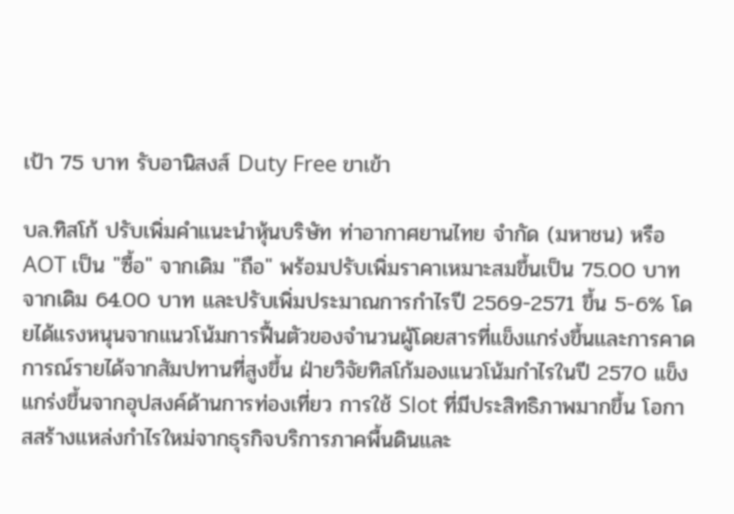เป้า 75 บาท รับอานิสงส์ Duty Free ขาเข้า

บล.ทิสโก้ ปรับเพิ่มคำแนะนำหุ้นบริษัท ท่าอากาศยานไทย จำกัด (มหาชน) หรือ AOT เป็น "ซื้อ" จากเดิม "ถือ" พร้อมปรับเพิ่มราคาเหมาะสมขึ้นเป็น 75.00 บาท จากเดิม 64.00 บาท และปรับเพิ่มประมาณการกำไรปี 2569-2571 ขึ้น 5-6% โดยได้แรงหนุนจากแนวโน้มการฟื้นตัวของจำนวนผู้โดยสารที่แข็งแกร่งขึ้นและการคาดการณ์รายได้จากสัมปทานที่สูงขึ้น ฝ่ายวิจัยทิสโก้มองแนวโน้มกำไรในปี 2570 แข็งแกร่งขึ้นจากอุปสงค์ด้านการท่องเที่ยว การใช้ Slot ที่มีประสิทธิภาพมากขึ้น โอกาสสร้างแหล่งกำไรใหม่จากธุรกิจบริการภาคพื้นดินและ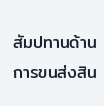สัมปทานด้านการขนส่งสิน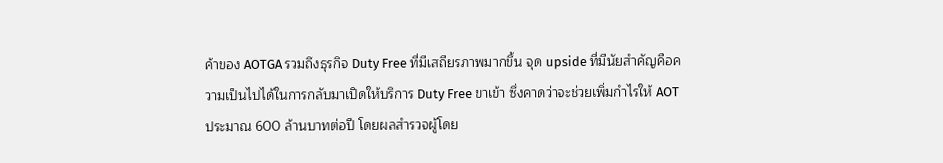ค้าของ AOTGA รวมถึงธุรกิจ Duty Free ที่มีเสถียรภาพมากขึ้น จุด upside ที่มีนัยสำคัญคือความเป็นไปได้ในการกลับมาเปิดให้บริการ Duty Free ขาเข้า ซึ่งคาดว่าจะช่วยเพิ่มกำไรให้ AOT ประมาณ 600 ล้านบาทต่อปี โดยผลสำรวจผู้โดย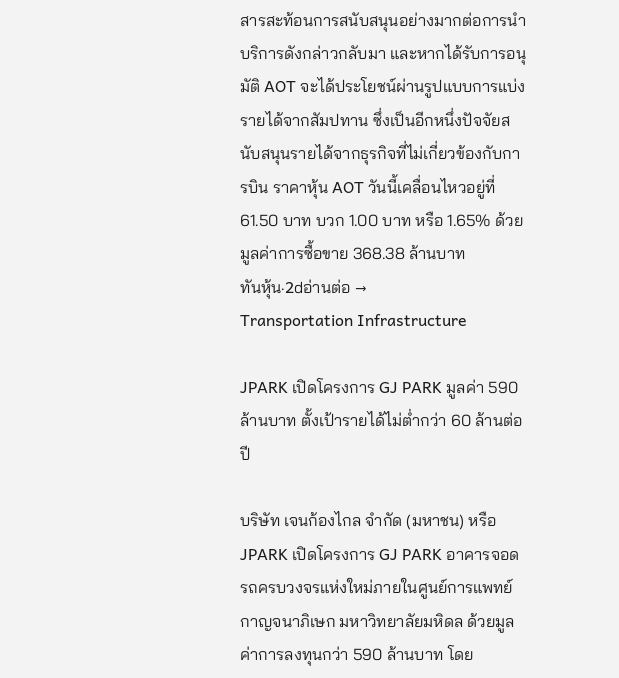สารสะท้อนการสนับสนุนอย่างมากต่อการนำบริการดังกล่าวกลับมา และหากได้รับการอนุมัติ AOT จะได้ประโยชน์ผ่านรูปแบบการแบ่งรายได้จากสัมปทาน ซึ่งเป็นอีกหนึ่งปัจจัยสนับสนุนรายได้จากธุรกิจที่ไม่เกี่ยวข้องกับการบิน ราคาหุ้น AOT วันนี้เคลื่อนไหวอยู่ที่ 61.50 บาท บวก 1.00 บาท หรือ 1.65% ด้วยมูลค่าการซื้อขาย 368.38 ล้านบาท
ทันหุ้น·2dอ่านต่อ →
Transportation Infrastructure

JPARK เปิดโครงการ GJ PARK มูลค่า 590 ล้านบาท ตั้งเป้ารายได้ไม่ต่ำกว่า 60 ล้านต่อปี

บริษัท เจนก้องไกล จำกัด (มหาชน) หรือ JPARK เปิดโครงการ GJ PARK อาคารจอดรถครบวงจรแห่งใหม่ภายในศูนย์การแพทย์กาญจนาภิเษก มหาวิทยาลัยมหิดล ด้วยมูลค่าการลงทุนกว่า 590 ล้านบาท โดย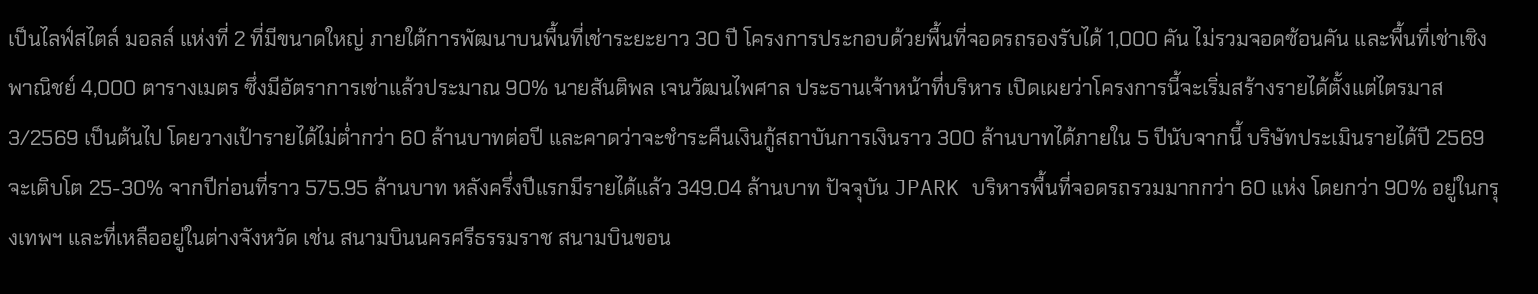เป็นไลฟ์สไตล์ มอลล์ แห่งที่ 2 ที่มีขนาดใหญ่ ภายใต้การพัฒนาบนพื้นที่เช่าระยะยาว 30 ปี โครงการประกอบด้วยพื้นที่จอดรถรองรับได้ 1,000 คัน ไม่รวมจอดซ้อนคัน และพื้นที่เช่าเชิงพาณิชย์ 4,000 ตารางเมตร ซึ่งมีอัตราการเช่าแล้วประมาณ 90% นายสันติพล เจนวัฒนไพศาล ประธานเจ้าหน้าที่บริหาร เปิดเผยว่าโครงการนี้จะเริ่มสร้างรายได้ตั้งแต่ไตรมาส 3/2569 เป็นต้นไป โดยวางเป้ารายได้ไม่ต่ำกว่า 60 ล้านบาทต่อปี และคาดว่าจะชำระคืนเงินกู้สถาบันการเงินราว 300 ล้านบาทได้ภายใน 5 ปีนับจากนี้ บริษัทประเมินรายได้ปี 2569 จะเติบโต 25-30% จากปีก่อนที่ราว 575.95 ล้านบาท หลังครึ่งปีแรกมีรายได้แล้ว 349.04 ล้านบาท ปัจจุบัน JPARK บริหารพื้นที่จอดรถรวมมากกว่า 60 แห่ง โดยกว่า 90% อยู่ในกรุงเทพฯ และที่เหลืออยู่ในต่างจังหวัด เช่น สนามบินนครศรีธรรมราช สนามบินขอน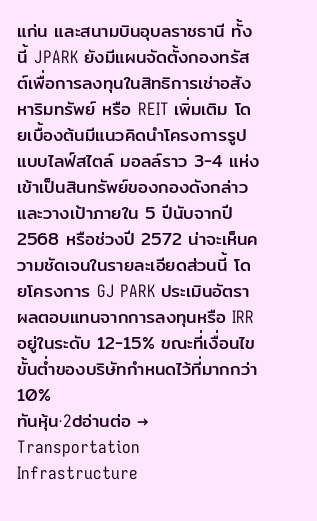แก่น และสนามบินอุบลราชธานี ทั้งนี้ JPARK ยังมีแผนจัดตั้งกองทรัสต์เพื่อการลงทุนในสิทธิการเช่าอสังหาริมทรัพย์ หรือ REIT เพิ่มเติม โดยเบื้องต้นมีแนวคิดนำโครงการรูปแบบไลฟ์สไตล์ มอลล์ราว 3-4 แห่งเข้าเป็นสินทรัพย์ของกองดังกล่าว และวางเป้าภายใน 5 ปีนับจากปี 2568 หรือช่วงปี 2572 น่าจะเห็นความชัดเจนในรายละเอียดส่วนนี้ โดยโครงการ GJ PARK ประเมินอัตราผลตอบแทนจากการลงทุนหรือ IRR อยู่ในระดับ 12-15% ขณะที่เงื่อนไขขั้นต่ำของบริษัทกำหนดไว้ที่มากกว่า 10%
ทันหุ้น·2dอ่านต่อ →
Transportation Infrastructure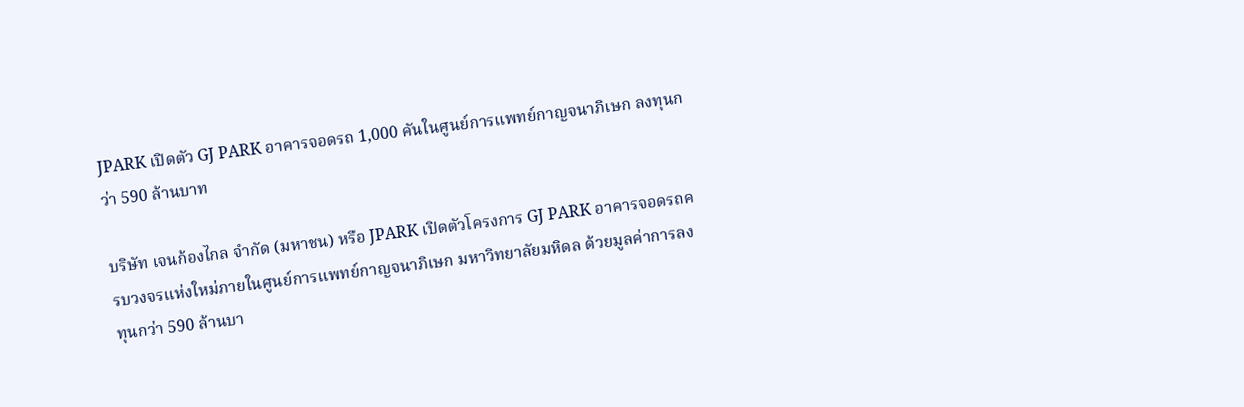JPARK เปิดตัว GJ PARK อาคารจอดรถ 1,000 คันในศูนย์การแพทย์กาญจนาภิเษก ลงทุนกว่า 590 ล้านบาท

บริษัท เจนก้องไกล จำกัด (มหาชน) หรือ JPARK เปิดตัวโครงการ GJ PARK อาคารจอดรถครบวงจรแห่งใหม่ภายในศูนย์การแพทย์กาญจนาภิเษก มหาวิทยาลัยมหิดล ด้วยมูลค่าการลงทุนกว่า 590 ล้านบา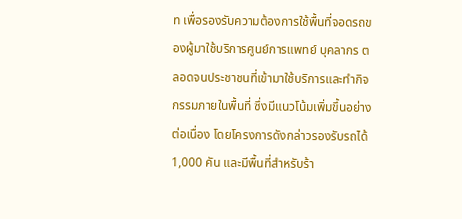ท เพื่อรองรับความต้องการใช้พื้นที่จอดรถของผู้มาใช้บริการศูนย์การแพทย์ บุคลากร ตลอดจนประชาชนที่เข้ามาใช้บริการและทำกิจกรรมภายในพื้นที่ ซึ่งมีแนวโน้มเพิ่มขึ้นอย่างต่อเนื่อง โดยโครงการดังกล่าวรองรับรถได้ 1,000 คัน และมีพื้นที่สำหรับร้า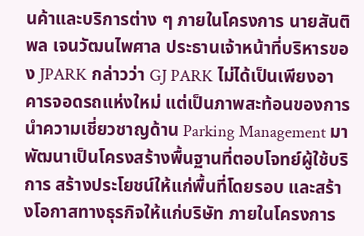นค้าและบริการต่าง ๆ ภายในโครงการ นายสันติพล เจนวัฒนไพศาล ประธานเจ้าหน้าที่บริหารของ JPARK กล่าวว่า GJ PARK ไม่ได้เป็นเพียงอาคารจอดรถแห่งใหม่ แต่เป็นภาพสะท้อนของการนำความเชี่ยวชาญด้าน Parking Management มาพัฒนาเป็นโครงสร้างพื้นฐานที่ตอบโจทย์ผู้ใช้บริการ สร้างประโยชน์ให้แก่พื้นที่โดยรอบ และสร้างโอกาสทางธุรกิจให้แก่บริษัท ภายในโครงการ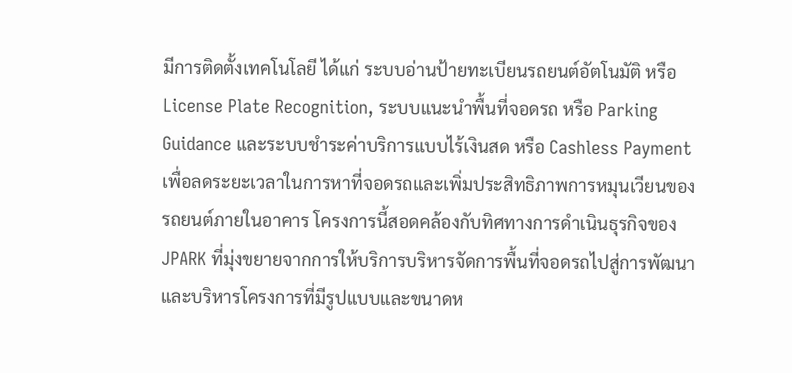มีการติดตั้งเทคโนโลยี ได้แก่ ระบบอ่านป้ายทะเบียนรถยนต์อัตโนมัติ หรือ License Plate Recognition, ระบบแนะนำพื้นที่จอดรถ หรือ Parking Guidance และระบบชำระค่าบริการแบบไร้เงินสด หรือ Cashless Payment เพื่อลดระยะเวลาในการหาที่จอดรถและเพิ่มประสิทธิภาพการหมุนเวียนของรถยนต์ภายในอาคาร โครงการนี้สอดคล้องกับทิศทางการดำเนินธุรกิจของ JPARK ที่มุ่งขยายจากการให้บริการบริหารจัดการพื้นที่จอดรถไปสู่การพัฒนาและบริหารโครงการที่มีรูปแบบและขนาดห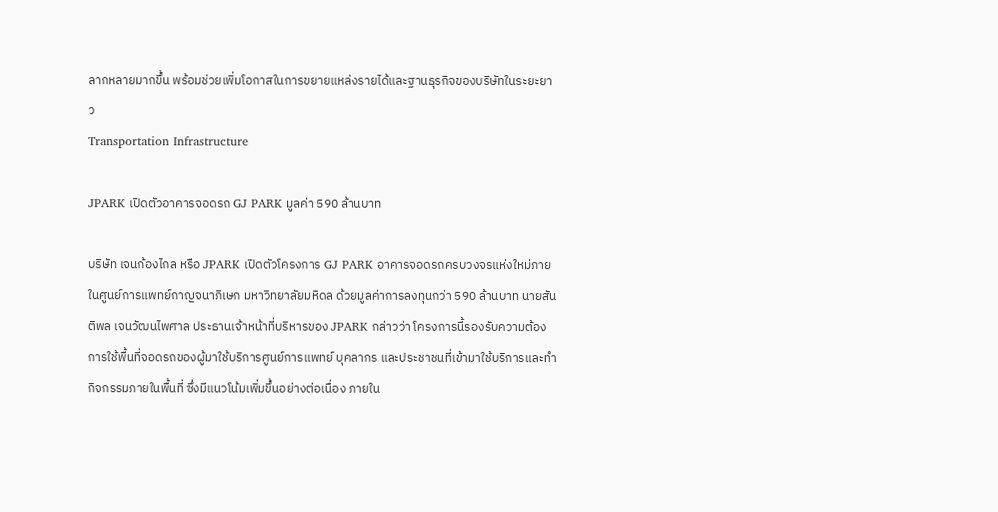ลากหลายมากขึ้น พร้อมช่วยเพิ่มโอกาสในการขยายแหล่งรายได้และฐานธุรกิจของบริษัทในระยะยาว
Transportation Infrastructure

JPARK เปิดตัวอาคารจอดรถ GJ PARK มูลค่า 590 ล้านบาท

บริษัท เจนก้องไกล หรือ JPARK เปิดตัวโครงการ GJ PARK อาคารจอดรถครบวงจรแห่งใหม่ภายในศูนย์การแพทย์กาญจนาภิเษก มหาวิทยาลัยมหิดล ด้วยมูลค่าการลงทุนกว่า 590 ล้านบาท นายสันติพล เจนวัฒนไพศาล ประธานเจ้าหน้าที่บริหารของ JPARK กล่าวว่า โครงการนี้รองรับความต้องการใช้พื้นที่จอดรถของผู้มาใช้บริการศูนย์การแพทย์ บุคลากร และประชาชนที่เข้ามาใช้บริการและทำกิจกรรมภายในพื้นที่ ซึ่งมีแนวโน้มเพิ่มขึ้นอย่างต่อเนื่อง ภายใน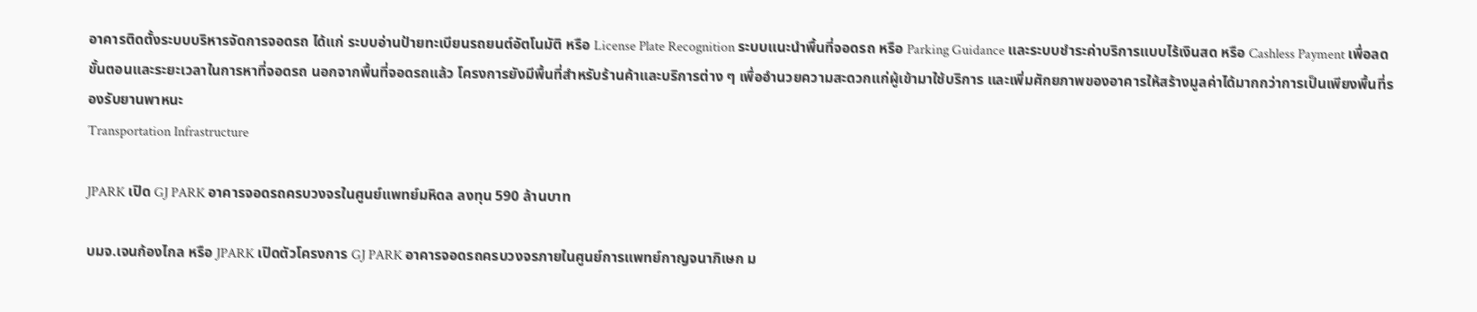อาคารติดตั้งระบบบริหารจัดการจอดรถ ได้แก่ ระบบอ่านป้ายทะเบียนรถยนต์อัตโนมัติ หรือ License Plate Recognition ระบบแนะนำพื้นที่จอดรถ หรือ Parking Guidance และระบบชำระค่าบริการแบบไร้เงินสด หรือ Cashless Payment เพื่อลดขั้นตอนและระยะเวลาในการหาที่จอดรถ นอกจากพื้นที่จอดรถแล้ว โครงการยังมีพื้นที่สำหรับร้านค้าและบริการต่าง ๆ เพื่ออำนวยความสะดวกแก่ผู้เข้ามาใช้บริการ และเพิ่มศักยภาพของอาคารให้สร้างมูลค่าได้มากกว่าการเป็นเพียงพื้นที่รองรับยานพาหนะ
Transportation Infrastructure

JPARK เปิด GJ PARK อาคารจอดรถครบวงจรในศูนย์แพทย์มหิดล ลงทุน 590 ล้านบาท

บมจ.เจนก้องไกล หรือ JPARK เปิดตัวโครงการ GJ PARK อาคารจอดรถครบวงจรภายในศูนย์การแพทย์กาญจนาภิเษก ม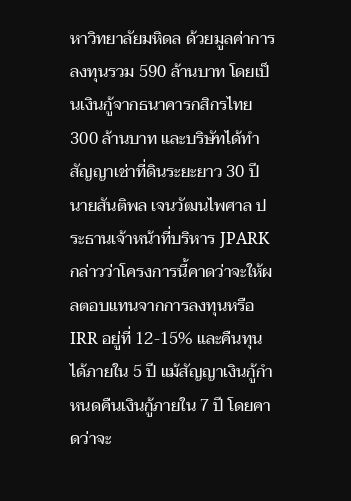หาวิทยาลัยมหิดล ด้วยมูลค่าการลงทุนรวม 590 ล้านบาท โดยเป็นเงินกู้จากธนาคารกสิกรไทย 300 ล้านบาท และบริษัทได้ทำสัญญาเช่าที่ดินระยะยาว 30 ปี นายสันติพล เจนวัฒนไพศาล ประธานเจ้าหน้าที่บริหาร JPARK กล่าวว่าโครงการนี้คาดว่าจะให้ผลตอบแทนจากการลงทุนหรือ IRR อยู่ที่ 12-15% และคืนทุนได้ภายใน 5 ปี แม้สัญญาเงินกู้กำหนดคืนเงินกู้ภายใน 7 ปี โดยคาดว่าจะ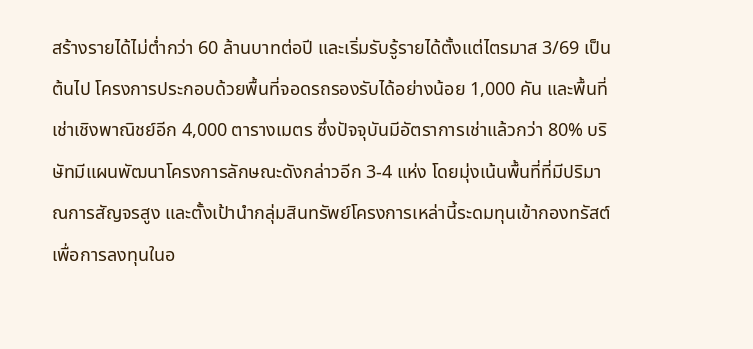สร้างรายได้ไม่ต่ำกว่า 60 ล้านบาทต่อปี และเริ่มรับรู้รายได้ตั้งแต่ไตรมาส 3/69 เป็นต้นไป โครงการประกอบด้วยพื้นที่จอดรถรองรับได้อย่างน้อย 1,000 คัน และพื้นที่เช่าเชิงพาณิชย์อีก 4,000 ตารางเมตร ซึ่งปัจจุบันมีอัตราการเช่าแล้วกว่า 80% บริษัทมีแผนพัฒนาโครงการลักษณะดังกล่าวอีก 3-4 แห่ง โดยมุ่งเน้นพื้นที่ที่มีปริมาณการสัญจรสูง และตั้งเป้านำกลุ่มสินทรัพย์โครงการเหล่านี้ระดมทุนเข้ากองทรัสต์เพื่อการลงทุนในอ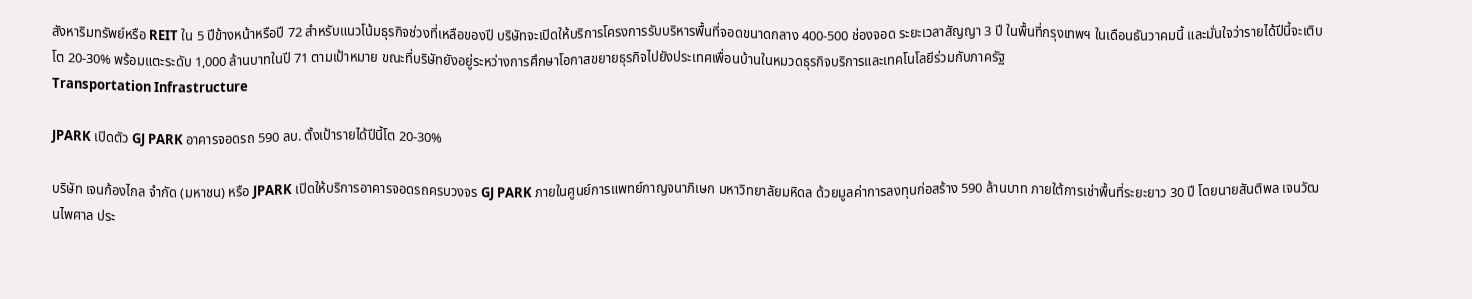สังหาริมทรัพย์หรือ REIT ใน 5 ปีข้างหน้าหรือปี 72 สำหรับแนวโน้มธุรกิจช่วงที่เหลือของปี บริษัทจะเปิดให้บริการโครงการรับบริหารพื้นที่จอดขนาดกลาง 400-500 ช่องจอด ระยะเวลาสัญญา 3 ปี ในพื้นที่กรุงเทพฯ ในเดือนธันวาคมนี้ และมั่นใจว่ารายได้ปีนี้จะเติบโต 20-30% พร้อมแตะระดับ 1,000 ล้านบาทในปี 71 ตามเป้าหมาย ขณะที่บริษัทยังอยู่ระหว่างการศึกษาโอกาสขยายธุรกิจไปยังประเทศเพื่อนบ้านในหมวดธุรกิจบริการและเทคโนโลยีร่วมกับภาครัฐ
Transportation Infrastructure

JPARK เปิดตัว GJ PARK อาคารจอดรถ 590 ลบ. ตั้งเป้ารายได้ปีนี้โต 20-30%

บริษัท เจนก้องไกล จำกัด (มหาชน) หรือ JPARK เปิดให้บริการอาคารจอดรถครบวงจร GJ PARK ภายในศูนย์การแพทย์กาญจนาภิเษก มหาวิทยาลัยมหิดล ด้วยมูลค่าการลงทุนก่อสร้าง 590 ล้านบาท ภายใต้การเช่าพื้นที่ระยะยาว 30 ปี โดยนายสันติพล เจนวัฒนไพศาล ประ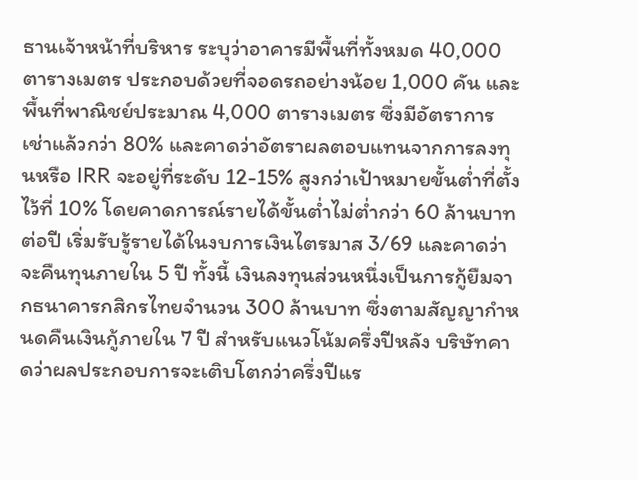ธานเจ้าหน้าที่บริหาร ระบุว่าอาคารมีพื้นที่ทั้งหมด 40,000 ตารางเมตร ประกอบด้วยที่จอดรถอย่างน้อย 1,000 คัน และพื้นที่พาณิชย์ประมาณ 4,000 ตารางเมตร ซึ่งมีอัตราการเช่าแล้วกว่า 80% และคาดว่าอัตราผลตอบแทนจากการลงทุนหรือ IRR จะอยู่ที่ระดับ 12-15% สูงกว่าเป้าหมายขั้นต่ำที่ตั้งไว้ที่ 10% โดยคาดการณ์รายได้ขั้นต่ำไม่ต่ำกว่า 60 ล้านบาทต่อปี เริ่มรับรู้รายได้ในงบการเงินไตรมาส 3/69 และคาดว่าจะคืนทุนภายใน 5 ปี ทั้งนี้ เงินลงทุนส่วนหนึ่งเป็นการกู้ยืมจากธนาคารกสิกรไทยจำนวน 300 ล้านบาท ซึ่งตามสัญญากำหนดคืนเงินกู้ภายใน 7 ปี สำหรับแนวโน้มครึ่งปีหลัง บริษัทคาดว่าผลประกอบการจะเติบโตกว่าครึ่งปีแร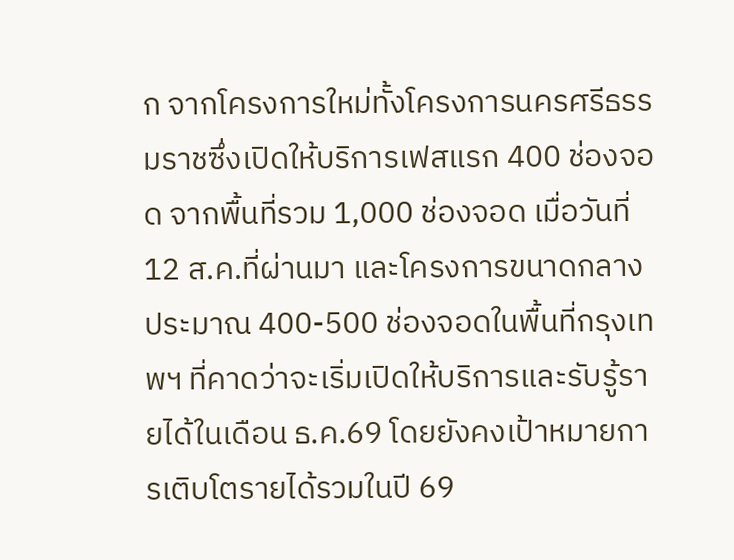ก จากโครงการใหม่ทั้งโครงการนครศรีธรรมราชซึ่งเปิดให้บริการเฟสแรก 400 ช่องจอด จากพื้นที่รวม 1,000 ช่องจอด เมื่อวันที่ 12 ส.ค.ที่ผ่านมา และโครงการขนาดกลางประมาณ 400-500 ช่องจอดในพื้นที่กรุงเทพฯ ที่คาดว่าจะเริ่มเปิดให้บริการและรับรู้รายได้ในเดือน ธ.ค.69 โดยยังคงเป้าหมายการเติบโตรายได้รวมในปี 69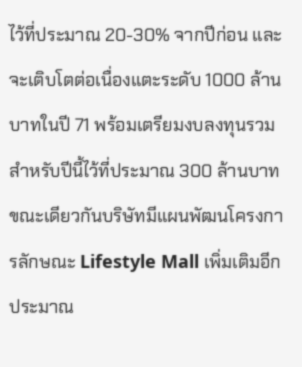ไว้ที่ประมาณ 20-30% จากปีก่อน และจะเติบโตต่อเนื่องแตะระดับ 1000 ล้านบาทในปี 71 พร้อมเตรียมงบลงทุนรวมสำหรับปีนี้ไว้ที่ประมาณ 300 ล้านบาท ขณะเดียวกันบริษัทมีแผนพัฒนโครงการลักษณะ Lifestyle Mall เพิ่มเติมอีกประมาณ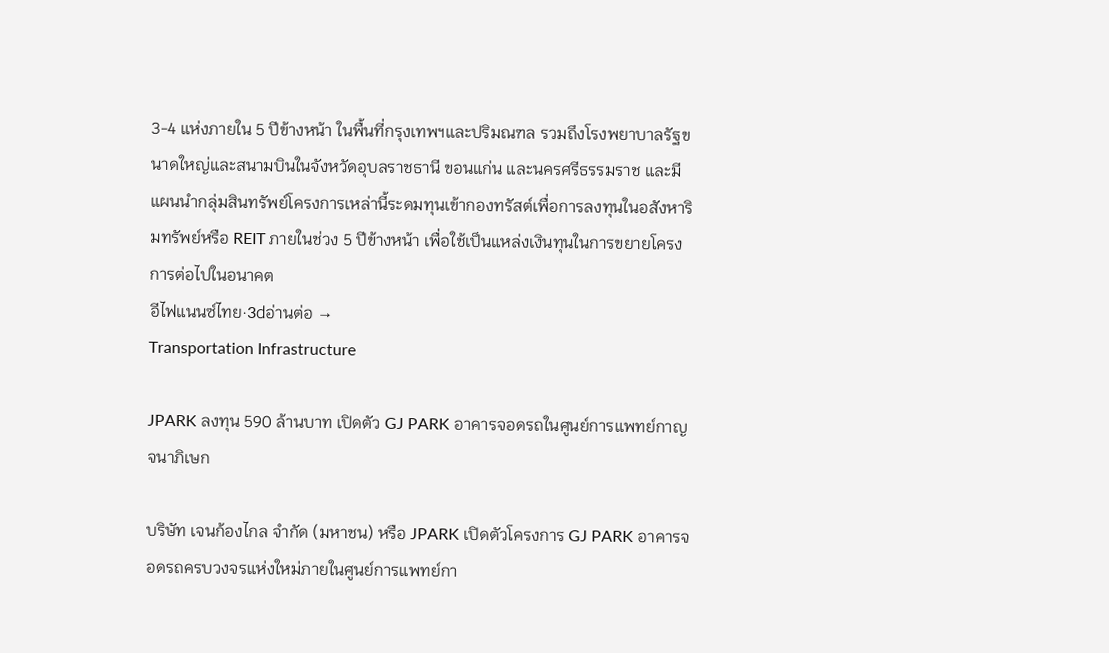3-4 แห่งภายใน 5 ปีข้างหน้า ในพื้นที่กรุงเทพฯและปริมณฑล รวมถึงโรงพยาบาลรัฐขนาดใหญ่และสนามบินในจังหวัดอุบลราชธานี ขอนแก่น และนครศรีธรรมราช และมีแผนนำกลุ่มสินทรัพย์โครงการเหล่านี้ระดมทุนเข้ากองทรัสต์เพื่อการลงทุนในอสังหาริมทรัพย์หรือ REIT ภายในช่วง 5 ปีข้างหน้า เพื่อใช้เป็นแหล่งเงินทุนในการขยายโครงการต่อไปในอนาคต
อีไฟแนนซ์ไทย·3dอ่านต่อ →
Transportation Infrastructure

JPARK ลงทุน 590 ล้านบาท เปิดตัว GJ PARK อาคารจอดรถในศูนย์การแพทย์กาญจนาภิเษก

บริษัท เจนก้องไกล จำกัด (มหาชน) หรือ JPARK เปิดตัวโครงการ GJ PARK อาคารจอดรถครบวงจรแห่งใหม่ภายในศูนย์การแพทย์กา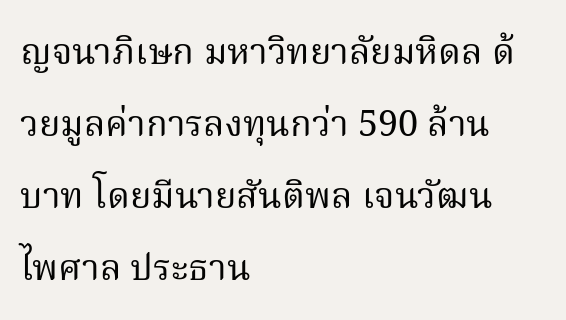ญจนาภิเษก มหาวิทยาลัยมหิดล ด้วยมูลค่าการลงทุนกว่า 590 ล้านบาท โดยมีนายสันติพล เจนวัฒนไพศาล ประธาน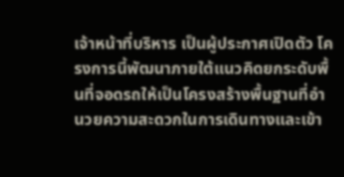เจ้าหน้าที่บริหาร เป็นผู้ประกาศเปิดตัว โครงการนี้พัฒนาภายใต้แนวคิดยกระดับพื้นที่จอดรถให้เป็นโครงสร้างพื้นฐานที่อำนวยความสะดวกในการเดินทางและเข้า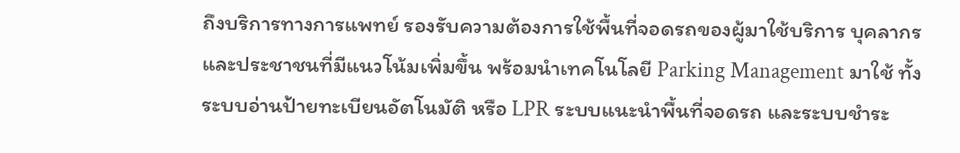ถึงบริการทางการแพทย์ รองรับความต้องการใช้พื้นที่จอดรถของผู้มาใช้บริการ บุคลากร และประชาชนที่มีแนวโน้มเพิ่มขึ้น พร้อมนำเทคโนโลยี Parking Management มาใช้ ทั้งระบบอ่านป้ายทะเบียนอัตโนมัติ หรือ LPR ระบบแนะนำพื้นที่จอดรถ และระบบชำระ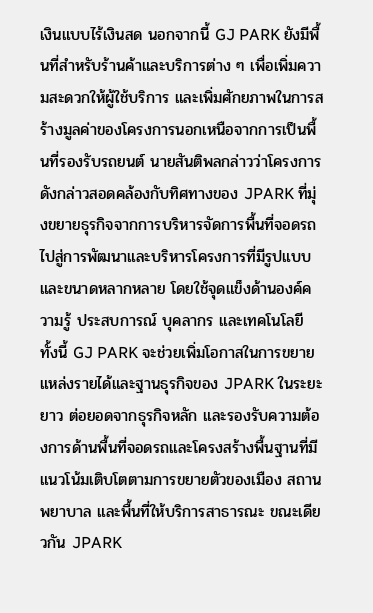เงินแบบไร้เงินสด นอกจากนี้ GJ PARK ยังมีพื้นที่สำหรับร้านค้าและบริการต่าง ๆ เพื่อเพิ่มความสะดวกให้ผู้ใช้บริการ และเพิ่มศักยภาพในการสร้างมูลค่าของโครงการนอกเหนือจากการเป็นพื้นที่รองรับรถยนต์ นายสันติพลกล่าวว่าโครงการดังกล่าวสอดคล้องกับทิศทางของ JPARK ที่มุ่งขยายธุรกิจจากการบริหารจัดการพื้นที่จอดรถไปสู่การพัฒนาและบริหารโครงการที่มีรูปแบบและขนาดหลากหลาย โดยใช้จุดแข็งด้านองค์ความรู้ ประสบการณ์ บุคลากร และเทคโนโลยี ทั้งนี้ GJ PARK จะช่วยเพิ่มโอกาสในการขยายแหล่งรายได้และฐานธุรกิจของ JPARK ในระยะยาว ต่อยอดจากธุรกิจหลัก และรองรับความต้องการด้านพื้นที่จอดรถและโครงสร้างพื้นฐานที่มีแนวโน้มเติบโตตามการขยายตัวของเมือง สถานพยาบาล และพื้นที่ให้บริการสาธารณะ ขณะเดียวกัน JPARK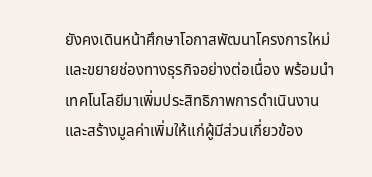ยังคงเดินหน้าศึกษาโอกาสพัฒนาโครงการใหม่และขยายช่องทางธุรกิจอย่างต่อเนื่อง พร้อมนำเทคโนโลยีมาเพิ่มประสิทธิภาพการดำเนินงานและสร้างมูลค่าเพิ่มให้แก่ผู้มีส่วนเกี่ยวข้อง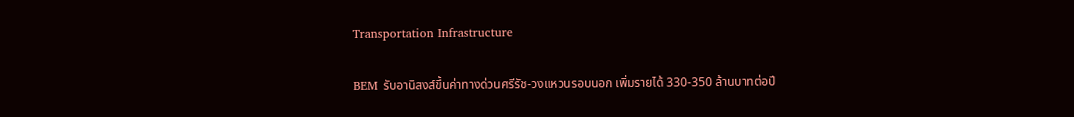Transportation Infrastructure

BEM รับอานิสงส์ขึ้นค่าทางด่วนศรีรัช-วงแหวนรอบนอก เพิ่มรายได้ 330-350 ล้านบาทต่อปี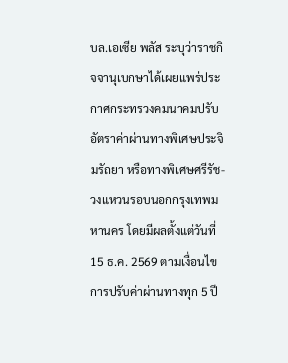บล.เอเซีย พลัส ระบุว่าราชกิจจานุเบกษาได้เผยแพร่ประกาศกระทรวงคมนาคมปรับอัตราค่าผ่านทางพิเศษประจิมรัถยา หรือทางพิเศษศรีรัช-วงแหวนรอบนอกกรุงเทพมหานคร โดยมีผลตั้งแต่วันที่ 15 ธ.ค. 2569 ตามเงื่อนไขการปรับค่าผ่านทางทุก 5 ปี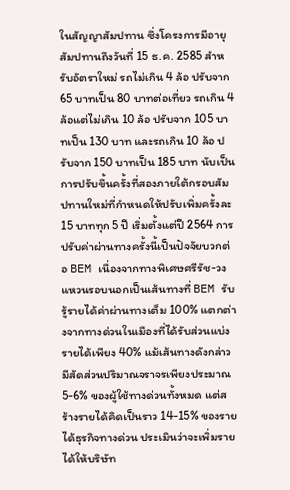ในสัญญาสัมปทาน ซึ่งโครงการมีอายุสัมปทานถึงวันที่ 15 ธ.ค. 2585 สำหรับอัตราใหม่ รถไม่เกิน 4 ล้อ ปรับจาก 65 บาทเป็น 80 บาทต่อเที่ยว รถเกิน 4 ล้อแต่ไม่เกิน 10 ล้อ ปรับจาก 105 บาทเป็น 130 บาท และรถเกิน 10 ล้อ ปรับจาก 150 บาทเป็น 185 บาท นับเป็นการปรับขึ้นครั้งที่สองภายใต้กรอบสัมปทานใหม่ที่กำหนดให้ปรับเพิ่มครั้งละ 15 บาททุก 5 ปี เริ่มตั้งแต่ปี 2564 การปรับค่าผ่านทางครั้งนี้เป็นปัจจัยบวกต่อ BEM เนื่องจากทางพิเศษศรีรัช-วงแหวนรอบนอกเป็นเส้นทางที่ BEM รับรู้รายได้ค่าผ่านทางเต็ม 100% แตกต่างจากทางด่วนในเมืองที่ได้รับส่วนแบ่งรายได้เพียง 40% แม้เส้นทางดังกล่าวมีสัดส่วนปริมาณจราจรเพียงประมาณ 5-6% ของผู้ใช้ทางด่วนทั้งหมด แต่สร้างรายได้คิดเป็นราว 14-15% ของรายได้ธุรกิจทางด่วน ประเมินว่าจะเพิ่มรายได้ให้บริษัท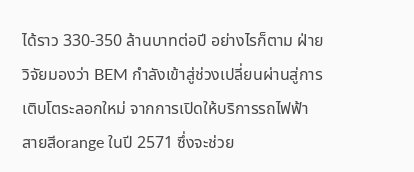ได้ราว 330-350 ล้านบาทต่อปี อย่างไรก็ตาม ฝ่ายวิจัยมองว่า BEM กำลังเข้าสู่ช่วงเปลี่ยนผ่านสู่การเติบโตระลอกใหม่ จากการเปิดให้บริการรถไฟฟ้าสายสีorange ในปี 2571 ซึ่งจะช่วย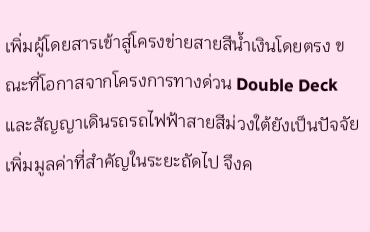เพิ่มผู้โดยสารเข้าสู่โครงข่ายสายสีน้ำเงินโดยตรง ขณะที่โอกาสจากโครงการทางด่วน Double Deck และสัญญาเดินรถรถไฟฟ้าสายสีม่วงใต้ยังเป็นปัจจัยเพิ่มมูลค่าที่สำคัญในระยะถัดไป จึงค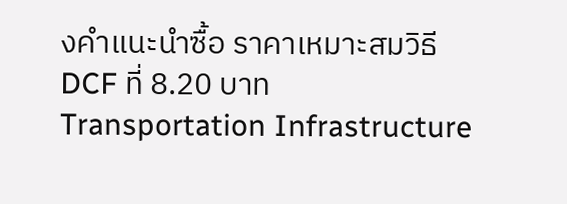งคำแนะนำซื้อ ราคาเหมาะสมวิธี DCF ที่ 8.20 บาท
Transportation Infrastructure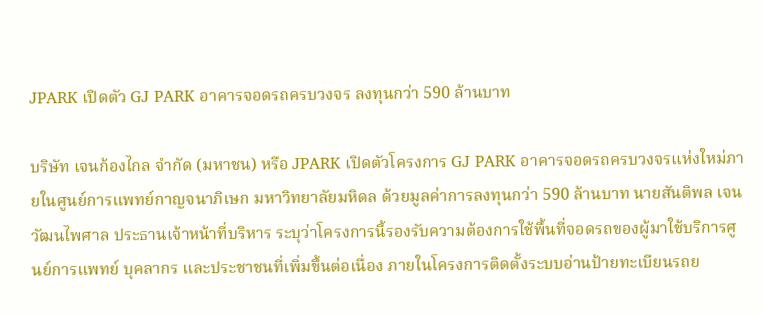JPARK เปิดตัว GJ PARK อาคารจอดรถครบวงจร ลงทุนกว่า 590 ล้านบาท

บริษัท เจนก้องไกล จำกัด (มหาชน) หรือ JPARK เปิดตัวโครงการ GJ PARK อาคารจอดรถครบวงจรแห่งใหม่ภายในศูนย์การแพทย์กาญจนาภิเษก มหาวิทยาลัยมหิดล ด้วยมูลค่าการลงทุนกว่า 590 ล้านบาท นายสันติพล เจนวัฒนไพศาล ประธานเจ้าหน้าที่บริหาร ระบุว่าโครงการนี้รองรับความต้องการใช้พื้นที่จอดรถของผู้มาใช้บริการศูนย์การแพทย์ บุคลากร และประชาชนที่เพิ่มขึ้นต่อเนื่อง ภายในโครงการติดตั้งระบบอ่านป้ายทะเบียนรถย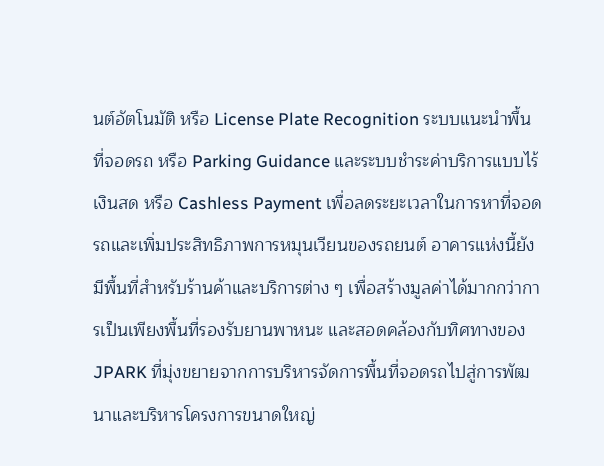นต์อัตโนมัติ หรือ License Plate Recognition ระบบแนะนำพื้นที่จอดรถ หรือ Parking Guidance และระบบชำระค่าบริการแบบไร้เงินสด หรือ Cashless Payment เพื่อลดระยะเวลาในการหาที่จอดรถและเพิ่มประสิทธิภาพการหมุนเวียนของรถยนต์ อาคารแห่งนี้ยังมีพื้นที่สำหรับร้านค้าและบริการต่าง ๆ เพื่อสร้างมูลค่าได้มากกว่าการเป็นเพียงพื้นที่รองรับยานพาหนะ และสอดคล้องกับทิศทางของ JPARK ที่มุ่งขยายจากการบริหารจัดการพื้นที่จอดรถไปสู่การพัฒนาและบริหารโครงการขนาดใหญ่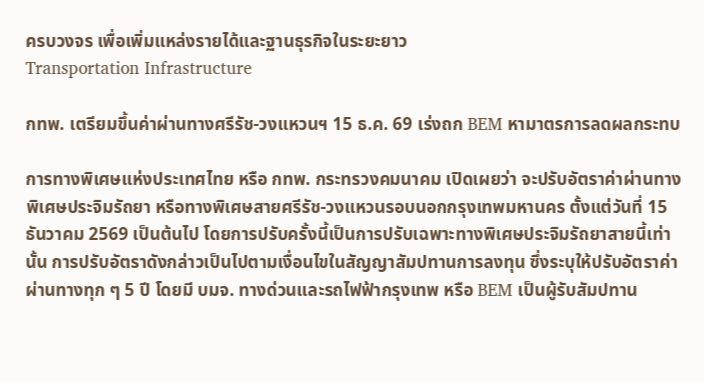ครบวงจร เพื่อเพิ่มแหล่งรายได้และฐานธุรกิจในระยะยาว
Transportation Infrastructure

กทพ. เตรียมขึ้นค่าผ่านทางศรีรัช-วงแหวนฯ 15 ธ.ค. 69 เร่งถก BEM หามาตรการลดผลกระทบ

การทางพิเศษแห่งประเทศไทย หรือ กทพ. กระทรวงคมนาคม เปิดเผยว่า จะปรับอัตราค่าผ่านทางพิเศษประจิมรัถยา หรือทางพิเศษสายศรีรัช-วงแหวนรอบนอกกรุงเทพมหานคร ตั้งแต่วันที่ 15 ธันวาคม 2569 เป็นต้นไป โดยการปรับครั้งนี้เป็นการปรับเฉพาะทางพิเศษประจิมรัถยาสายนี้เท่านั้น การปรับอัตราดังกล่าวเป็นไปตามเงื่อนไขในสัญญาสัมปทานการลงทุน ซึ่งระบุให้ปรับอัตราค่าผ่านทางทุก ๆ 5 ปี โดยมี บมจ. ทางด่วนและรถไฟฟ้ากรุงเทพ หรือ BEM เป็นผู้รับสัมปทาน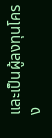และเป็นผู้ลงทุนโครง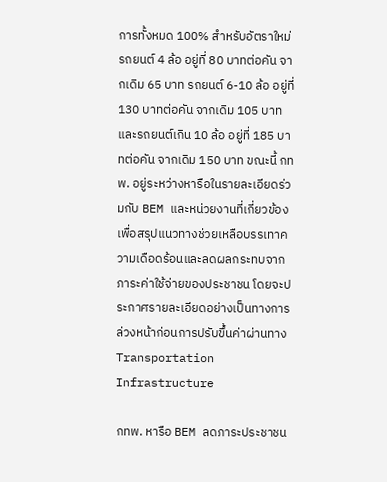การทั้งหมด 100% สำหรับอัตราใหม่ รถยนต์ 4 ล้อ อยู่ที่ 80 บาทต่อคัน จากเดิม 65 บาท รถยนต์ 6-10 ล้อ อยู่ที่ 130 บาทต่อคัน จากเดิม 105 บาท และรถยนต์เกิน 10 ล้อ อยู่ที่ 185 บาทต่อคัน จากเดิม 150 บาท ขณะนี้ กทพ. อยู่ระหว่างหารือในรายละเอียดร่วมกับ BEM และหน่วยงานที่เกี่ยวข้อง เพื่อสรุปแนวทางช่วยเหลือบรรเทาความเดือดร้อนและลดผลกระทบจากภาระค่าใช้จ่ายของประชาชน โดยจะประกาศรายละเอียดอย่างเป็นทางการล่วงหน้าก่อนการปรับขึ้นค่าผ่านทาง
Transportation Infrastructure

กทพ. หารือ BEM ลดภาระประชาชน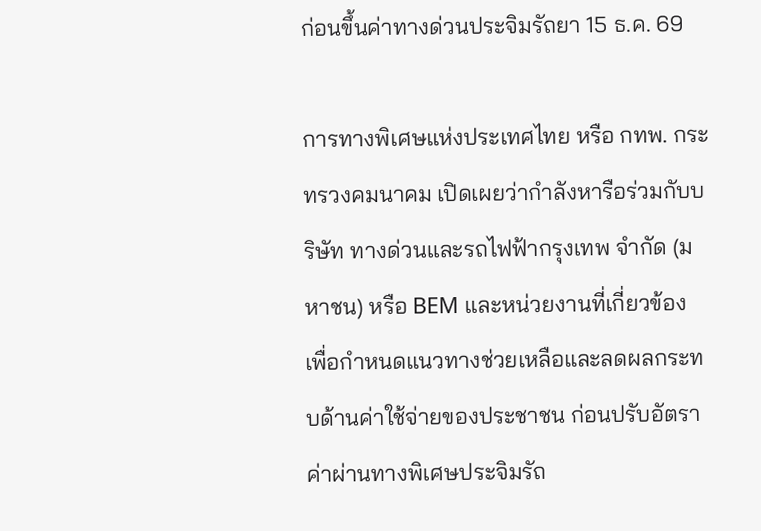ก่อนขึ้นค่าทางด่วนประจิมรัถยา 15 ธ.ค. 69

การทางพิเศษแห่งประเทศไทย หรือ กทพ. กระทรวงคมนาคม เปิดเผยว่ากำลังหารือร่วมกับบริษัท ทางด่วนและรถไฟฟ้ากรุงเทพ จำกัด (มหาชน) หรือ BEM และหน่วยงานที่เกี่ยวข้อง เพื่อกำหนดแนวทางช่วยเหลือและลดผลกระทบด้านค่าใช้จ่ายของประชาชน ก่อนปรับอัตราค่าผ่านทางพิเศษประจิมรัถ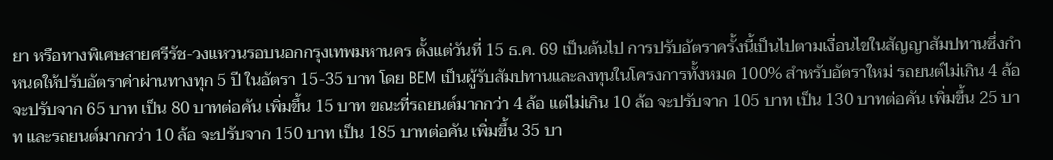ยา หรือทางพิเศษสายศรีรัช-วงแหวนรอบนอกกรุงเทพมหานคร ตั้งแต่วันที่ 15 ธ.ค. 69 เป็นต้นไป การปรับอัตราครั้งนี้เป็นไปตามเงื่อนไขในสัญญาสัมปทานซึ่งกำหนดให้ปรับอัตราค่าผ่านทางทุก 5 ปี ในอัตรา 15-35 บาท โดย BEM เป็นผู้รับสัมปทานและลงทุนในโครงการทั้งหมด 100% สำหรับอัตราใหม่ รถยนต์ไม่เกิน 4 ล้อ จะปรับจาก 65 บาท เป็น 80 บาทต่อคัน เพิ่มขึ้น 15 บาท ขณะที่รถยนต์มากกว่า 4 ล้อ แต่ไม่เกิน 10 ล้อ จะปรับจาก 105 บาท เป็น 130 บาทต่อคัน เพิ่มขึ้น 25 บาท และรถยนต์มากกว่า 10 ล้อ จะปรับจาก 150 บาท เป็น 185 บาทต่อคัน เพิ่มขึ้น 35 บา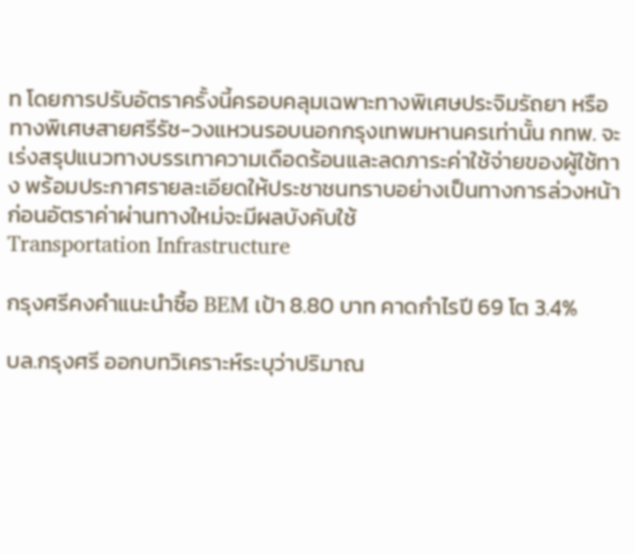ท โดยการปรับอัตราครั้งนี้ครอบคลุมเฉพาะทางพิเศษประจิมรัถยา หรือทางพิเศษสายศรีรัช-วงแหวนรอบนอกกรุงเทพมหานครเท่านั้น กทพ. จะเร่งสรุปแนวทางบรรเทาความเดือดร้อนและลดภาระค่าใช้จ่ายของผู้ใช้ทาง พร้อมประกาศรายละเอียดให้ประชาชนทราบอย่างเป็นทางการล่วงหน้า ก่อนอัตราค่าผ่านทางใหม่จะมีผลบังคับใช้
Transportation Infrastructure

กรุงศรีคงคำแนะนำซื้อ BEM เป้า 8.80 บาท คาดกำไรปี 69 โต 3.4%

บล.กรุงศรี ออกบทวิเคราะห์ระบุว่าปริมาณ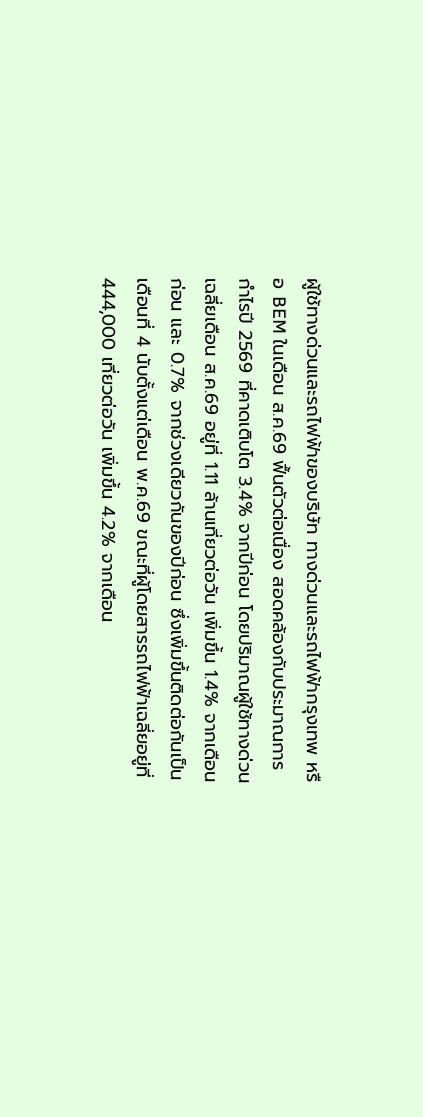ผู้ใช้ทางด่วนและรถไฟฟ้าของบริษัท ทางด่วนและรถไฟฟ้ากรุงเทพ หรือ BEM ในเดือน ส.ค.69 ฟื้นตัวต่อเนื่อง สอดคล้องกับประมาณการกำไรปี 2569 ที่คาดเติบโต 3.4% จากปีก่อน โดยปริมาณผู้ใช้ทางด่วนเฉลี่ยเดือน ส.ค.69 อยู่ที่ 1.11 ล้านเที่ยวต่อวัน เพิ่มขึ้น 1.4% จากเดือนก่อน และ 0.7% จากช่วงเดียวกันของปีก่อน ซึ่งเพิ่มขึ้นติดต่อกันเป็นเดือนที่ 4 นับตั้งแต่เดือน พ.ค.69 ขณะที่ผู้โดยสารรถไฟฟ้าเฉลี่ยอยู่ที่ 444,000 เที่ยวต่อวัน เพิ่มขึ้น 4.2% จากเดือน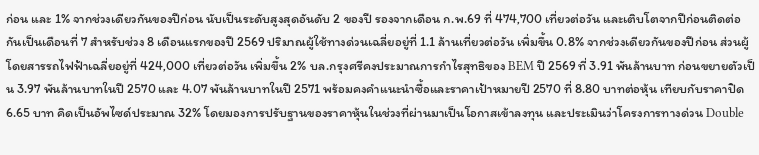ก่อน และ 1% จากช่วงเดียวกันของปีก่อน นับเป็นระดับสูงสุดอันดับ 2 ของปี รองจากเดือน ก.พ.69 ที่ 474,700 เที่ยวต่อวัน และเติบโตจากปีก่อนติดต่อกันเป็นเดือนที่ 7 สำหรับช่วง 8 เดือนแรกของปี 2569 ปริมาณผู้ใช้ทางด่วนเฉลี่ยอยู่ที่ 1.1 ล้านเที่ยวต่อวัน เพิ่มขึ้น 0.8% จากช่วงเดียวกันของปีก่อน ส่วนผู้โดยสารรถไฟฟ้าเฉลี่ยอยู่ที่ 424,000 เที่ยวต่อวัน เพิ่มขึ้น 2% บล.กรุงศรีคงประมาณการกำไรสุทธิของ BEM ปี 2569 ที่ 3.91 พันล้านบาท ก่อนขยายตัวเป็น 3.97 พันล้านบาทในปี 2570 และ 4.07 พันล้านบาทในปี 2571 พร้อมคงคำแนะนำซื้อและราคาเป้าหมายปี 2570 ที่ 8.80 บาทต่อหุ้น เทียบกับราคาปิด 6.65 บาท คิดเป็นอัพไซด์ประมาณ 32% โดยมองการปรับฐานของราคาหุ้นในช่วงที่ผ่านมาเป็นโอกาสเข้าลงทุน และประเมินว่าโครงการทางด่วน Double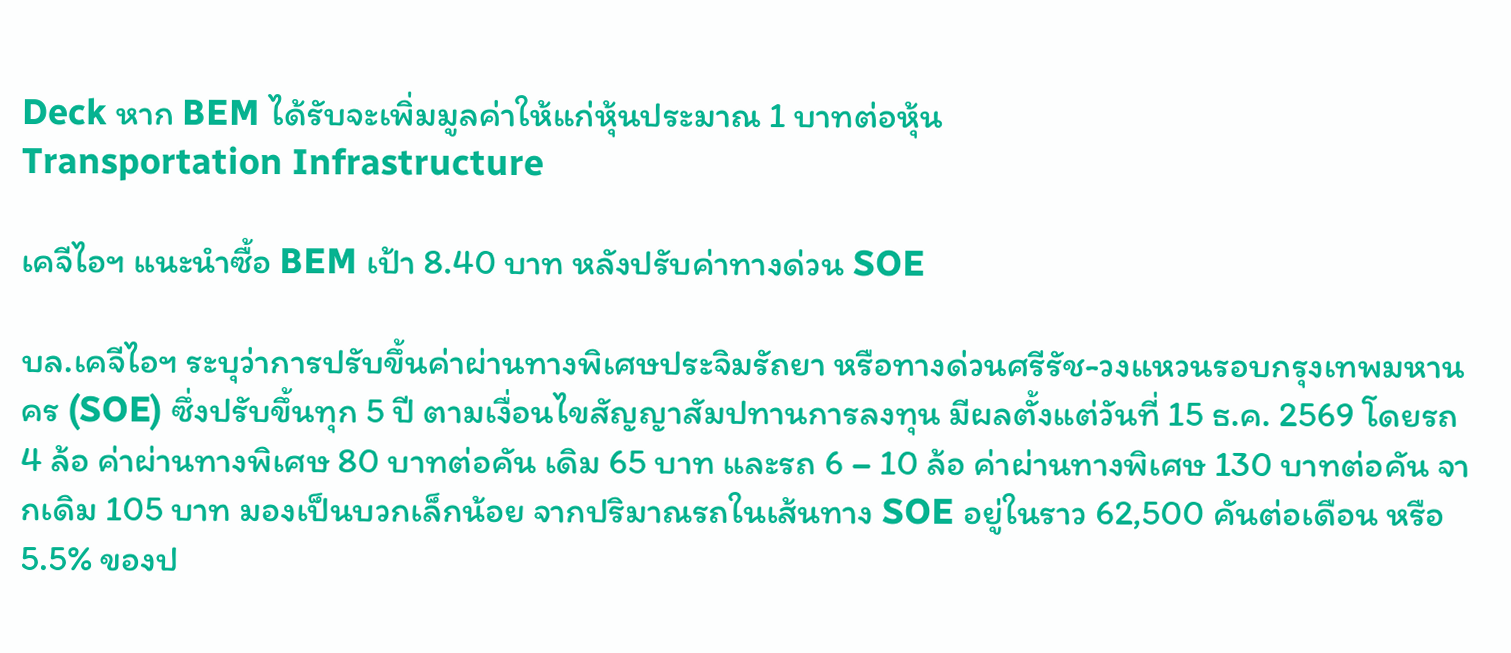Deck หาก BEM ได้รับจะเพิ่มมูลค่าให้แก่หุ้นประมาณ 1 บาทต่อหุ้น
Transportation Infrastructure

เคจีไอฯ แนะนำซื้อ BEM เป้า 8.40 บาท หลังปรับค่าทางด่วน SOE

บล.เคจีไอฯ ระบุว่าการปรับขึ้นค่าผ่านทางพิเศษประจิมรัถยา หรือทางด่วนศรีรัช-วงแหวนรอบกรุงเทพมหานคร (SOE) ซึ่งปรับขึ้นทุก 5 ปี ตามเงื่อนไขสัญญาสัมปทานการลงทุน มีผลตั้งแต่วันที่ 15 ธ.ค. 2569 โดยรถ 4 ล้อ ค่าผ่านทางพิเศษ 80 บาทต่อคัน เดิม 65 บาท และรถ 6 – 10 ล้อ ค่าผ่านทางพิเศษ 130 บาทต่อคัน จากเดิม 105 บาท มองเป็นบวกเล็กน้อย จากปริมาณรถในเส้นทาง SOE อยู่ในราว 62,500 คันต่อเดือน หรือ 5.5% ของป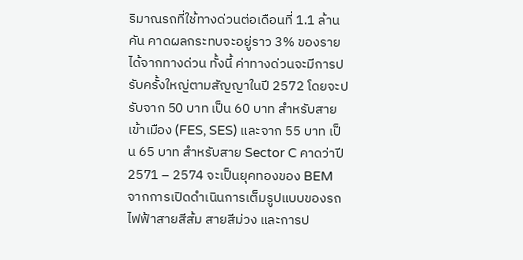ริมาณรถที่ใช้ทางด่วนต่อเดือนที่ 1.1 ล้านคัน คาดผลกระทบจะอยู่ราว 3% ของรายได้จากทางด่วน ทั้งนี้ ค่าทางด่วนจะมีการปรับครั้งใหญ่ตามสัญญาในปี 2572 โดยจะปรับจาก 50 บาท เป็น 60 บาท สำหรับสายเข้าเมือง (FES, SES) และจาก 55 บาท เป็น 65 บาท สำหรับสาย Sector C คาดว่าปี 2571 – 2574 จะเป็นยุคทองของ BEM จากการเปิดดำเนินการเต็มรูปแบบของรถไฟฟ้าสายสีส้ม สายสีม่วง และการป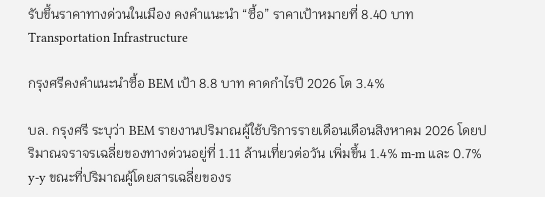รับขึ้นราคาทางด่วนในเมือง คงคำแนะนำ “ซื้อ” ราคาเป้าหมายที่ 8.40 บาท
Transportation Infrastructure

กรุงศรีคงคำแนะนำซื้อ BEM เป้า 8.8 บาท คาดกำไรปี 2026 โต 3.4%

บล. กรุงศรี ระบุว่า BEM รายงานปริมาณผู้ใช้บริการรายเดือนเดือนสิงหาคม 2026 โดยปริมาณจราจรเฉลี่ยของทางด่วนอยู่ที่ 1.11 ล้านเที่ยวต่อวัน เพิ่มขึ้น 1.4% m-m และ 0.7% y-y ขณะที่ปริมาณผู้โดยสารเฉลี่ยของร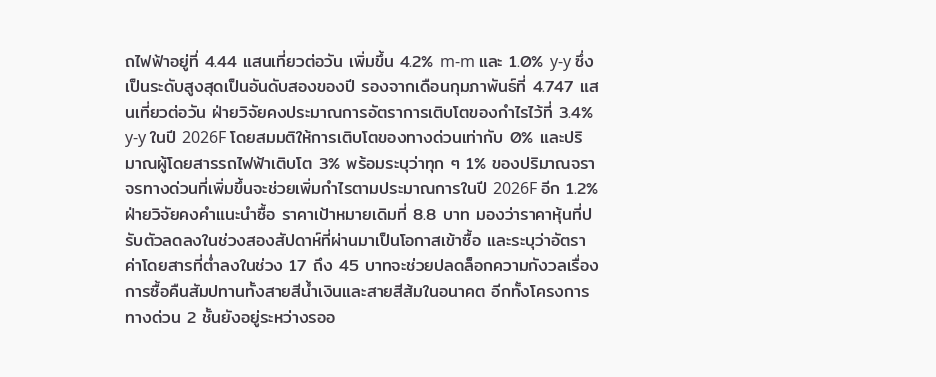ถไฟฟ้าอยู่ที่ 4.44 แสนเที่ยวต่อวัน เพิ่มขึ้น 4.2% m-m และ 1.0% y-y ซึ่งเป็นระดับสูงสุดเป็นอันดับสองของปี รองจากเดือนกุมภาพันธ์ที่ 4.747 แสนเที่ยวต่อวัน ฝ่ายวิจัยคงประมาณการอัตราการเติบโตของกำไรไว้ที่ 3.4% y-y ในปี 2026F โดยสมมติให้การเติบโตของทางด่วนเท่ากับ 0% และปริมาณผู้โดยสารรถไฟฟ้าเติบโต 3% พร้อมระบุว่าทุก ๆ 1% ของปริมาณจราจรทางด่วนที่เพิ่มขึ้นจะช่วยเพิ่มกำไรตามประมาณการในปี 2026F อีก 1.2% ฝ่ายวิจัยคงคำแนะนำซื้อ ราคาเป้าหมายเดิมที่ 8.8 บาท มองว่าราคาหุ้นที่ปรับตัวลดลงในช่วงสองสัปดาห์ที่ผ่านมาเป็นโอกาสเข้าซื้อ และระบุว่าอัตราค่าโดยสารที่ต่ำลงในช่วง 17 ถึง 45 บาทจะช่วยปลดล็อกความกังวลเรื่องการซื้อคืนสัมปทานทั้งสายสีน้ำเงินและสายสีส้มในอนาคต อีกทั้งโครงการทางด่วน 2 ชั้นยังอยู่ระหว่างรออ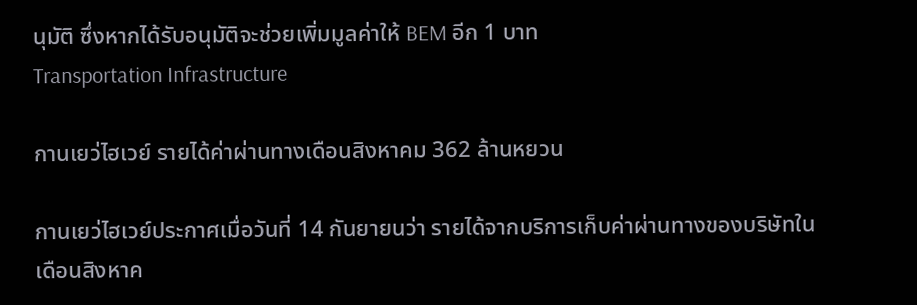นุมัติ ซึ่งหากได้รับอนุมัติจะช่วยเพิ่มมูลค่าให้ BEM อีก 1 บาท
Transportation Infrastructure

กานเยว่ไฮเวย์ รายได้ค่าผ่านทางเดือนสิงหาคม 362 ล้านหยวน

กานเยว่ไฮเวย์ประกาศเมื่อวันที่ 14 กันยายนว่า รายได้จากบริการเก็บค่าผ่านทางของบริษัทในเดือนสิงหาค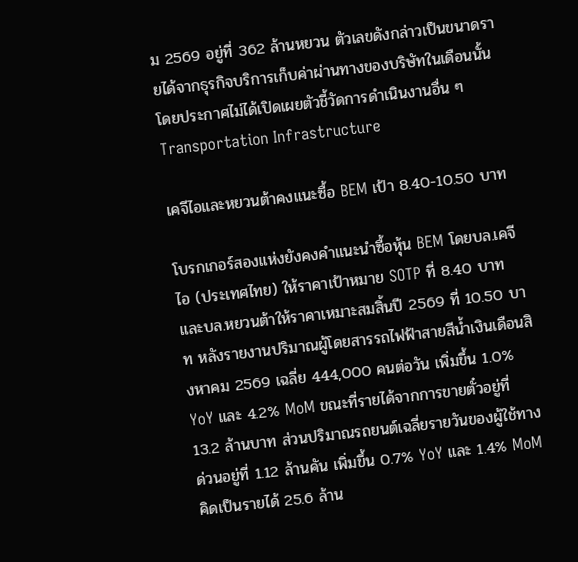ม 2569 อยู่ที่ 362 ล้านหยวน ตัวเลขดังกล่าวเป็นขนาดรายได้จากธุรกิจบริการเก็บค่าผ่านทางของบริษัทในเดือนนั้น โดยประกาศไม่ได้เปิดเผยตัวชี้วัดการดำเนินงานอื่น ๆ
Transportation Infrastructure

เคจีไอและหยวนต้าคงแนะซื้อ BEM เป้า 8.40-10.50 บาท

โบรกเกอร์สองแห่งยังคงคำแนะนำซื้อหุ้น BEM โดยบล.เคจีไอ (ประเทศไทย) ให้ราคาเป้าหมาย SOTP ที่ 8.40 บาท และบล.หยวนต้าให้ราคาเหมาะสมสิ้นปี 2569 ที่ 10.50 บาท หลังรายงานปริมาณผู้โดยสารรถไฟฟ้าสายสีน้ำเงินเดือนสิงหาคม 2569 เฉลี่ย 444,000 คนต่อวัน เพิ่มขึ้น 1.0% YoY และ 4.2% MoM ขณะที่รายได้จากการขายตั๋วอยู่ที่ 13.2 ล้านบาท ส่วนปริมาณรถยนต์เฉลี่ยรายวันของผู้ใช้ทางด่วนอยู่ที่ 1.12 ล้านคัน เพิ่มขึ้น 0.7% YoY และ 1.4% MoM คิดเป็นรายได้ 25.6 ล้าน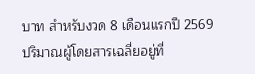บาท สำหรับงวด 8 เดือนแรกปี 2569 ปริมาณผู้โดยสารเฉลี่ยอยู่ที่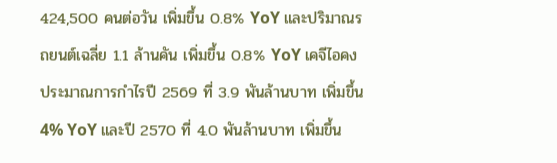424,500 คนต่อวัน เพิ่มขึ้น 0.8% YoY และปริมาณรถยนต์เฉลี่ย 1.1 ล้านคัน เพิ่มขึ้น 0.8% YoY เคจีไอคงประมาณการกำไรปี 2569 ที่ 3.9 พันล้านบาท เพิ่มขึ้น 4% YoY และปี 2570 ที่ 4.0 พันล้านบาท เพิ่มขึ้น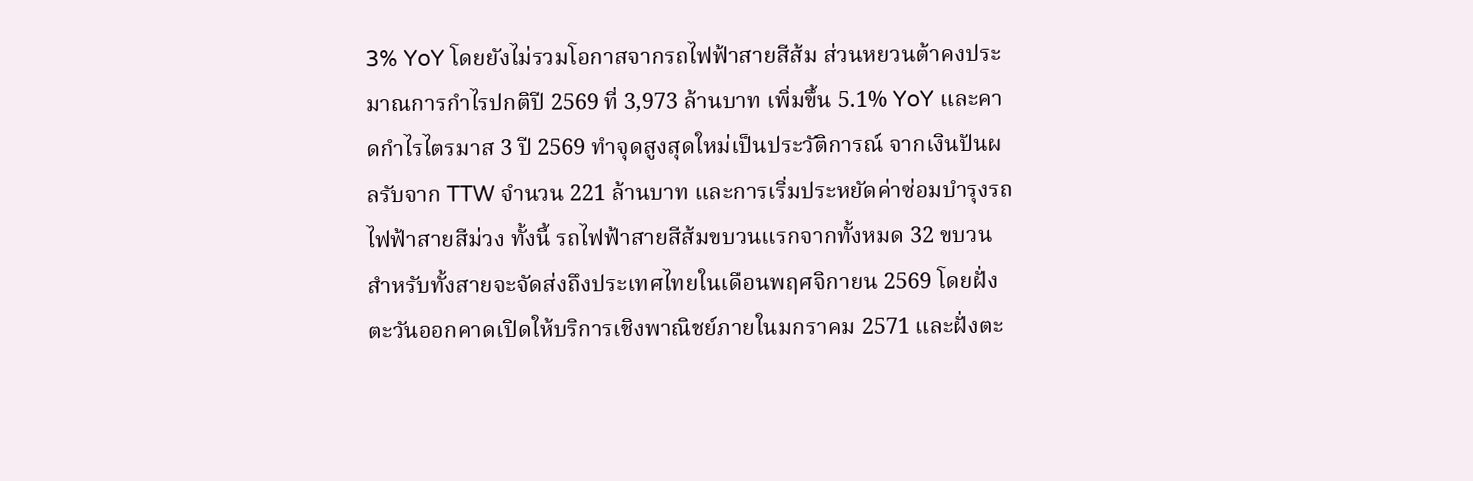3% YoY โดยยังไม่รวมโอกาสจากรถไฟฟ้าสายสีส้ม ส่วนหยวนต้าคงประมาณการกำไรปกติปี 2569 ที่ 3,973 ล้านบาท เพิ่มขึ้น 5.1% YoY และคาดกำไรไตรมาส 3 ปี 2569 ทำจุดสูงสุดใหม่เป็นประวัติการณ์ จากเงินปันผลรับจาก TTW จำนวน 221 ล้านบาท และการเริ่มประหยัดค่าซ่อมบำรุงรถไฟฟ้าสายสีม่วง ทั้งนี้ รถไฟฟ้าสายสีส้มขบวนแรกจากทั้งหมด 32 ขบวนสำหรับทั้งสายจะจัดส่งถึงประเทศไทยในเดือนพฤศจิกายน 2569 โดยฝั่งตะวันออกคาดเปิดให้บริการเชิงพาณิชย์ภายในมกราคม 2571 และฝั่งตะ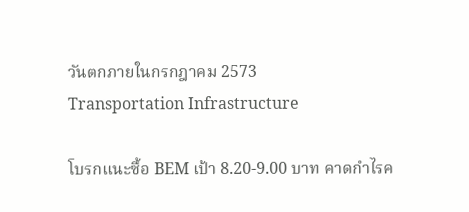วันตกภายในกรกฎาคม 2573
Transportation Infrastructure

โบรกแนะซื้อ BEM เป้า 8.20-9.00 บาท คาดกำไรค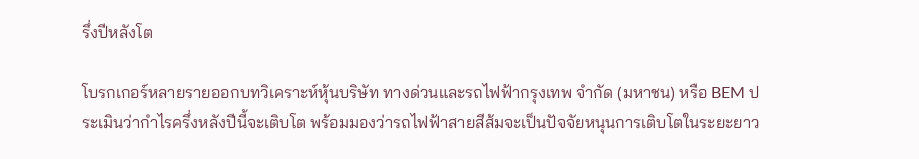รึ่งปีหลังโต

โบรกเกอร์หลายรายออกบทวิเคราะห์หุ้นบริษัท ทางด่วนและรถไฟฟ้ากรุงเทพ จำกัด (มหาชน) หรือ BEM ประเมินว่ากำไรครึ่งหลังปีนี้จะเติบโต พร้อมมองว่ารถไฟฟ้าสายสีส้มจะเป็นปัจจัยหนุนการเติบโตในระยะยาว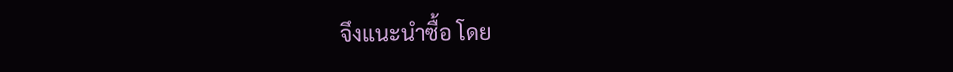จึงแนะนำซื้อ โดย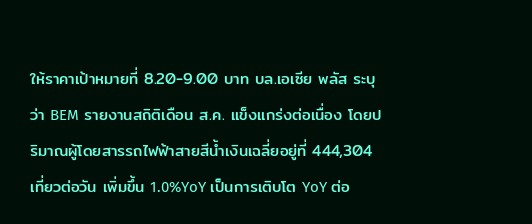ให้ราคาเป้าหมายที่ 8.20-9.00 บาท บล.เอเซีย พลัส ระบุว่า BEM รายงานสถิติเดือน ส.ค. แข็งแกร่งต่อเนื่อง โดยปริมาณผู้โดยสารรถไฟฟ้าสายสีน้ำเงินเฉลี่ยอยู่ที่ 444,304 เที่ยวต่อวัน เพิ่มขึ้น 1.0%YoY เป็นการเติบโต YoY ต่อ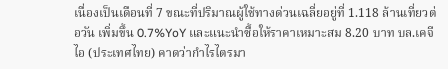เนื่องเป็นเดือนที่ 7 ขณะที่ปริมาณผู้ใช้ทางด่วนเฉลี่ยอยู่ที่ 1.118 ล้านเที่ยวต่อวัน เพิ่มขึ้น 0.7%YoY และแนะนำซื้อให้ราคาเหมาะสม 8.20 บาท บล.เคจีไอ (ประเทศไทย) คาดว่ากำไรไตรมา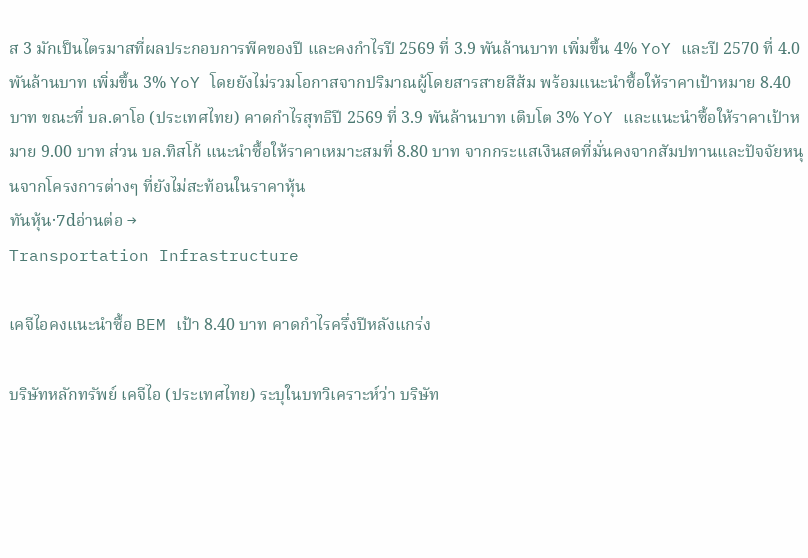ส 3 มักเป็นไตรมาสที่ผลประกอบการพีคของปี และคงกำไรปี 2569 ที่ 3.9 พันล้านบาท เพิ่มขึ้น 4% YoY และปี 2570 ที่ 4.0 พันล้านบาท เพิ่มขึ้น 3% YoY โดยยังไม่รวมโอกาสจากปริมาณผู้โดยสารสายสีส้ม พร้อมแนะนำซื้อให้ราคาเป้าหมาย 8.40 บาท ขณะที่ บล.ดาโอ (ประเทศไทย) คาดกำไรสุทธิปี 2569 ที่ 3.9 พันล้านบาท เติบโต 3% YoY และแนะนำซื้อให้ราคาเป้าหมาย 9.00 บาท ส่วน บล.ทิสโก้ แนะนำซื้อให้ราคาเหมาะสมที่ 8.80 บาท จากกระแสเงินสดที่มั่นคงจากสัมปทานและปัจจัยหนุนจากโครงการต่างๆ ที่ยังไม่สะท้อนในราคาหุ้น
ทันหุ้น·7dอ่านต่อ →
Transportation Infrastructure

เคจีไอคงแนะนำซื้อ BEM เป้า 8.40 บาท คาดกำไรครึ่งปีหลังแกร่ง

บริษัทหลักทรัพย์ เคจีไอ (ประเทศไทย) ระบุในบทวิเคราะห์ว่า บริษัท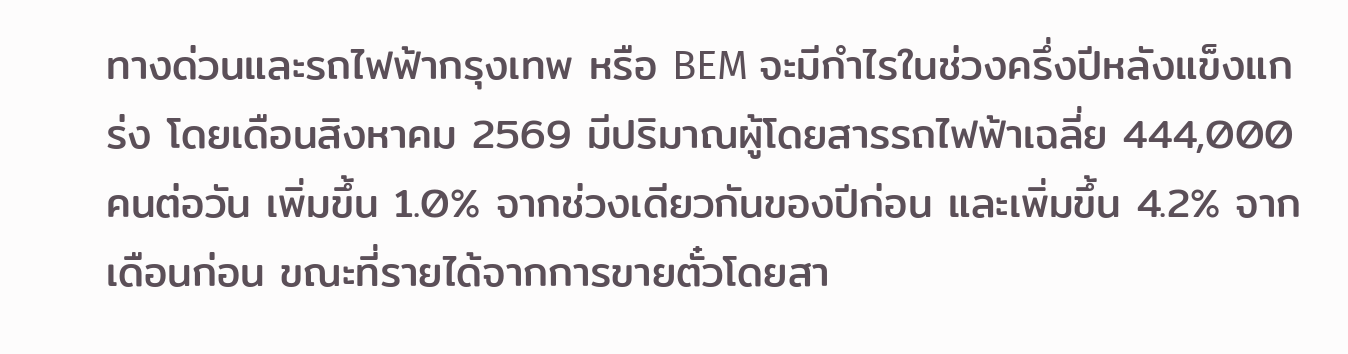ทางด่วนและรถไฟฟ้ากรุงเทพ หรือ BEM จะมีกำไรในช่วงครึ่งปีหลังแข็งแกร่ง โดยเดือนสิงหาคม 2569 มีปริมาณผู้โดยสารรถไฟฟ้าเฉลี่ย 444,000 คนต่อวัน เพิ่มขึ้น 1.0% จากช่วงเดียวกันของปีก่อน และเพิ่มขึ้น 4.2% จากเดือนก่อน ขณะที่รายได้จากการขายตั๋วโดยสา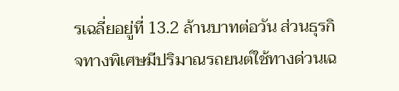รเฉลี่ยอยู่ที่ 13.2 ล้านบาทต่อวัน ส่วนธุรกิจทางพิเศษมีปริมาณรถยนต์ใช้ทางด่วนเฉ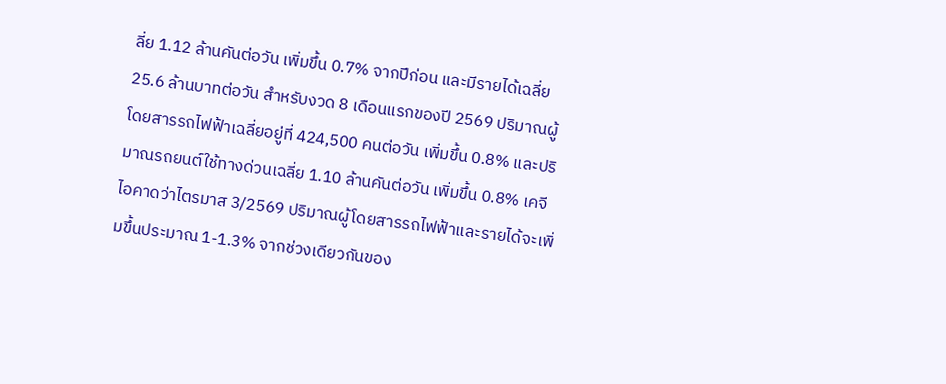ลี่ย 1.12 ล้านคันต่อวัน เพิ่มขึ้น 0.7% จากปีก่อน และมีรายได้เฉลี่ย 25.6 ล้านบาทต่อวัน สำหรับงวด 8 เดือนแรกของปี 2569 ปริมาณผู้โดยสารรถไฟฟ้าเฉลี่ยอยู่ที่ 424,500 คนต่อวัน เพิ่มขึ้น 0.8% และปริมาณรถยนต์ใช้ทางด่วนเฉลี่ย 1.10 ล้านคันต่อวัน เพิ่มขึ้น 0.8% เคจีไอคาดว่าไตรมาส 3/2569 ปริมาณผู้โดยสารรถไฟฟ้าและรายได้จะเพิ่มขึ้นประมาณ 1-1.3% จากช่วงเดียวกันของ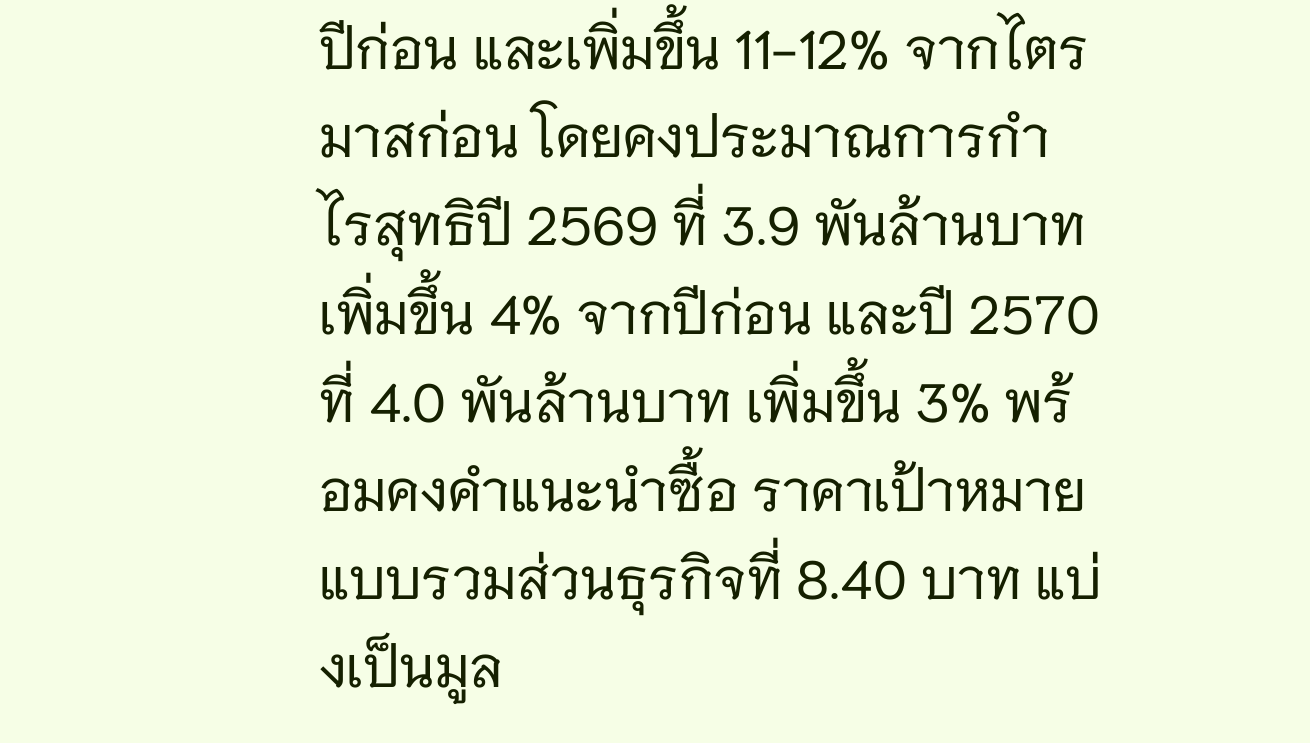ปีก่อน และเพิ่มขึ้น 11-12% จากไตรมาสก่อน โดยคงประมาณการกำไรสุทธิปี 2569 ที่ 3.9 พันล้านบาท เพิ่มขึ้น 4% จากปีก่อน และปี 2570 ที่ 4.0 พันล้านบาท เพิ่มขึ้น 3% พร้อมคงคำแนะนำซื้อ ราคาเป้าหมายแบบรวมส่วนธุรกิจที่ 8.40 บาท แบ่งเป็นมูล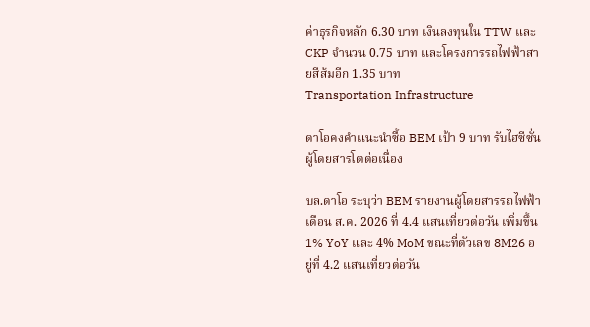ค่าธุรกิจหลัก 6.30 บาท เงินลงทุนใน TTW และ CKP จำนวน 0.75 บาท และโครงการรถไฟฟ้าสายสีส้มอีก 1.35 บาท
Transportation Infrastructure

ดาโอคงคำแนะนำซื้อ BEM เป้า 9 บาท รับไฮซีซั่นผู้โดยสารโตต่อเนื่อง

บล.ดาโอ ระบุว่า BEM รายงานผู้โดยสารรถไฟฟ้าเดือน ส.ค. 2026 ที่ 4.4 แสนเที่ยวต่อวัน เพิ่มขึ้น 1% YoY และ 4% MoM ขณะที่ตัวเลข 8M26 อยู่ที่ 4.2 แสนเที่ยวต่อวัน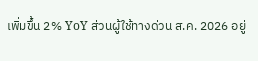เพิ่มขึ้น 2% YoY ส่วนผู้ใช้ทางด่วน ส.ค. 2026 อยู่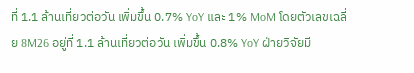ที่ 1.1 ล้านเที่ยวต่อวัน เพิ่มขึ้น 0.7% YoY และ 1% MoM โดยตัวเลขเฉลี่ย 8M26 อยู่ที่ 1.1 ล้านเที่ยวต่อวัน เพิ่มขึ้น 0.8% YoY ฝ่ายวิจัยมี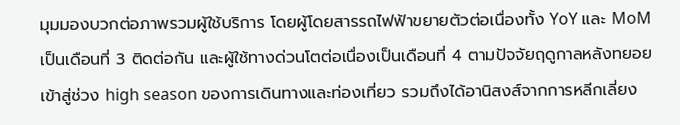มุมมองบวกต่อภาพรวมผู้ใช้บริการ โดยผู้โดยสารรถไฟฟ้าขยายตัวต่อเนื่องทั้ง YoY และ MoM เป็นเดือนที่ 3 ติดต่อกัน และผู้ใช้ทางด่วนโตต่อเนื่องเป็นเดือนที่ 4 ตามปัจจัยฤดูกาลหลังทยอยเข้าสู่ช่วง high season ของการเดินทางและท่องเที่ยว รวมถึงได้อานิสงส์จากการหลีกเลี่ยง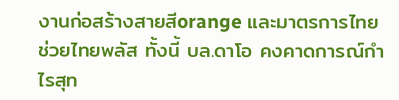งานก่อสร้างสายสีorange และมาตรการไทยช่วยไทยพลัส ทั้งนี้ บล.ดาโอ คงคาดการณ์กำไรสุท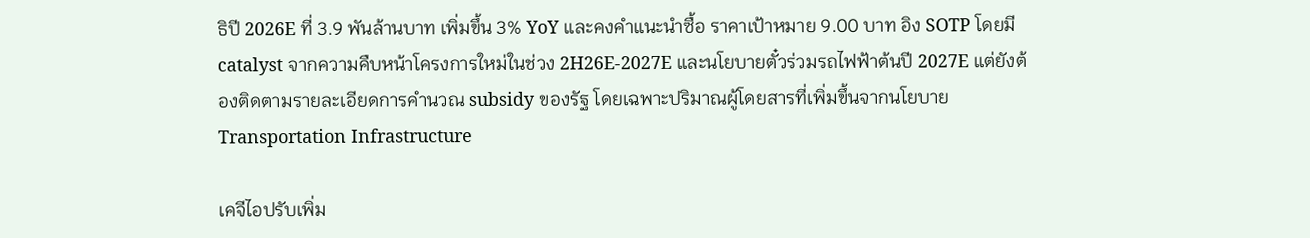ธิปี 2026E ที่ 3.9 พันล้านบาท เพิ่มขึ้น 3% YoY และคงคำแนะนำซื้อ ราคาเป้าหมาย 9.00 บาท อิง SOTP โดยมี catalyst จากความคืบหน้าโครงการใหม่ในช่วง 2H26E-2027E และนโยบายตั๋วร่วมรถไฟฟ้าต้นปี 2027E แต่ยังต้องติดตามรายละเอียดการคำนวณ subsidy ของรัฐ โดยเฉพาะปริมาณผู้โดยสารที่เพิ่มขึ้นจากนโยบาย
Transportation Infrastructure

เคจีไอปรับเพิ่ม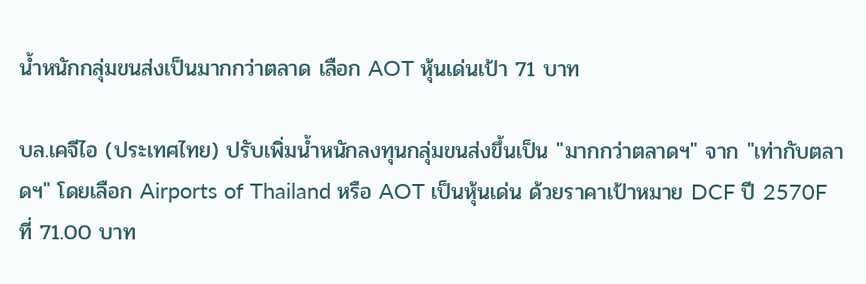น้ำหนักกลุ่มขนส่งเป็นมากกว่าตลาด เลือก AOT หุ้นเด่นเป้า 71 บาท

บล.เคจีไอ (ประเทศไทย) ปรับเพิ่มน้ำหนักลงทุนกลุ่มขนส่งขึ้นเป็น "มากกว่าตลาดฯ" จาก "เท่ากับตลาดฯ" โดยเลือก Airports of Thailand หรือ AOT เป็นหุ้นเด่น ด้วยราคาเป้าหมาย DCF ปี 2570F ที่ 71.00 บาท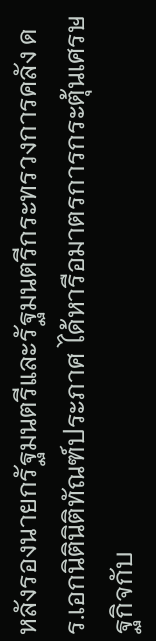หลังรองนายกรัฐมนตรีและรัฐมนตรีกระทรวงการคลัง ดร.เอกนิตินิติทัณฑ์ประภาศ ได้หารือมาตรการกระตุ้นเศรษฐกิจกับ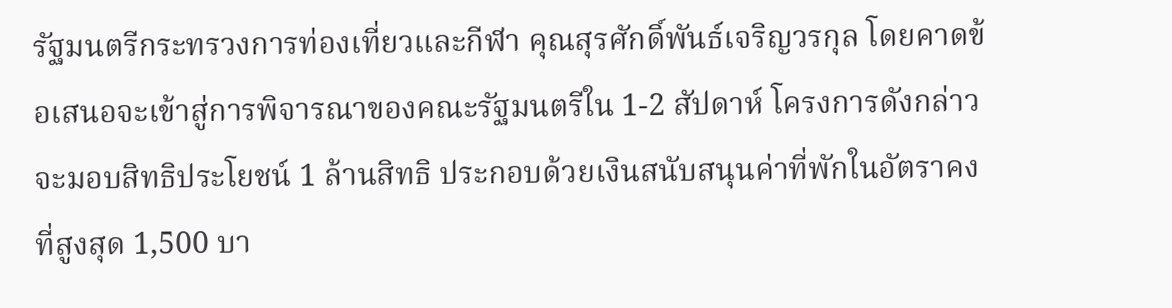รัฐมนตรีกระทรวงการท่องเที่ยวและกีฬา คุณสุรศักดิ์พันธ์เจริญวรกุล โดยคาดข้อเสนอจะเข้าสู่การพิจารณาของคณะรัฐมนตรีใน 1-2 สัปดาห์ โครงการดังกล่าวจะมอบสิทธิประโยชน์ 1 ล้านสิทธิ ประกอบด้วยเงินสนับสนุนค่าที่พักในอัตราคงที่สูงสุด 1,500 บา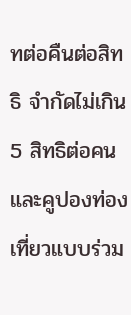ทต่อคืนต่อสิทธิ จำกัดไม่เกิน 5 สิทธิต่อคน และคูปองท่องเที่ยวแบบร่วม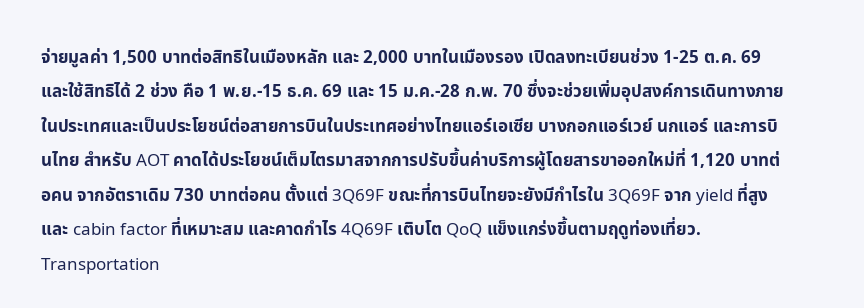จ่ายมูลค่า 1,500 บาทต่อสิทธิในเมืองหลัก และ 2,000 บาทในเมืองรอง เปิดลงทะเบียนช่วง 1-25 ต.ค. 69 และใช้สิทธิได้ 2 ช่วง คือ 1 พ.ย.-15 ธ.ค. 69 และ 15 ม.ค.-28 ก.พ. 70 ซึ่งจะช่วยเพิ่มอุปสงค์การเดินทางภายในประเทศและเป็นประโยชน์ต่อสายการบินในประเทศอย่างไทยแอร์เอเซีย บางกอกแอร์เวย์ นกแอร์ และการบินไทย สำหรับ AOT คาดได้ประโยชน์เต็มไตรมาสจากการปรับขึ้นค่าบริการผู้โดยสารขาออกใหม่ที่ 1,120 บาทต่อคน จากอัตราเดิม 730 บาทต่อคน ตั้งแต่ 3Q69F ขณะที่การบินไทยจะยังมีกำไรใน 3Q69F จาก yield ที่สูงและ cabin factor ที่เหมาะสม และคาดกำไร 4Q69F เติบโต QoQ แข็งแกร่งขึ้นตามฤดูท่องเที่ยว.
Transportation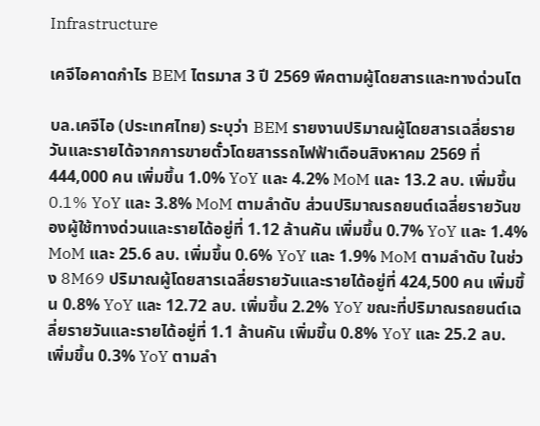Infrastructure

เคจีไอคาดกำไร BEM ไตรมาส 3 ปี 2569 พีคตามผู้โดยสารและทางด่วนโต

บล.เคจีไอ (ประเทศไทย) ระบุว่า BEM รายงานปริมาณผู้โดยสารเฉลี่ยรายวันและรายได้จากการขายตั๋วโดยสารรถไฟฟ้าเดือนสิงหาคม 2569 ที่ 444,000 คน เพิ่มขึ้น 1.0% YoY และ 4.2% MoM และ 13.2 ลบ. เพิ่มขึ้น 0.1% YoY และ 3.8% MoM ตามลำดับ ส่วนปริมาณรถยนต์เฉลี่ยรายวันของผู้ใช้ทางด่วนและรายได้อยู่ที่ 1.12 ล้านคัน เพิ่มขึ้น 0.7% YoY และ 1.4% MoM และ 25.6 ลบ. เพิ่มขึ้น 0.6% YoY และ 1.9% MoM ตามลำดับ ในช่วง 8M69 ปริมาณผู้โดยสารเฉลี่ยรายวันและรายได้อยู่ที่ 424,500 คน เพิ่มขึ้น 0.8% YoY และ 12.72 ลบ. เพิ่มขึ้น 2.2% YoY ขณะที่ปริมาณรถยนต์เฉลี่ยรายวันและรายได้อยู่ที่ 1.1 ล้านคัน เพิ่มขึ้น 0.8% YoY และ 25.2 ลบ. เพิ่มขึ้น 0.3% YoY ตามลำ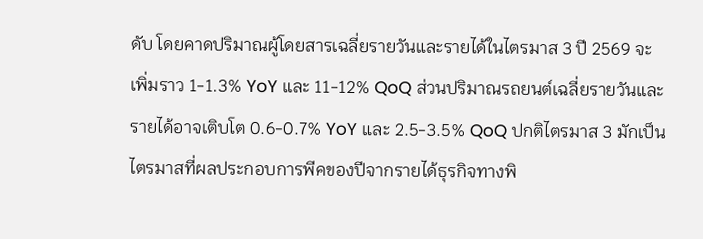ดับ โดยคาดปริมาณผู้โดยสารเฉลี่ยรายวันและรายได้ในไตรมาส 3 ปี 2569 จะเพิ่มราว 1-1.3% YoY และ 11-12% QoQ ส่วนปริมาณรถยนต์เฉลี่ยรายวันและรายได้อาจเติบโต 0.6-0.7% YoY และ 2.5-3.5% QoQ ปกติไตรมาส 3 มักเป็นไตรมาสที่ผลประกอบการพีคของปีจากรายได้ธุรกิจทางพิ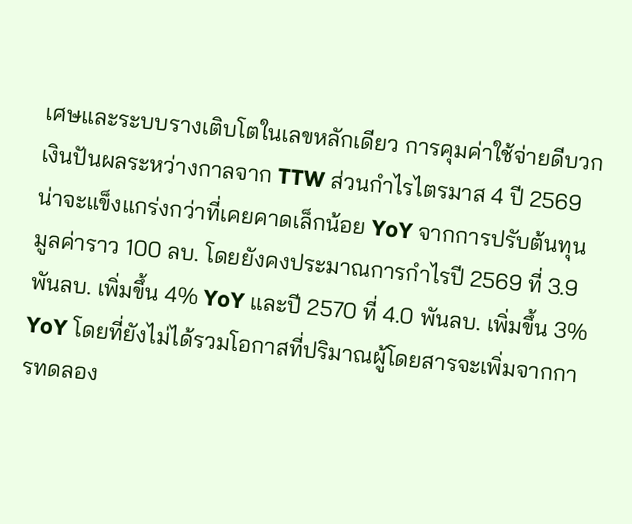เศษและระบบรางเติบโตในเลขหลักเดียว การคุมค่าใช้จ่ายดีบวกเงินปันผลระหว่างกาลจาก TTW ส่วนกำไรไตรมาส 4 ปี 2569 น่าจะแข็งแกร่งกว่าที่เคยคาดเล็กน้อย YoY จากการปรับต้นทุนมูลค่าราว 100 ลบ. โดยยังคงประมาณการกำไรปี 2569 ที่ 3.9 พันลบ. เพิ่มขึ้น 4% YoY และปี 2570 ที่ 4.0 พันลบ. เพิ่มขึ้น 3% YoY โดยที่ยังไม่ได้รวมโอกาสที่ปริมาณผู้โดยสารจะเพิ่มจากการทดลอง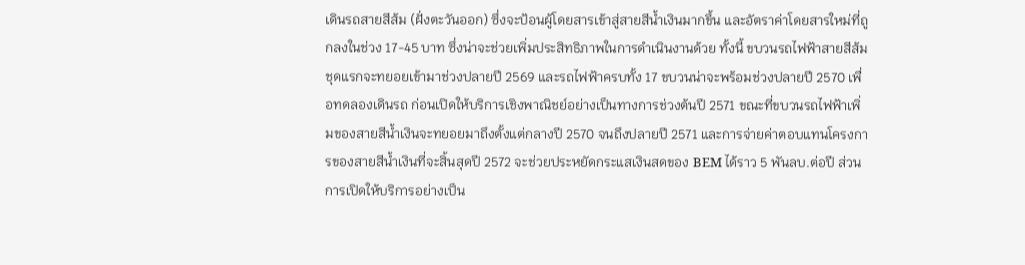เดินรถสายสีส้ม (ฝั่งตะวันออก) ซึ่งจะป้อนผู้โดยสารเข้าสู่สายสีน้ำเงินมากขึ้น และอัตราค่าโดยสารใหม่ที่ถูกลงในช่วง 17-45 บาท ซึ่งน่าจะช่วยเพิ่มประสิทธิภาพในการดำเนินงานด้วย ทั้งนี้ ขบวนรถไฟฟ้าสายสีส้มชุดแรกจะทยอยเข้ามาช่วงปลายปี 2569 และรถไฟฟ้าครบทั้ง 17 ขบวนน่าจะพร้อมช่วงปลายปี 2570 เพื่อทดลองเดินรถ ก่อนเปิดให้บริการเชิงพาณิชย์อย่างเป็นทางการช่วงต้นปี 2571 ขณะที่ขบวนรถไฟฟ้าเพิ่มของสายสีน้ำเงินจะทยอยมาถึงตั้งแต่กลางปี 2570 จนถึงปลายปี 2571 และการจ่ายค่าตอบแทนโครงการของสายสีน้ำเงินที่จะสิ้นสุดปี 2572 จะช่วยประหยัดกระแสเงินสดของ BEM ได้ราว 5 พันลบ.ต่อปี ส่วนการเปิดให้บริการอย่างเป็น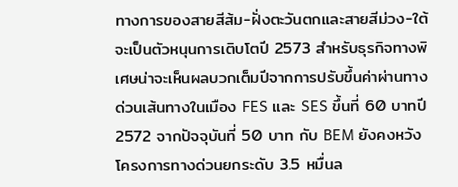ทางการของสายสีส้ม-ฝั่งตะวันตกและสายสีม่วง-ใต้จะเป็นตัวหนุนการเติบโตปี 2573 สำหรับธุรกิจทางพิเศษน่าจะเห็นผลบวกเต็มปีจากการปรับขึ้นค่าผ่านทางด่วนเส้นทางในเมือง FES และ SES ขึ้นที่ 60 บาทปี 2572 จากปัจจุบันที่ 50 บาท กับ BEM ยังคงหวังโครงการทางด่วนยกระดับ 3.5 หมื่นล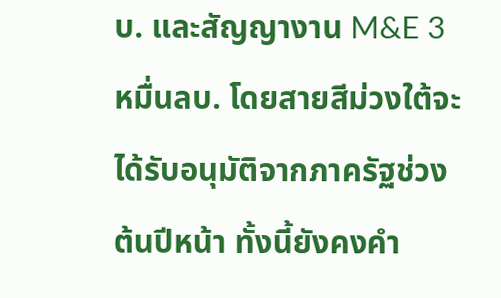บ. และสัญญางาน M&E 3 หมื่นลบ. โดยสายสีม่วงใต้จะได้รับอนุมัติจากภาครัฐช่วงต้นปีหน้า ทั้งนี้ยังคงคำ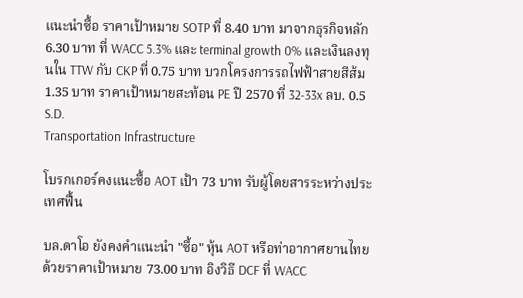แนะนำซื้อ ราคาเป้าหมาย SOTP ที่ 8.40 บาท มาจากธุรกิจหลัก 6.30 บาท ที่ WACC 5.3% และ terminal growth 0% และเงินลงทุนใน TTW กับ CKP ที่ 0.75 บาท บวกโครงการรถไฟฟ้าสายสีส้ม 1.35 บาท ราคาเป้าหมายสะท้อน PE ปี 2570 ที่ 32-33x ลบ. 0.5 S.D.
Transportation Infrastructure

โบรกเกอร์คงแนะซื้อ AOT เป้า 73 บาท รับผู้โดยสารระหว่างประเทศฟื้น

บล.ดาโอ ยังคงคำแนะนำ "ซื้อ" หุ้น AOT หรือท่าอากาศยานไทย ด้วยราคาเป้าหมาย 73.00 บาท อิงวิธี DCF ที่ WACC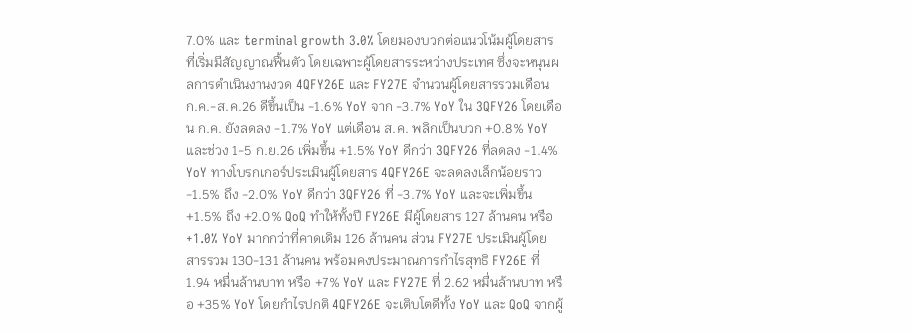7.0% และ terminal growth 3.0% โดยมองบวกต่อแนวโน้มผู้โดยสารที่เริ่มมีสัญญาณฟื้นตัว โดยเฉพาะผู้โดยสารระหว่างประเทศ ซึ่งจะหนุนผลการดำเนินงานงวด 4QFY26E และ FY27E จำนวนผู้โดยสารรวมเดือน ก.ค.-ส.ค.26 ดีขึ้นเป็น -1.6% YoY จาก -3.7% YoY ใน 3QFY26 โดยเดือน ก.ค. ยังลดลง -1.7% YoY แต่เดือน ส.ค. พลิกเป็นบวก +0.8% YoY และช่วง 1-5 ก.ย.26 เพิ่มขึ้น +1.5% YoY ดีกว่า 3QFY26 ที่ลดลง -1.4% YoY ทางโบรกเกอร์ประเมินผู้โดยสาร 4QFY26E จะลดลงเล็กน้อยราว -1.5% ถึง -2.0% YoY ดีกว่า 3QFY26 ที่ -3.7% YoY และจะเพิ่มขึ้น +1.5% ถึง +2.0% QoQ ทำให้ทั้งปี FY26E มีผู้โดยสาร 127 ล้านคน หรือ +1.0% YoY มากกว่าที่คาดเดิม 126 ล้านคน ส่วน FY27E ประเมินผู้โดยสารรวม 130-131 ล้านคน พร้อมคงประมาณการกำไรสุทธิ FY26E ที่ 1.94 หมื่นล้านบาท หรือ +7% YoY และ FY27E ที่ 2.62 หมื่นล้านบาท หรือ +35% YoY โดยกำไรปกติ 4QFY26E จะเติบโตดีทั้ง YoY และ QoQ จากผู้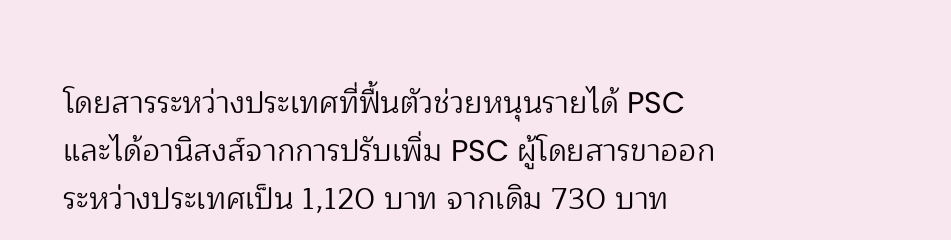โดยสารระหว่างประเทศที่ฟื้นตัวช่วยหนุนรายได้ PSC และได้อานิสงส์จากการปรับเพิ่ม PSC ผู้โดยสารขาออกระหว่างประเทศเป็น 1,120 บาท จากเดิม 730 บาท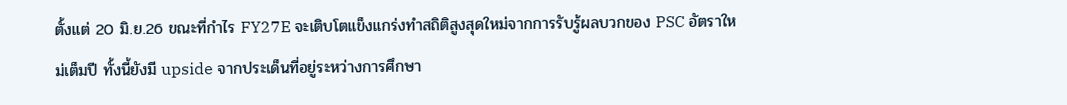ตั้งแต่ 20 มิ.ย.26 ขณะที่กำไร FY27E จะเติบโตแข็งแกร่งทำสถิติสูงสุดใหม่จากการรับรู้ผลบวกของ PSC อัตราใหม่เต็มปี ทั้งนี้ยังมี upside จากประเด็นที่อยู่ระหว่างการศึกษา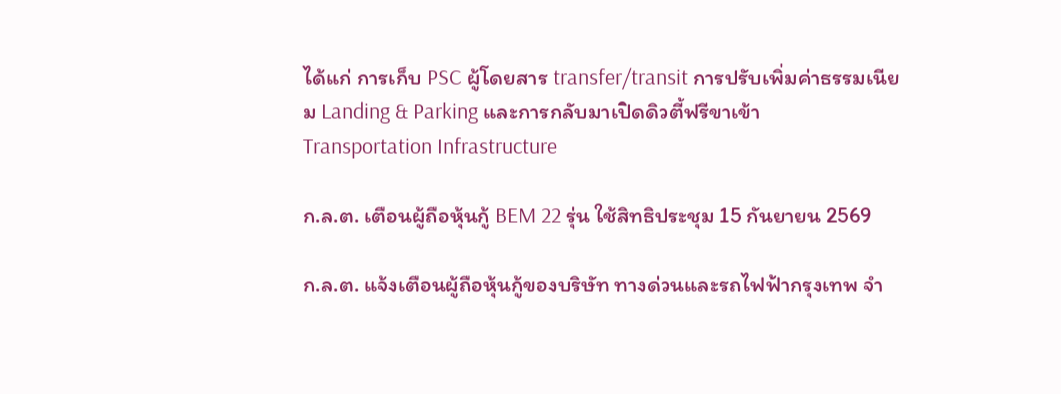ได้แก่ การเก็บ PSC ผู้โดยสาร transfer/transit การปรับเพิ่มค่าธรรมเนียม Landing & Parking และการกลับมาเปิดดิวตี้ฟรีขาเข้า
Transportation Infrastructure

ก.ล.ต. เตือนผู้ถือหุ้นกู้ BEM 22 รุ่น ใช้สิทธิประชุม 15 กันยายน 2569

ก.ล.ต. แจ้งเตือนผู้ถือหุ้นกู้ของบริษัท ทางด่วนและรถไฟฟ้ากรุงเทพ จำ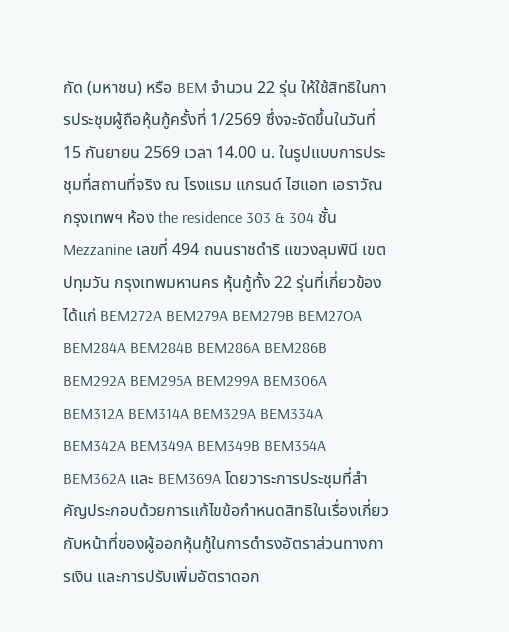กัด (มหาชน) หรือ BEM จำนวน 22 รุ่น ให้ใช้สิทธิในการประชุมผู้ถือหุ้นกู้ครั้งที่ 1/2569 ซึ่งจะจัดขึ้นในวันที่ 15 กันยายน 2569 เวลา 14.00 น. ในรูปแบบการประชุมที่สถานที่จริง ณ โรงแรม แกรนด์ ไฮแอท เอราวัณ กรุงเทพฯ ห้อง the residence 303 & 304 ชั้น Mezzanine เลขที่ 494 ถนนราชดำริ แขวงลุมพินี เขตปทุมวัน กรุงเทพมหานคร หุ้นกู้ทั้ง 22 รุ่นที่เกี่ยวข้อง ได้แก่ BEM272A BEM279A BEM279B BEM27OA BEM284A BEM284B BEM286A BEM286B BEM292A BEM295A BEM299A BEM306A BEM312A BEM314A BEM329A BEM334A BEM342A BEM349A BEM349B BEM354A BEM362A และ BEM369A โดยวาระการประชุมที่สำคัญประกอบด้วยการแก้ไขข้อกำหนดสิทธิในเรื่องเกี่ยวกับหน้าที่ของผู้ออกหุ้นกู้ในการดำรงอัตราส่วนทางการเงิน และการปรับเพิ่มอัตราดอก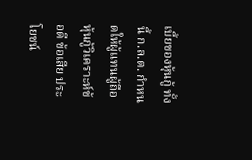เบี้ยของหุ้นกู้ ทั้งนี้ ก.ล.ต. กำหนดให้ผู้แทนผู้ถือหุ้นกู้วิเคราะห์ข้อดี ข้อเสีย ประโยชน์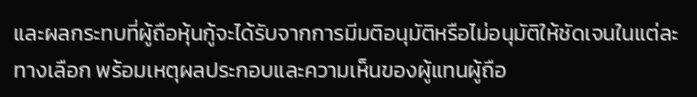และผลกระทบที่ผู้ถือหุ้นกู้จะได้รับจากการมีมติอนุมัติหรือไม่อนุมัติให้ชัดเจนในแต่ละทางเลือก พร้อมเหตุผลประกอบและความเห็นของผู้แทนผู้ถือ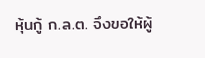หุ้นกู้ ก.ล.ต. จึงขอให้ผู้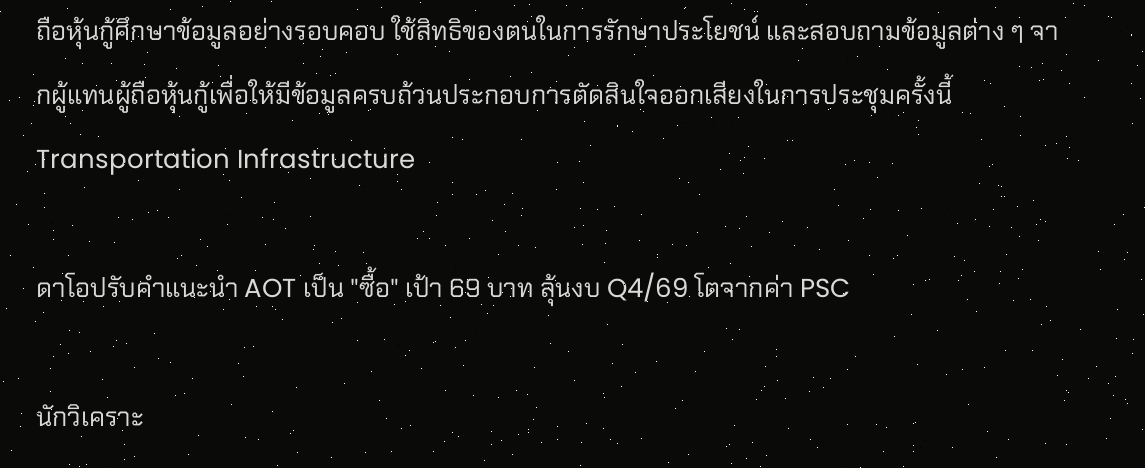ถือหุ้นกู้ศึกษาข้อมูลอย่างรอบคอบ ใช้สิทธิของตนในการรักษาประโยชน์ และสอบถามข้อมูลต่าง ๆ จากผู้แทนผู้ถือหุ้นกู้เพื่อให้มีข้อมูลครบถ้วนประกอบการตัดสินใจออกเสียงในการประชุมครั้งนี้
Transportation Infrastructure

ดาโอปรับคำแนะนำ AOT เป็น "ซื้อ" เป้า 69 บาท ลุ้นงบ Q4/69 โตจากค่า PSC

นักวิเคราะ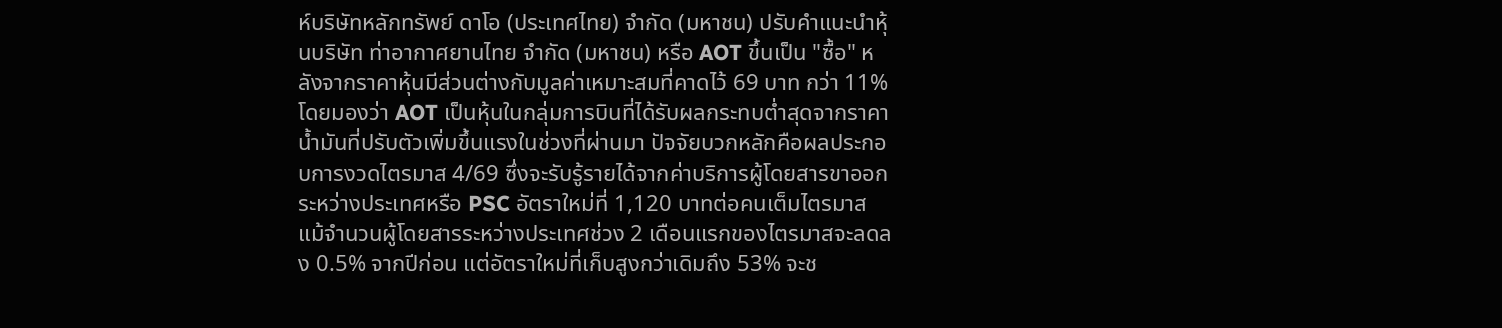ห์บริษัทหลักทรัพย์ ดาโอ (ประเทศไทย) จำกัด (มหาชน) ปรับคำแนะนำหุ้นบริษัท ท่าอากาศยานไทย จำกัด (มหาชน) หรือ AOT ขึ้นเป็น "ซื้อ" หลังจากราคาหุ้นมีส่วนต่างกับมูลค่าเหมาะสมที่คาดไว้ 69 บาท กว่า 11% โดยมองว่า AOT เป็นหุ้นในกลุ่มการบินที่ได้รับผลกระทบต่ำสุดจากราคาน้ำมันที่ปรับตัวเพิ่มขึ้นแรงในช่วงที่ผ่านมา ปัจจัยบวกหลักคือผลประกอบการงวดไตรมาส 4/69 ซึ่งจะรับรู้รายได้จากค่าบริการผู้โดยสารขาออกระหว่างประเทศหรือ PSC อัตราใหม่ที่ 1,120 บาทต่อคนเต็มไตรมาส แม้จำนวนผู้โดยสารระหว่างประเทศช่วง 2 เดือนแรกของไตรมาสจะลดลง 0.5% จากปีก่อน แต่อัตราใหม่ที่เก็บสูงกว่าเดิมถึง 53% จะช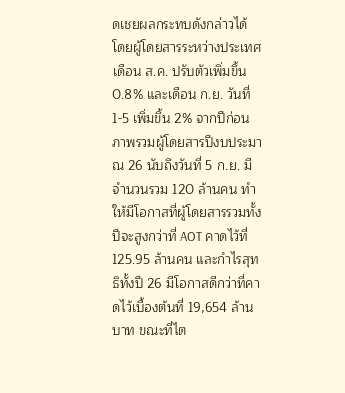ดเชยผลกระทบดังกล่าวได้ โดยผู้โดยสารระหว่างประเทศเดือน ส.ค. ปรับตัวเพิ่มขึ้น 0.8% และเดือน ก.ย. วันที่ 1-5 เพิ่มขึ้น 2% จากปีก่อน ภาพรวมผู้โดยสารปีงบประมาณ 26 นับถึงวันที่ 5 ก.ย. มีจำนวนรวม 120 ล้านคน ทำให้มีโอกาสที่ผู้โดยสารรวมทั้งปีจะสูงกว่าที่ AOT คาดไว้ที่ 125.95 ล้านคน และกำไรสุทธิทั้งปี 26 มีโอกาสดีกว่าที่คาดไว้เบื้องต้นที่ 19,654 ล้านบาท ขณะที่ไต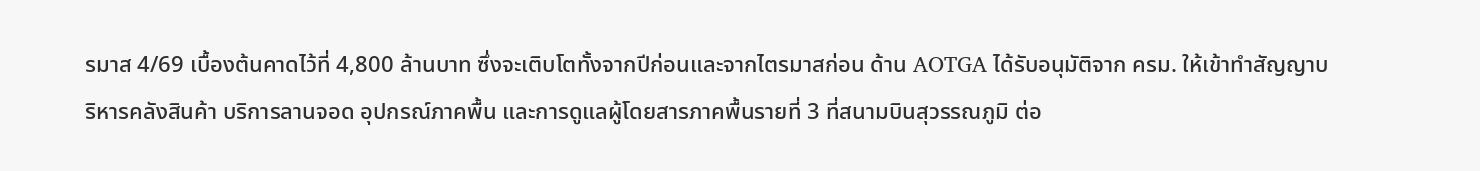รมาส 4/69 เบื้องต้นคาดไว้ที่ 4,800 ล้านบาท ซึ่งจะเติบโตทั้งจากปีก่อนและจากไตรมาสก่อน ด้าน AOTGA ได้รับอนุมัติจาก ครม. ให้เข้าทำสัญญาบริหารคลังสินค้า บริการลานจอด อุปกรณ์ภาคพื้น และการดูแลผู้โดยสารภาคพื้นรายที่ 3 ที่สนามบินสุวรรณภูมิ ต่อ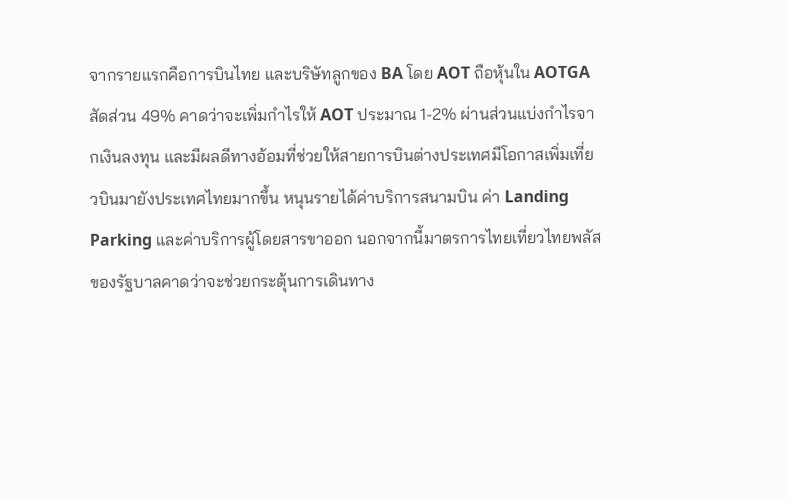จากรายแรกคือการบินไทย และบริษัทลูกของ BA โดย AOT ถือหุ้นใน AOTGA สัดส่วน 49% คาดว่าจะเพิ่มกำไรให้ AOT ประมาณ 1-2% ผ่านส่วนแบ่งกำไรจากเงินลงทุน และมีผลดีทางอ้อมที่ช่วยให้สายการบินต่างประเทศมีโอกาสเพิ่มเที่ยวบินมายังประเทศไทยมากขึ้น หนุนรายได้ค่าบริการสนามบิน ค่า Landing Parking และค่าบริการผู้โดยสารขาออก นอกจากนี้มาตรการไทยเที่ยวไทยพลัสของรัฐบาลคาดว่าจะช่วยกระตุ้นการเดินทาง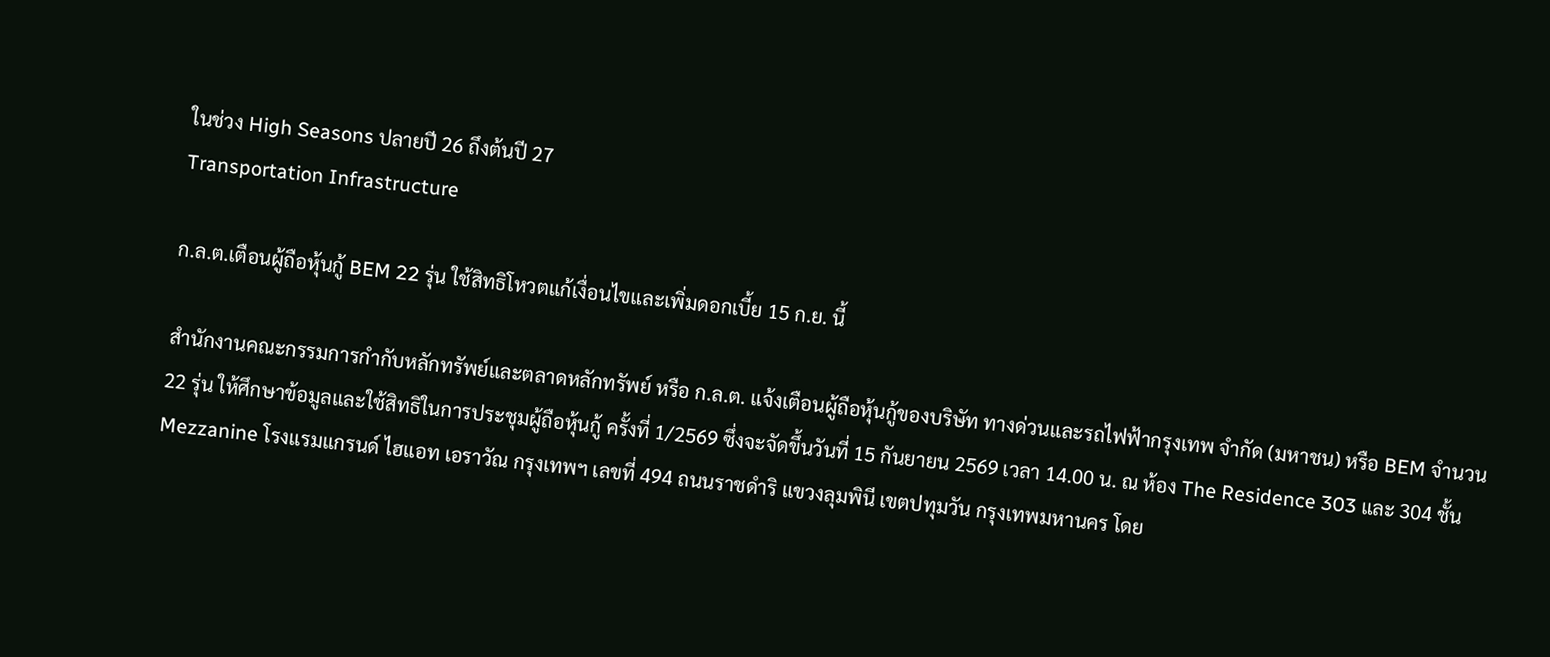ในช่วง High Seasons ปลายปี 26 ถึงต้นปี 27
Transportation Infrastructure

ก.ล.ต.เตือนผู้ถือหุ้นกู้ BEM 22 รุ่น ใช้สิทธิโหวตแก้เงื่อนไขและเพิ่มดอกเบี้ย 15 ก.ย. นี้

สำนักงานคณะกรรมการกำกับหลักทรัพย์และตลาดหลักทรัพย์ หรือ ก.ล.ต. แจ้งเตือนผู้ถือหุ้นกู้ของบริษัท ทางด่วนและรถไฟฟ้ากรุงเทพ จำกัด (มหาชน) หรือ BEM จำนวน 22 รุ่น ให้ศึกษาข้อมูลและใช้สิทธิในการประชุมผู้ถือหุ้นกู้ ครั้งที่ 1/2569 ซึ่งจะจัดขึ้นวันที่ 15 กันยายน 2569 เวลา 14.00 น. ณ ห้อง The Residence 303 และ 304 ชั้น Mezzanine โรงแรมแกรนด์ ไฮแอท เอราวัณ กรุงเทพฯ เลขที่ 494 ถนนราชดำริ แขวงลุมพินี เขตปทุมวัน กรุงเทพมหานคร โดย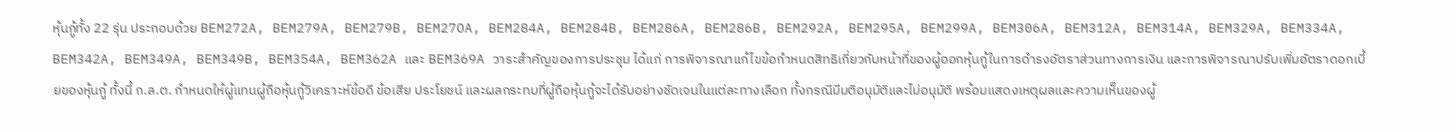หุ้นกู้ทั้ง 22 รุ่น ประกอบด้วย BEM272A, BEM279A, BEM279B, BEM27OA, BEM284A, BEM284B, BEM286A, BEM286B, BEM292A, BEM295A, BEM299A, BEM306A, BEM312A, BEM314A, BEM329A, BEM334A, BEM342A, BEM349A, BEM349B, BEM354A, BEM362A และ BEM369A วาระสำคัญของการประชุม ได้แก่ การพิจารณาแก้ไขข้อกำหนดสิทธิเกี่ยวกับหน้าที่ของผู้ออกหุ้นกู้ในการดำรงอัตราส่วนทางการเงิน และการพิจารณาปรับเพิ่มอัตราดอกเบี้ยของหุ้นกู้ ทั้งนี้ ก.ล.ต. กำหนดให้ผู้แทนผู้ถือหุ้นกู้วิเคราะห์ข้อดี ข้อเสีย ประโยชน์ และผลกระทบที่ผู้ถือหุ้นกู้จะได้รับอย่างชัดเจนในแต่ละทางเลือก ทั้งกรณีมีมติอนุมัติและไม่อนุมัติ พร้อมแสดงเหตุผลและความเห็นของผู้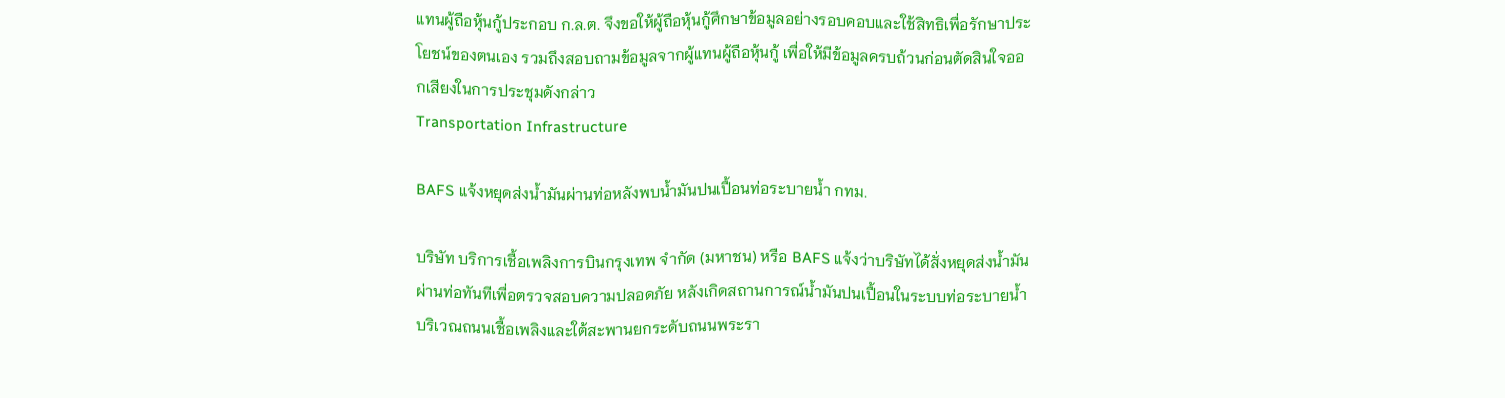แทนผู้ถือหุ้นกู้ประกอบ ก.ล.ต. จึงขอให้ผู้ถือหุ้นกู้ศึกษาข้อมูลอย่างรอบคอบและใช้สิทธิเพื่อรักษาประโยชน์ของตนเอง รวมถึงสอบถามข้อมูลจากผู้แทนผู้ถือหุ้นกู้ เพื่อให้มีข้อมูลครบถ้วนก่อนตัดสินใจออกเสียงในการประชุมดังกล่าว
Transportation Infrastructure

BAFS แจ้งหยุดส่งน้ำมันผ่านท่อหลังพบน้ำมันปนเปื้อนท่อระบายน้ำ กทม.

บริษัท บริการเชื้อเพลิงการบินกรุงเทพ จำกัด (มหาชน) หรือ BAFS แจ้งว่าบริษัทได้สั่งหยุดส่งน้ำมันผ่านท่อทันทีเพื่อตรวจสอบความปลอดภัย หลังเกิดสถานการณ์น้ำมันปนเปื้อนในระบบท่อระบายน้ำบริเวณถนนเชื้อเพลิงและใต้สะพานยกระดับถนนพระรา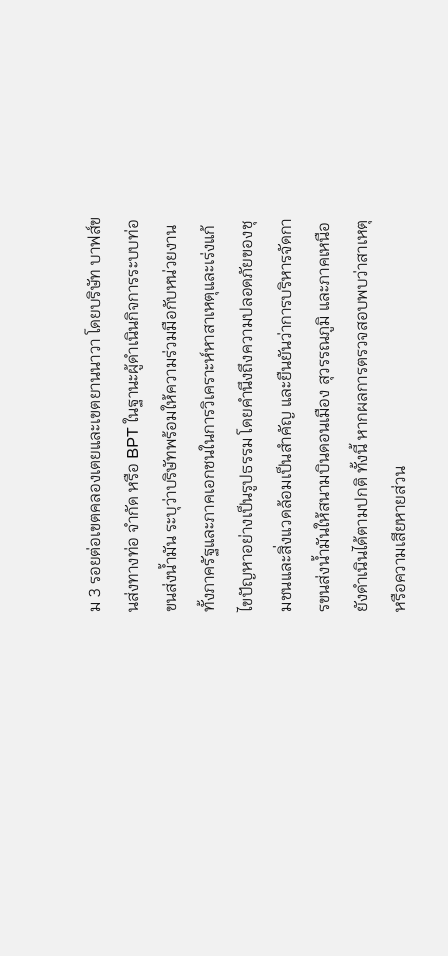ม 3 รอยต่อเขตคลองเตยและเขตยานนาวา โดยบริษัท บาฟส์ขนส่งทางท่อ จำกัด หรือ BPT ในฐานะผู้ดำเนินกิจการระบบท่อขนส่งน้ำมัน ระบุว่าบริษัทพร้อมให้ความร่วมมือกับหน่วยงานทั้งภาครัฐและภาคเอกชนในการวิเคราะห์หาสาเหตุและเร่งแก้ไขปัญหาอย่างเป็นรูปธรรม โดยคำนึงถึงความปลอดภัยของชุมชนและสิ่งแวดล้อมเป็นสำคัญ และยืนยันว่าการบริหารจัดการขนส่งน้ำมันให้สนามบินดอนเมือง สุวรรณภูมิ และภาคเหนือยังดำเนินได้ตามปกติ ทั้งนี้ หากผลการตรวจสอบพบว่าสาเหตุหรือความเสียหายส่วน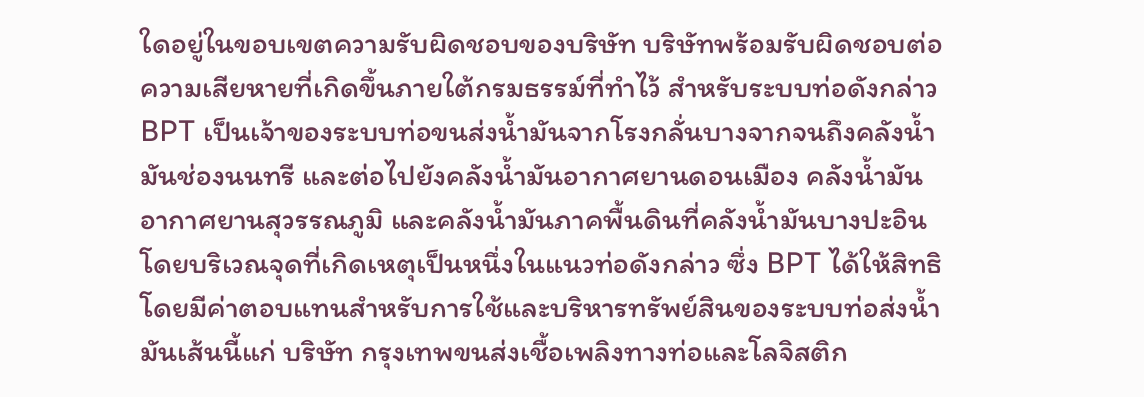ใดอยู่ในขอบเขตความรับผิดชอบของบริษัท บริษัทพร้อมรับผิดชอบต่อความเสียหายที่เกิดขึ้นภายใต้กรมธรรม์ที่ทำไว้ สำหรับระบบท่อดังกล่าว BPT เป็นเจ้าของระบบท่อขนส่งน้ำมันจากโรงกลั่นบางจากจนถึงคลังน้ำมันช่องนนทรี และต่อไปยังคลังน้ำมันอากาศยานดอนเมือง คลังน้ำมันอากาศยานสุวรรณภูมิ และคลังน้ำมันภาคพื้นดินที่คลังน้ำมันบางปะอิน โดยบริเวณจุดที่เกิดเหตุเป็นหนึ่งในแนวท่อดังกล่าว ซึ่ง BPT ได้ให้สิทธิโดยมีค่าตอบแทนสำหรับการใช้และบริหารทรัพย์สินของระบบท่อส่งน้ำมันเส้นนี้แก่ บริษัท กรุงเทพขนส่งเชื้อเพลิงทางท่อและโลจิสติก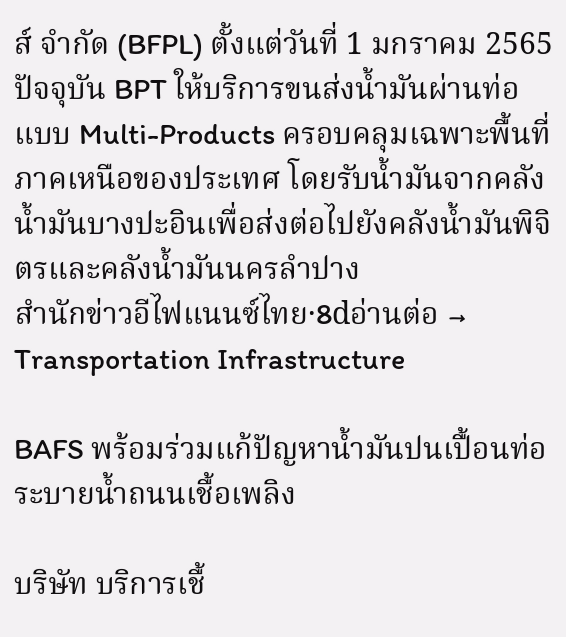ส์ จำกัด (BFPL) ตั้งแต่วันที่ 1 มกราคม 2565 ปัจจุบัน BPT ให้บริการขนส่งน้ำมันผ่านท่อแบบ Multi-Products ครอบคลุมเฉพาะพื้นที่ภาคเหนือของประเทศ โดยรับน้ำมันจากคลังน้ำมันบางปะอินเพื่อส่งต่อไปยังคลังน้ำมันพิจิตรและคลังน้ำมันนครลำปาง
สำนักข่าวอีไฟแนนซ์ไทย·8dอ่านต่อ →
Transportation Infrastructure

BAFS พร้อมร่วมแก้ปัญหาน้ำมันปนเปื้อนท่อระบายน้ำถนนเชื้อเพลิง

บริษัท บริการเชื้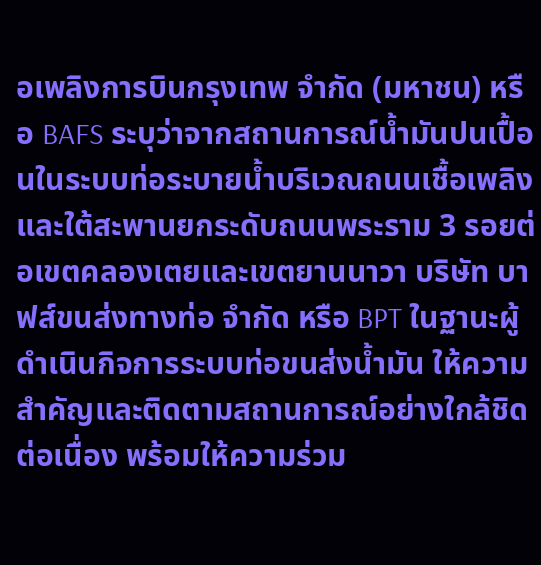อเพลิงการบินกรุงเทพ จำกัด (มหาชน) หรือ BAFS ระบุว่าจากสถานการณ์น้ำมันปนเปื้อนในระบบท่อระบายน้ำบริเวณถนนเชื้อเพลิงและใต้สะพานยกระดับถนนพระราม 3 รอยต่อเขตคลองเตยและเขตยานนาวา บริษัท บาฟส์ขนส่งทางท่อ จำกัด หรือ BPT ในฐานะผู้ดำเนินกิจการระบบท่อขนส่งน้ำมัน ให้ความสำคัญและติดตามสถานการณ์อย่างใกล้ชิดต่อเนื่อง พร้อมให้ความร่วม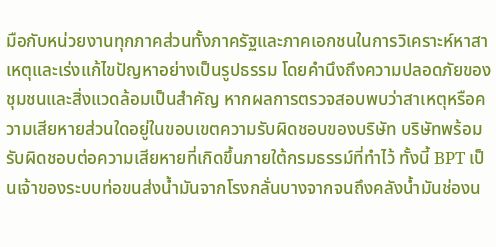มือกับหน่วยงานทุกภาคส่วนทั้งภาครัฐและภาคเอกชนในการวิเคราะห์หาสาเหตุและเร่งแก้ไขปัญหาอย่างเป็นรูปธรรม โดยคำนึงถึงความปลอดภัยของชุมชนและสิ่งแวดล้อมเป็นสำคัญ หากผลการตรวจสอบพบว่าสาเหตุหรือความเสียหายส่วนใดอยู่ในขอบเขตความรับผิดชอบของบริษัท บริษัทพร้อมรับผิดชอบต่อความเสียหายที่เกิดขึ้นภายใต้กรมธรรม์ที่ทำไว้ ทั้งนี้ BPT เป็นเจ้าของระบบท่อขนส่งน้ำมันจากโรงกลั่นบางจากจนถึงคลังน้ำมันช่องน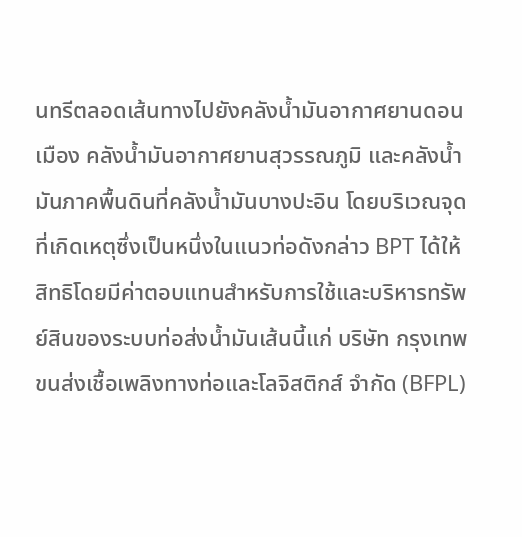นทรีตลอดเส้นทางไปยังคลังน้ำมันอากาศยานดอนเมือง คลังน้ำมันอากาศยานสุวรรณภูมิ และคลังน้ำมันภาคพื้นดินที่คลังน้ำมันบางปะอิน โดยบริเวณจุดที่เกิดเหตุซึ่งเป็นหนึ่งในแนวท่อดังกล่าว BPT ได้ให้สิทธิโดยมีค่าตอบแทนสำหรับการใช้และบริหารทรัพย์สินของระบบท่อส่งน้ำมันเส้นนี้แก่ บริษัท กรุงเทพขนส่งเชื้อเพลิงทางท่อและโลจิสติกส์ จำกัด (BFPL)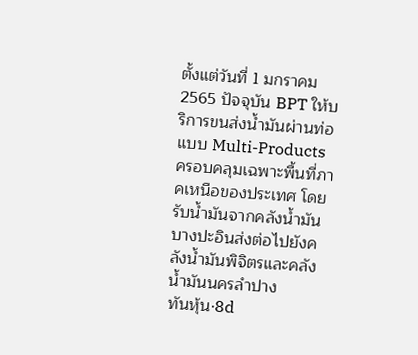ตั้งแต่วันที่ 1 มกราคม 2565 ปัจจุบัน BPT ให้บริการขนส่งน้ำมันผ่านท่อแบบ Multi-Products ครอบคลุมเฉพาะพื้นที่ภาคเหนือของประเทศ โดยรับน้ำมันจากคลังน้ำมันบางปะอินส่งต่อไปยังคลังน้ำมันพิจิตรและคลังน้ำมันนครลำปาง
ทันหุ้น·8d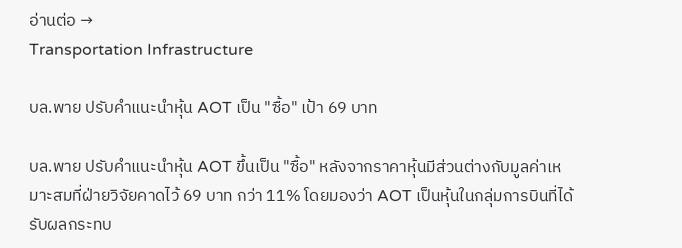อ่านต่อ →
Transportation Infrastructure

บล.พาย ปรับคำแนะนำหุ้น AOT เป็น "ซื้อ" เป้า 69 บาท

บล.พาย ปรับคำแนะนำหุ้น AOT ขึ้นเป็น "ซื้อ" หลังจากราคาหุ้นมีส่วนต่างกับมูลค่าเหมาะสมที่ฝ่ายวิจัยคาดไว้ 69 บาท กว่า 11% โดยมองว่า AOT เป็นหุ้นในกลุ่มการบินที่ได้รับผลกระทบ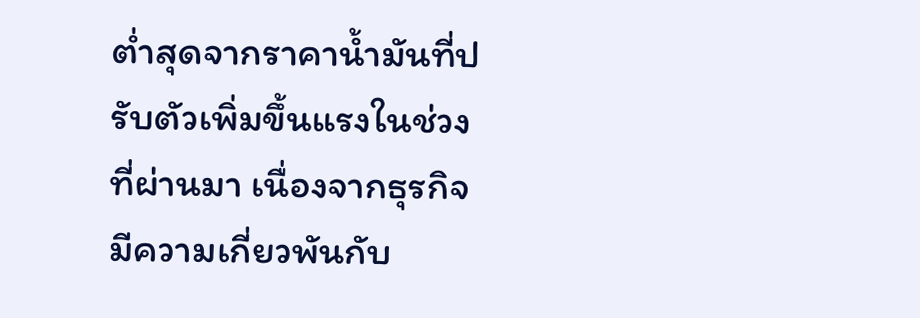ต่ำสุดจากราคาน้ำมันที่ปรับตัวเพิ่มขึ้นแรงในช่วงที่ผ่านมา เนื่องจากธุรกิจมีความเกี่ยวพันกับ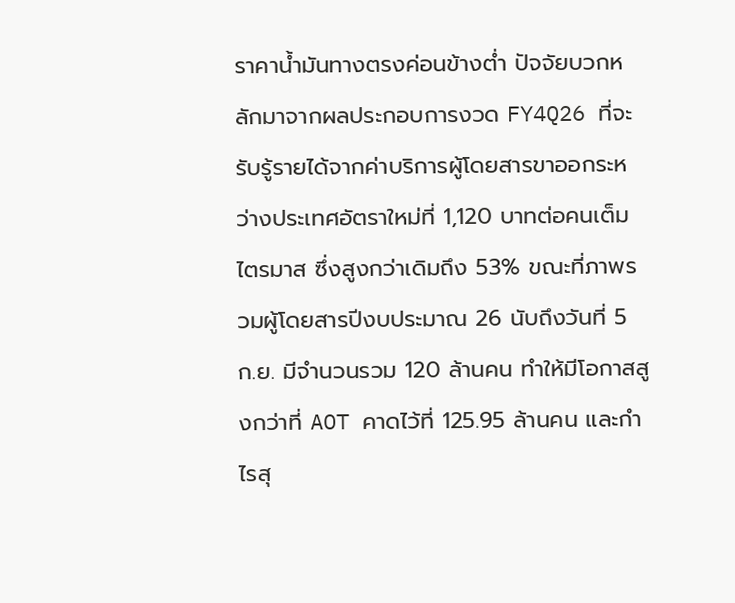ราคาน้ำมันทางตรงค่อนข้างต่ำ ปัจจัยบวกหลักมาจากผลประกอบการงวด FY4Q26 ที่จะรับรู้รายได้จากค่าบริการผู้โดยสารขาออกระหว่างประเทศอัตราใหม่ที่ 1,120 บาทต่อคนเต็มไตรมาส ซึ่งสูงกว่าเดิมถึง 53% ขณะที่ภาพรวมผู้โดยสารปีงบประมาณ 26 นับถึงวันที่ 5 ก.ย. มีจำนวนรวม 120 ล้านคน ทำให้มีโอกาสสูงกว่าที่ AOT คาดไว้ที่ 125.95 ล้านคน และกำไรสุ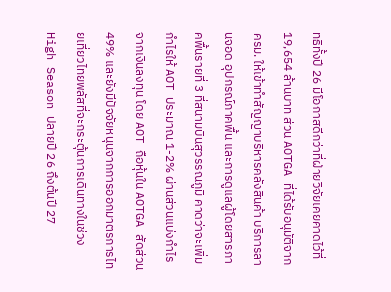ทธิทั้งปี 26 มีโอกาสดีกว่าที่ฝ่ายวิจัยเคยคาดไว้ที่ 19,654 ล้านบาท ส่วน AOTGA ที่ได้รับอนุมัติจาก ครม. ให้เข้าทำสัญญาบริหารคลังสินค้า บริการลานจอด อุปกรณ์ภาคพื้น และการดูแลผู้โดยสารภาคพื้นรายที่ 3 ที่สนามบินสุวรรณภูมิ คาดว่าจะเพิ่มกำไรให้ AOT ประมาณ 1-2% ผ่านส่วนแบ่งกำไรจากเงินลงทุน โดย AOT ถือหุ้นใน AOTGA สัดส่วน 49% และยังมีปัจจัยหนุนจากการออกมาตรการไทยเที่ยวไทยพลัสที่จะกระตุ้นการเดินทางในช่วง High Season ปลายปี 26 ถึงต้นปี 27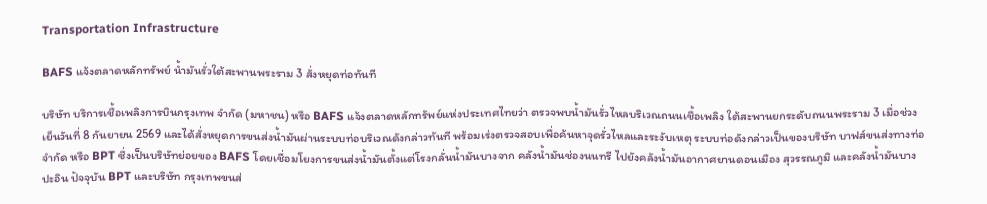Transportation Infrastructure

BAFS แจ้งตลาดหลักทรัพย์ น้ำมันรั่วใต้สะพานพระราม 3 สั่งหยุดท่อทันที

บริษัท บริการเชื้อเพลิงการบินกรุงเทพ จำกัด (มหาชน) หรือ BAFS แจ้งตลาดหลักทรัพย์แห่งประเทศไทยว่า ตรวจพบน้ำมันรั่วไหลบริเวณถนนเชื้อเพลิง ใต้สะพานยกระดับถนนพระราม 3 เมื่อช่วงเย็นวันที่ 8 กันยายน 2569 และได้สั่งหยุดการขนส่งน้ำมันผ่านระบบท่อบริเวณดังกล่าวทันที พร้อมเร่งตรวจสอบเพื่อค้นหาจุดรั่วไหลและระงับเหตุ ระบบท่อดังกล่าวเป็นของบริษัท บาฟส์ขนส่งทางท่อ จำกัด หรือ BPT ซึ่งเป็นบริษัทย่อยของ BAFS โดยเชื่อมโยงการขนส่งน้ำมันตั้งแต่โรงกลั่นน้ำมันบางจาก คลังน้ำมันช่องนนทรี ไปยังคลังน้ำมันอากาศยานดอนเมือง สุวรรณภูมิ และคลังน้ำมันบางปะอิน ปัจจุบัน BPT และบริษัท กรุงเทพขนส่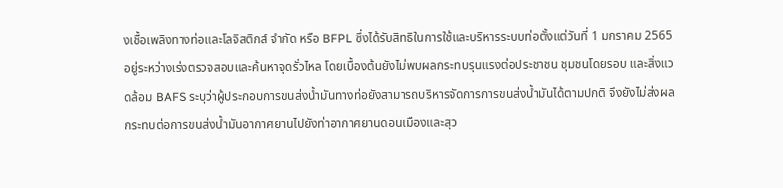งเชื้อเพลิงทางท่อและโลจิสติกส์ จำกัด หรือ BFPL ซึ่งได้รับสิทธิในการใช้และบริหารระบบท่อตั้งแต่วันที่ 1 มกราคม 2565 อยู่ระหว่างเร่งตรวจสอบและค้นหาจุดรั่วไหล โดยเบื้องต้นยังไม่พบผลกระทบรุนแรงต่อประชาชน ชุมชนโดยรอบ และสิ่งแวดล้อม BAFS ระบุว่าผู้ประกอบการขนส่งน้ำมันทางท่อยังสามารถบริหารจัดการการขนส่งน้ำมันได้ตามปกติ จึงยังไม่ส่งผลกระทบต่อการขนส่งน้ำมันอากาศยานไปยังท่าอากาศยานดอนเมืองและสุว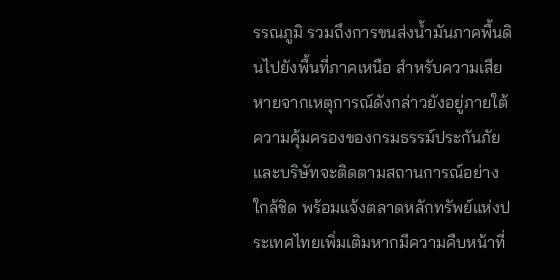รรณภูมิ รวมถึงการขนส่งน้ำมันภาคพื้นดินไปยังพื้นที่ภาคเหนือ สำหรับความเสียหายจากเหตุการณ์ดังกล่าวยังอยู่ภายใต้ความคุ้มครองของกรมธรรม์ประกันภัย และบริษัทจะติดตามสถานการณ์อย่างใกล้ชิด พร้อมแจ้งตลาดหลักทรัพย์แห่งประเทศไทยเพิ่มเติมหากมีความคืบหน้าที่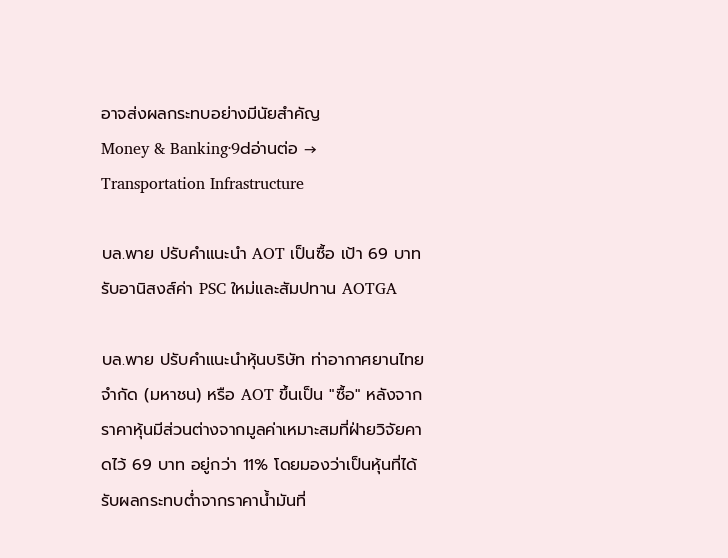อาจส่งผลกระทบอย่างมีนัยสำคัญ
Money & Banking·9dอ่านต่อ →
Transportation Infrastructure

บล.พาย ปรับคำแนะนำ AOT เป็นซื้อ เป้า 69 บาท รับอานิสงส์ค่า PSC ใหม่และสัมปทาน AOTGA

บล.พาย ปรับคำแนะนำหุ้นบริษัท ท่าอากาศยานไทย จำกัด (มหาชน) หรือ AOT ขึ้นเป็น "ซื้อ" หลังจากราคาหุ้นมีส่วนต่างจากมูลค่าเหมาะสมที่ฝ่ายวิจัยคาดไว้ 69 บาท อยู่กว่า 11% โดยมองว่าเป็นหุ้นที่ได้รับผลกระทบต่ำจากราคาน้ำมันที่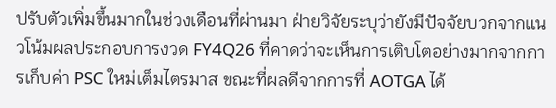ปรับตัวเพิ่มขึ้นมากในช่วงเดือนที่ผ่านมา ฝ่ายวิจัยระบุว่ายังมีปัจจัยบวกจากแนวโน้มผลประกอบการงวด FY4Q26 ที่คาดว่าจะเห็นการเติบโตอย่างมากจากการเก็บค่า PSC ใหม่เต็มไตรมาส ขณะที่ผลดีจากการที่ AOTGA ได้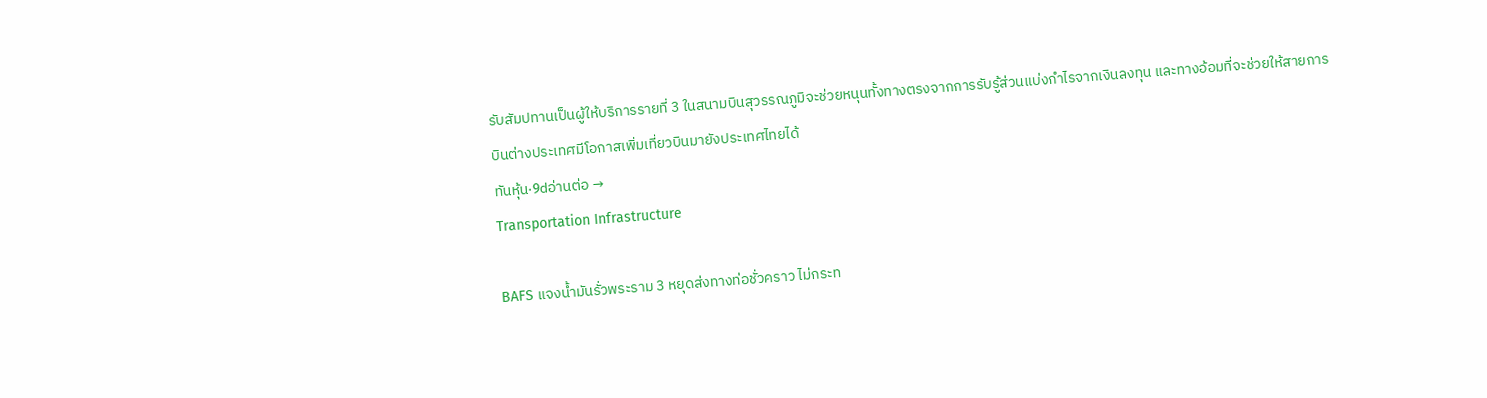รับสัมปทานเป็นผู้ให้บริการรายที่ 3 ในสนามบินสุวรรณภูมิจะช่วยหนุนทั้งทางตรงจากการรับรู้ส่วนแบ่งกำไรจากเงินลงทุน และทางอ้อมที่จะช่วยให้สายการบินต่างประเทศมีโอกาสเพิ่มเที่ยวบินมายังประเทศไทยได้
ทันหุ้น·9dอ่านต่อ →
Transportation Infrastructure

BAFS แจงน้ำมันรั่วพระราม 3 หยุดส่งทางท่อชั่วคราว ไม่กระท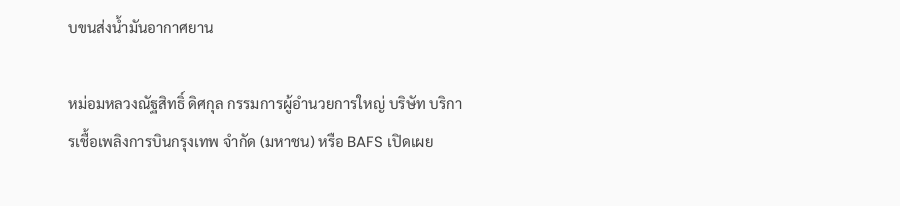บขนส่งน้ำมันอากาศยาน

หม่อมหลวงณัฐสิทธิ์ ดิศกุล กรรมการผู้อำนวยการใหญ่ บริษัท บริการเชื้อเพลิงการบินกรุงเทพ จำกัด (มหาชน) หรือ BAFS เปิดเผย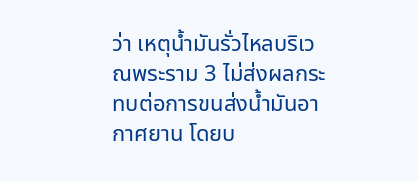ว่า เหตุน้ำมันรั่วไหลบริเวณพระราม 3 ไม่ส่งผลกระทบต่อการขนส่งน้ำมันอากาศยาน โดยบ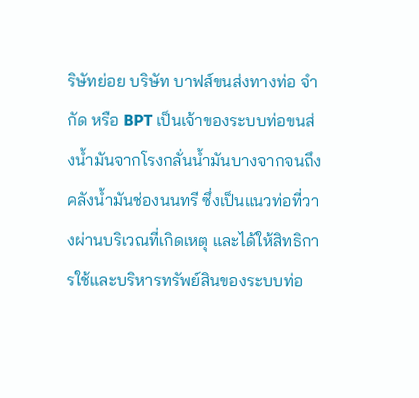ริษัทย่อย บริษัท บาฟส์ขนส่งทางท่อ จำกัด หรือ BPT เป็นเจ้าของระบบท่อขนส่งน้ำมันจากโรงกลั่นน้ำมันบางจากจนถึงคลังน้ำมันช่องนนทรี ซึ่งเป็นแนวท่อที่วางผ่านบริเวณที่เกิดเหตุ และได้ให้สิทธิการใช้และบริหารทรัพย์สินของระบบท่อ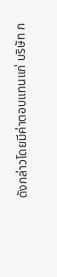ดังกล่าวโดยมีค่าตอบแทนแก่ บริษัท ก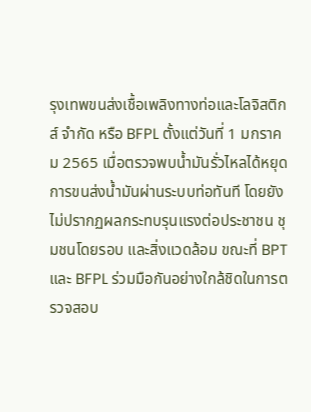รุงเทพขนส่งเชื้อเพลิงทางท่อและโลจิสติกส์ จำกัด หรือ BFPL ตั้งแต่วันที่ 1 มกราคม 2565 เมื่อตรวจพบน้ำมันรั่วไหลได้หยุดการขนส่งน้ำมันผ่านระบบท่อทันที โดยยังไม่ปรากฏผลกระทบรุนแรงต่อประชาชน ชุมชนโดยรอบ และสิ่งแวดล้อม ขณะที่ BPT และ BFPL ร่วมมือกันอย่างใกล้ชิดในการตรวจสอบ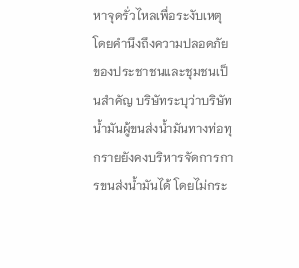หาจุดรั่วไหลเพื่อระงับเหตุโดยคำนึงถึงความปลอดภัยของประชาชนและชุมชนเป็นสำคัญ บริษัทระบุว่าบริษัทน้ำมันผู้ขนส่งน้ำมันทางท่อทุกรายยังคงบริหารจัดการการขนส่งน้ำมันได้ โดยไม่กระ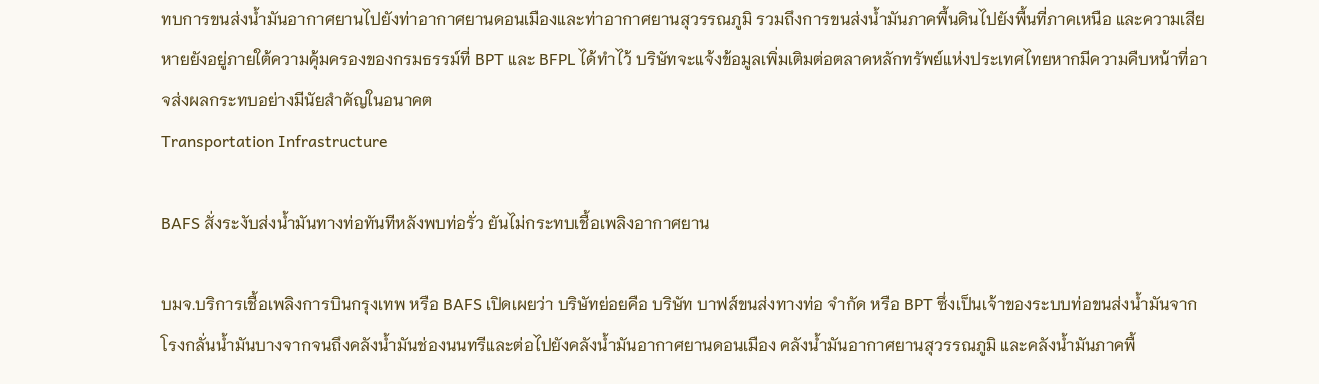ทบการขนส่งน้ำมันอากาศยานไปยังท่าอากาศยานดอนเมืองและท่าอากาศยานสุวรรณภูมิ รวมถึงการขนส่งน้ำมันภาคพื้นดินไปยังพื้นที่ภาคเหนือ และความเสียหายยังอยู่ภายใต้ความคุ้มครองของกรมธรรม์ที่ BPT และ BFPL ได้ทำไว้ บริษัทจะแจ้งข้อมูลเพิ่มเติมต่อตลาดหลักทรัพย์แห่งประเทศไทยหากมีความคืบหน้าที่อาจส่งผลกระทบอย่างมีนัยสำคัญในอนาคต
Transportation Infrastructure

BAFS สั่งระงับส่งน้ำมันทางท่อทันทีหลังพบท่อรั่ว ยันไม่กระทบเชื้อเพลิงอากาศยาน

บมจ.บริการเชื้อเพลิงการบินกรุงเทพ หรือ BAFS เปิดเผยว่า บริษัทย่อยคือ บริษัท บาฟส์ขนส่งทางท่อ จำกัด หรือ BPT ซึ่งเป็นเจ้าของระบบท่อขนส่งน้ำมันจากโรงกลั่นน้ำมันบางจากจนถึงคลังน้ำมันช่องนนทรีและต่อไปยังคลังน้ำมันอากาศยานดอนเมือง คลังน้ำมันอากาศยานสุวรรณภูมิ และคลังน้ำมันภาคพื้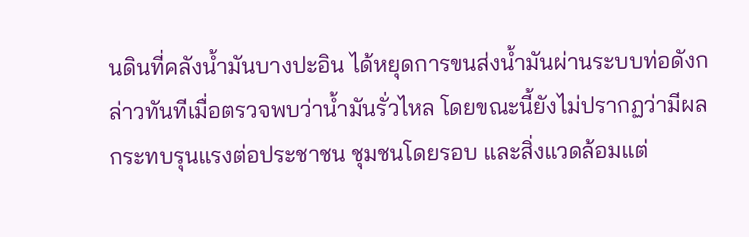นดินที่คลังน้ำมันบางปะอิน ได้หยุดการขนส่งน้ำมันผ่านระบบท่อดังกล่าวทันทีเมื่อตรวจพบว่าน้ำมันรั่วไหล โดยขณะนี้ยังไม่ปรากฏว่ามีผลกระทบรุนแรงต่อประชาชน ชุมชนโดยรอบ และสิ่งแวดล้อมแต่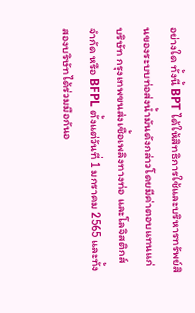อย่างใด ทั้งนี้ BPT ได้ให้สิทธิการใช้และบริหารทรัพย์สินของระบบท่อส่งน้ำมันดังกล่าวโดยมีค่าตอบแทนแก่ บริษัท กรุงเทพขนส่งเชื้อเพลิงทางท่อ และโลจิสติกส์ จำกัด หรือ BFPL ตั้งแต่วันที่ 1 มกราคม 2565 และทั้งสองบริษัทได้ร่วมมือกันอ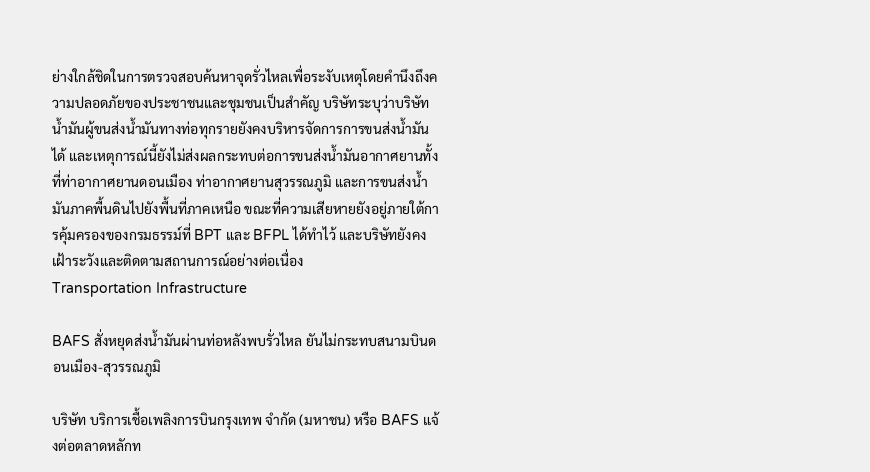ย่างใกล้ชิดในการตรวจสอบค้นหาจุดรั่วไหลเพื่อระงับเหตุโดยคำนึงถึงความปลอดภัยของประชาชนและชุมชนเป็นสำคัญ บริษัทระบุว่าบริษัทน้ำมันผู้ขนส่งน้ำมันทางท่อทุกรายยังคงบริหารจัดการการขนส่งน้ำมันได้ และเหตุการณ์นี้ยังไม่ส่งผลกระทบต่อการขนส่งน้ำมันอากาศยานทั้งที่ท่าอากาศยานดอนเมือง ท่าอากาศยานสุวรรณภูมิ และการขนส่งน้ำมันภาคพื้นดินไปยังพื้นที่ภาคเหนือ ขณะที่ความเสียหายยังอยู่ภายใต้การคุ้มครองของกรมธรรม์ที่ BPT และ BFPL ได้ทำไว้ และบริษัทยังคงเฝ้าระวังและติดตามสถานการณ์อย่างต่อเนื่อง
Transportation Infrastructure

BAFS สั่งหยุดส่งน้ำมันผ่านท่อหลังพบรั่วไหล ยันไม่กระทบสนามบินดอนเมือง-สุวรรณภูมิ

บริษัท บริการเชื้อเพลิงการบินกรุงเทพ จำกัด (มหาชน) หรือ BAFS แจ้งต่อตลาดหลักท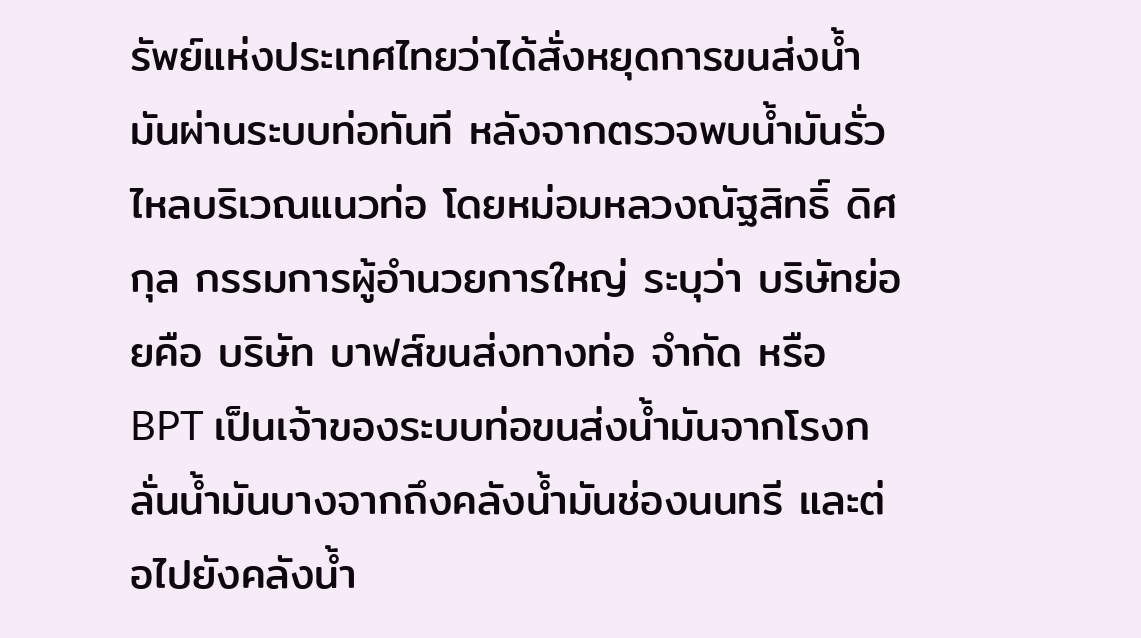รัพย์แห่งประเทศไทยว่าได้สั่งหยุดการขนส่งน้ำมันผ่านระบบท่อทันที หลังจากตรวจพบน้ำมันรั่วไหลบริเวณแนวท่อ โดยหม่อมหลวงณัฐสิทธิ์ ดิศกุล กรรมการผู้อำนวยการใหญ่ ระบุว่า บริษัทย่อยคือ บริษัท บาฟส์ขนส่งทางท่อ จำกัด หรือ BPT เป็นเจ้าของระบบท่อขนส่งน้ำมันจากโรงกลั่นน้ำมันบางจากถึงคลังน้ำมันช่องนนทรี และต่อไปยังคลังน้ำ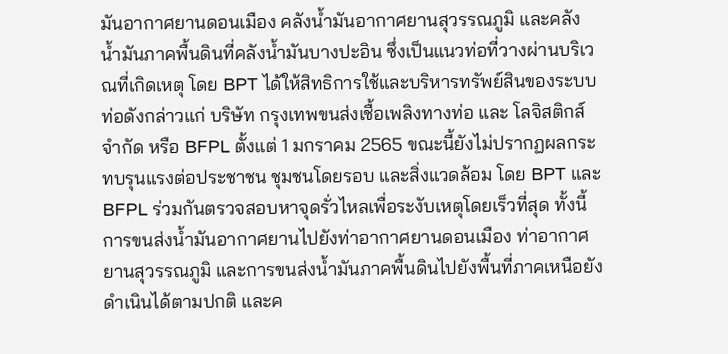มันอากาศยานดอนเมือง คลังน้ำมันอากาศยานสุวรรณภูมิ และคลังน้ำมันภาคพื้นดินที่คลังน้ำมันบางปะอิน ซึ่งเป็นแนวท่อที่วางผ่านบริเวณที่เกิดเหตุ โดย BPT ได้ให้สิทธิการใช้และบริหารทรัพย์สินของระบบท่อดังกล่าวแก่ บริษัท กรุงเทพขนส่งเชื้อเพลิงทางท่อ และ โลจิสติกส์ จำกัด หรือ BFPL ตั้งแต่ 1 มกราคม 2565 ขณะนี้ยังไม่ปรากฏผลกระทบรุนแรงต่อประชาชน ชุมชนโดยรอบ และสิ่งแวดล้อม โดย BPT และ BFPL ร่วมกันตรวจสอบหาจุดรั่วไหลเพื่อระงับเหตุโดยเร็วที่สุด ทั้งนี้ การขนส่งน้ำมันอากาศยานไปยังท่าอากาศยานดอนเมือง ท่าอากาศยานสุวรรณภูมิ และการขนส่งน้ำมันภาคพื้นดินไปยังพื้นที่ภาคเหนือยังดำเนินได้ตามปกติ และค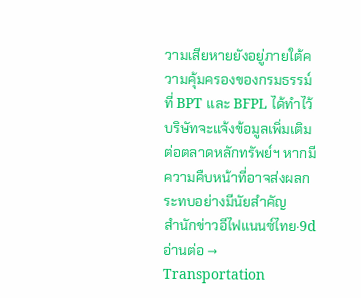วามเสียหายยังอยู่ภายใต้ความคุ้มครองของกรมธรรม์ที่ BPT และ BFPL ได้ทำไว้ บริษัทจะแจ้งข้อมูลเพิ่มเติมต่อตลาดหลักทรัพย์ฯ หากมีความคืบหน้าที่อาจส่งผลกระทบอย่างมีนัยสำคัญ
สำนักข่าวอีไฟแนนซ์ไทย·9dอ่านต่อ →
Transportation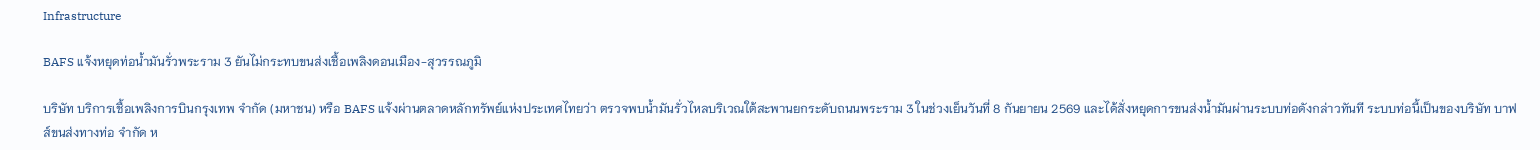Infrastructure

BAFS แจ้งหยุดท่อน้ำมันรั่วพระราม 3 ยันไม่กระทบขนส่งเชื้อเพลิงดอนเมือง-สุวรรณภูมิ

บริษัท บริการเชื้อเพลิงการบินกรุงเทพ จำกัด (มหาชน) หรือ BAFS แจ้งผ่านตลาดหลักทรัพย์แห่งประเทศไทยว่า ตรวจพบน้ำมันรั่วไหลบริเวณใต้สะพานยกระดับถนนพระราม 3 ในช่วงเย็นวันที่ 8 กันยายน 2569 และได้สั่งหยุดการขนส่งน้ำมันผ่านระบบท่อดังกล่าวทันที ระบบท่อนี้เป็นของบริษัท บาฟส์ขนส่งทางท่อ จำกัด ห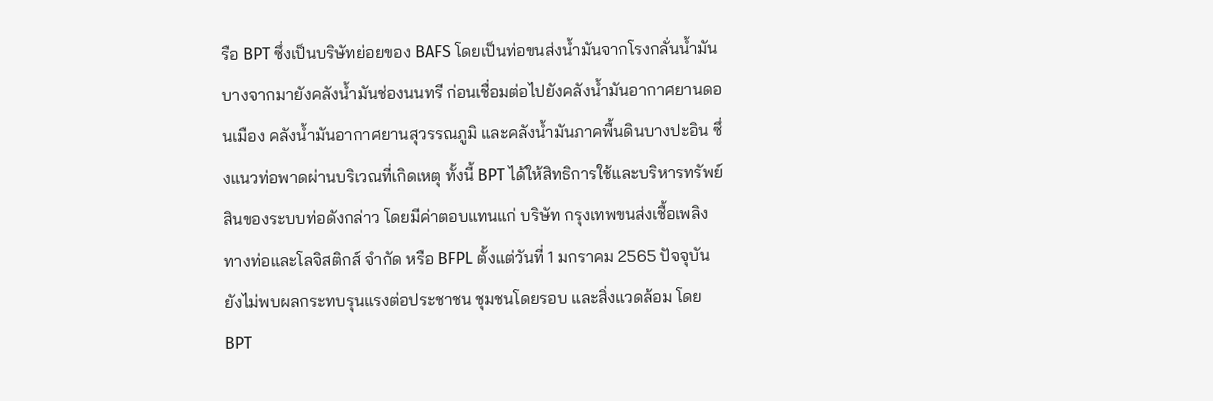รือ BPT ซึ่งเป็นบริษัทย่อยของ BAFS โดยเป็นท่อขนส่งน้ำมันจากโรงกลั่นน้ำมันบางจากมายังคลังน้ำมันช่องนนทรี ก่อนเชื่อมต่อไปยังคลังน้ำมันอากาศยานดอนเมือง คลังน้ำมันอากาศยานสุวรรณภูมิ และคลังน้ำมันภาคพื้นดินบางปะอิน ซึ่งแนวท่อพาดผ่านบริเวณที่เกิดเหตุ ทั้งนี้ BPT ได้ให้สิทธิการใช้และบริหารทรัพย์สินของระบบท่อดังกล่าว โดยมีค่าตอบแทนแก่ บริษัท กรุงเทพขนส่งเชื้อเพลิงทางท่อและโลจิสติกส์ จำกัด หรือ BFPL ตั้งแต่วันที่ 1 มกราคม 2565 ปัจจุบันยังไม่พบผลกระทบรุนแรงต่อประชาชน ชุมชนโดยรอบ และสิ่งแวดล้อม โดย BPT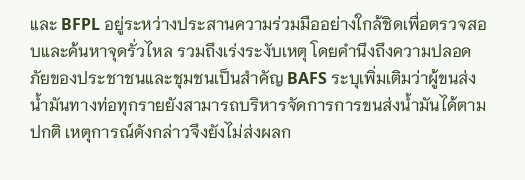และ BFPL อยู่ระหว่างประสานความร่วมมืออย่างใกล้ชิดเพื่อตรวจสอบและค้นหาจุดรั่วไหล รวมถึงเร่งระงับเหตุ โดยคำนึงถึงความปลอดภัยของประชาชนและชุมชนเป็นสำคัญ BAFS ระบุเพิ่มเติมว่าผู้ขนส่งน้ำมันทางท่อทุกรายยังสามารถบริหารจัดการการขนส่งน้ำมันได้ตามปกติ เหตุการณ์ดังกล่าวจึงยังไม่ส่งผลก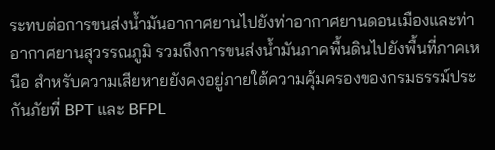ระทบต่อการขนส่งน้ำมันอากาศยานไปยังท่าอากาศยานดอนเมืองและท่าอากาศยานสุวรรณภูมิ รวมถึงการขนส่งน้ำมันภาคพื้นดินไปยังพื้นที่ภาคเหนือ สำหรับความเสียหายยังคงอยู่ภายใต้ความคุ้มครองของกรมธรรม์ประกันภัยที่ BPT และ BFPL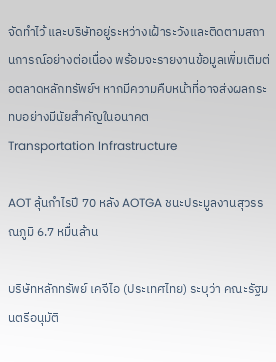จัดทำไว้ และบริษัทอยู่ระหว่างเฝ้าระวังและติดตามสถานการณ์อย่างต่อเนื่อง พร้อมจะรายงานข้อมูลเพิ่มเติมต่อตลาดหลักทรัพย์ฯ หากมีความคืบหน้าที่อาจส่งผลกระทบอย่างมีนัยสำคัญในอนาคต
Transportation Infrastructure

AOT ลุ้นกำไรปี 70 หลัง AOTGA ชนะประมูลงานสุวรรณภูมิ 6.7 หมื่นล้าน

บริษัทหลักทรัพย์ เคจีไอ (ประเทศไทย) ระบุว่า คณะรัฐมนตรีอนุมัติ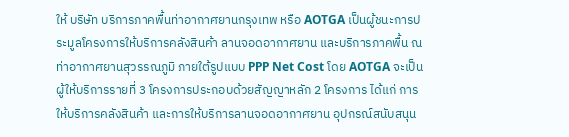ให้ บริษัท บริการภาคพื้นท่าอากาศยานกรุงเทพ หรือ AOTGA เป็นผู้ชนะการประมูลโครงการให้บริการคลังสินค้า ลานจอดอากาศยาน และบริการภาคพื้น ณ ท่าอากาศยานสุวรรณภูมิ ภายใต้รูปแบบ PPP Net Cost โดย AOTGA จะเป็นผู้ให้บริการรายที่ 3 โครงการประกอบด้วยสัญญาหลัก 2 โครงการ ได้แก่ การให้บริการคลังสินค้า และการให้บริการลานจอดอากาศยาน อุปกรณ์สนับสนุน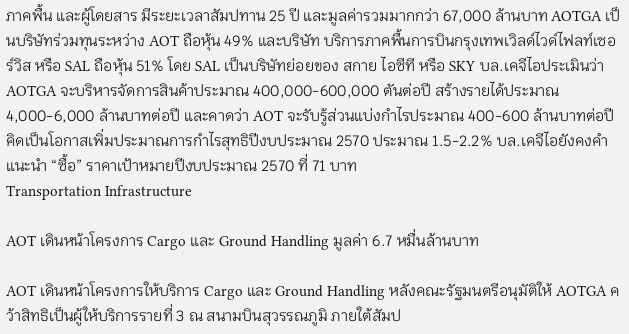ภาคพื้น และผู้โดยสาร มีระยะเวลาสัมปทาน 25 ปี และมูลค่ารวมมากกว่า 67,000 ล้านบาท AOTGA เป็นบริษัทร่วมทุนระหว่าง AOT ถือหุ้น 49% และบริษัท บริการภาคพื้นการบินกรุงเทพเวิลด์ไวด์ไฟลท์เซอร์วิส หรือ SAL ถือหุ้น 51% โดย SAL เป็นบริษัทย่อยของ สกาย ไอซีที หรือ SKY บล.เคจีไอประเมินว่า AOTGA จะบริหารจัดการสินค้าประมาณ 400,000-600,000 ตันต่อปี สร้างรายได้ประมาณ 4,000-6,000 ล้านบาทต่อปี และคาดว่า AOT จะรับรู้ส่วนแบ่งกำไรประมาณ 400-600 ล้านบาทต่อปี คิดเป็นโอกาสเพิ่มประมาณการกำไรสุทธิปีงบประมาณ 2570 ประมาณ 1.5-2.2% บล.เคจีไอยังคงคำแนะนำ “ซื้อ” ราคาเป้าหมายปีงบประมาณ 2570 ที่ 71 บาท
Transportation Infrastructure

AOT เดินหน้าโครงการ Cargo และ Ground Handling มูลค่า 6.7 หมื่นล้านบาท

AOT เดินหน้าโครงการให้บริการ Cargo และ Ground Handling หลังคณะรัฐมนตรีอนุมัติให้ AOTGA คว้าสิทธิเป็นผู้ให้บริการรายที่ 3 ณ สนามบินสุวรรณภูมิ ภายใต้สัมป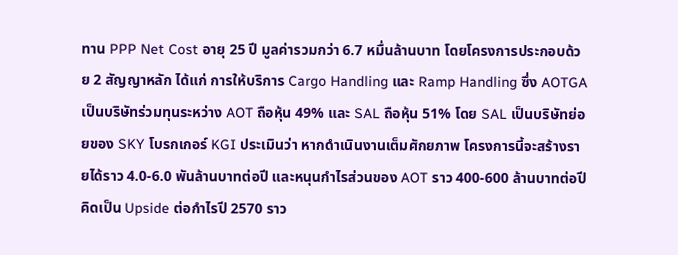ทาน PPP Net Cost อายุ 25 ปี มูลค่ารวมกว่า 6.7 หมื่นล้านบาท โดยโครงการประกอบด้วย 2 สัญญาหลัก ได้แก่ การให้บริการ Cargo Handling และ Ramp Handling ซึ่ง AOTGA เป็นบริษัทร่วมทุนระหว่าง AOT ถือหุ้น 49% และ SAL ถือหุ้น 51% โดย SAL เป็นบริษัทย่อยของ SKY โบรกเกอร์ KGI ประเมินว่า หากดำเนินงานเต็มศักยภาพ โครงการนี้จะสร้างรายได้ราว 4.0-6.0 พันล้านบาทต่อปี และหนุนกำไรส่วนของ AOT ราว 400-600 ล้านบาทต่อปี คิดเป็น Upside ต่อกำไรปี 2570 ราว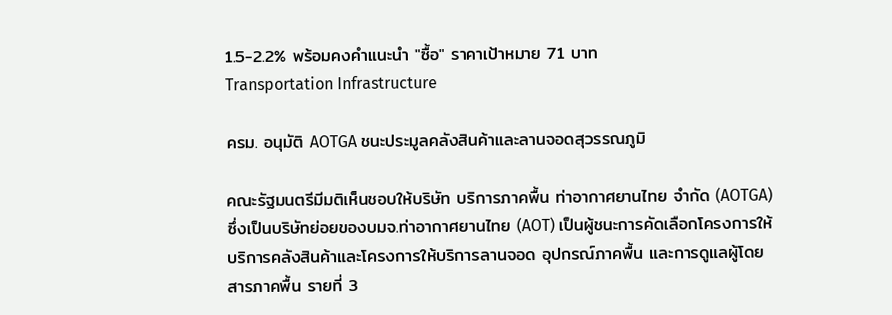1.5-2.2% พร้อมคงคำแนะนำ "ซื้อ" ราคาเป้าหมาย 71 บาท
Transportation Infrastructure

ครม. อนุมัติ AOTGA ชนะประมูลคลังสินค้าและลานจอดสุวรรณภูมิ

คณะรัฐมนตรีมีมติเห็นชอบให้บริษัท บริการภาคพื้น ท่าอากาศยานไทย จำกัด (AOTGA) ซึ่งเป็นบริษัทย่อยของบมจ.ท่าอากาศยานไทย (AOT) เป็นผู้ชนะการคัดเลือกโครงการให้บริการคลังสินค้าและโครงการให้บริการลานจอด อุปกรณ์ภาคพื้น และการดูแลผู้โดยสารภาคพื้น รายที่ 3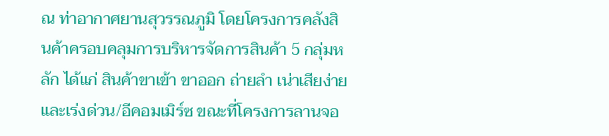ณ ท่าอากาศยานสุวรรณภูมิ โดยโครงการคลังสินค้าครอบคลุมการบริหารจัดการสินค้า 5 กลุ่มหลัก ได้แก่ สินค้าขาเข้า ขาออก ถ่ายลำ เน่าเสียง่าย และเร่งด่วน/อีคอมเมิร์ซ ขณะที่โครงการลานจอ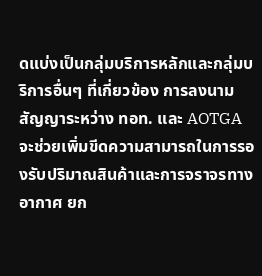ดแบ่งเป็นกลุ่มบริการหลักและกลุ่มบริการอื่นๆ ที่เกี่ยวข้อง การลงนามสัญญาระหว่าง ทอท. และ AOTGA จะช่วยเพิ่มขีดความสามารถในการรองรับปริมาณสินค้าและการจราจรทางอากาศ ยก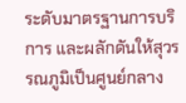ระดับมาตรฐานการบริการ และผลักดันให้สุวรรณภูมิเป็นศูนย์กลาง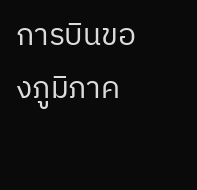การบินของภูมิภาค